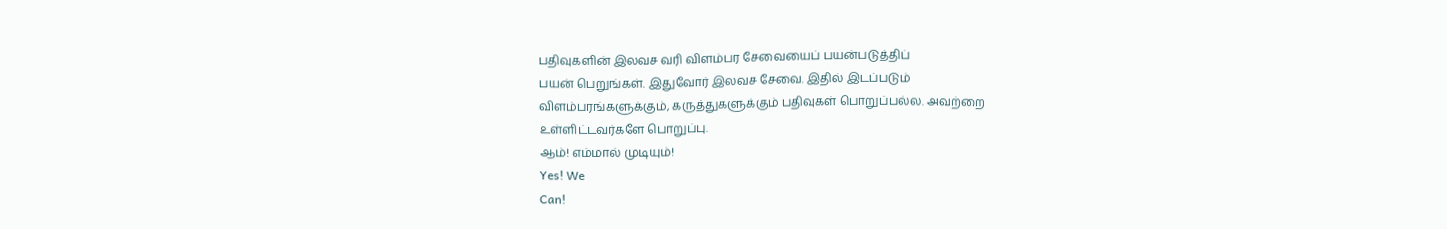பதிவுகளின் இலவச வரி விளம்பர சேவையைப் பயன்படுத்திப்
பயன் பெறுங்கள். இதுவோர் இலவச சேவை. இதில் இடப்படும்
விளம்பரங்களுக்கும், கருத்துகளுக்கும் பதிவுகள் பொறுப்பல்ல. அவற்றை
உள்ளிட்டவர்களே பொறுப்பு.
ஆம்! எம்மால் முடியும்!
Yes! We
Can!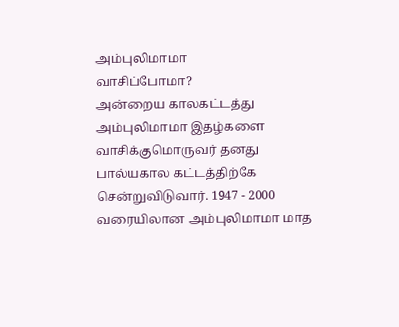அம்புலிமாமா
வாசிப்போமா?
அன்றைய காலகட்டத்து அம்புலிமாமா இதழ்களை
வாசிக்குமொருவர் தனது பால்யகால கட்டத்திற்கே சென்றுவிடுவார். 1947 - 2000
வரையிலான அம்புலிமாமா மாத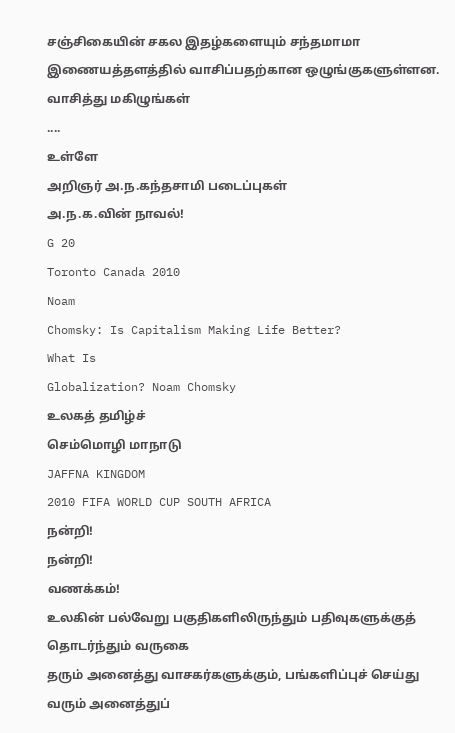சஞ்சிகையின் சகல இதழ்களையும் சந்தமாமா
இணையத்தளத்தில் வாசிப்பதற்கான ஒழுங்குகளுள்ளன. வாசித்து மகிழுங்கள்
....
உள்ளே
அறிஞர் அ.ந.கந்தசாமி படைப்புகள்
அ.ந.க.வின் நாவல்!
G 20
Toronto Canada 2010
Noam
Chomsky: Is Capitalism Making Life Better?
What Is
Globalization? Noam Chomsky
உலகத் தமிழ்ச்
செம்மொழி மாநாடு
JAFFNA KINGDOM
2010 FIFA WORLD CUP SOUTH AFRICA
நன்றி!
நன்றி!
வணக்கம்!
உலகின் பல்வேறு பகுதிகளிலிருந்தும் பதிவுகளுக்குத் தொடர்ந்தும் வருகை
தரும் அனைத்து வாசகர்களுக்கும், பங்களிப்புச் செய்து வரும் அனைத்துப்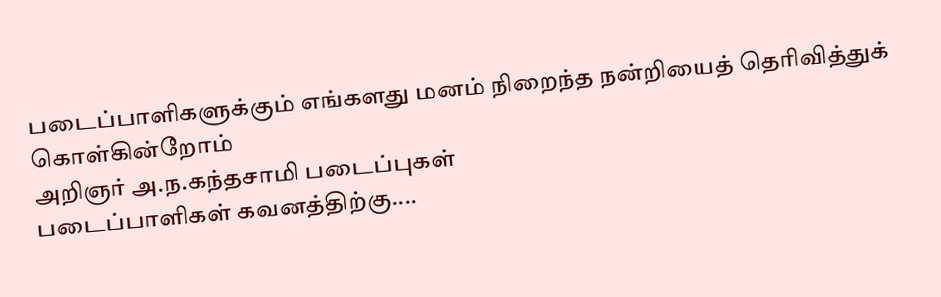படைப்பாளிகளுக்கும் எங்களது மனம் நிறைந்த நன்றியைத் தெரிவித்துக்
கொள்கின்றோம்
அறிஞர் அ.ந.கந்தசாமி படைப்புகள்
படைப்பாளிகள் கவனத்திற்கு....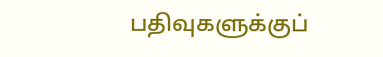பதிவுகளுக்குப்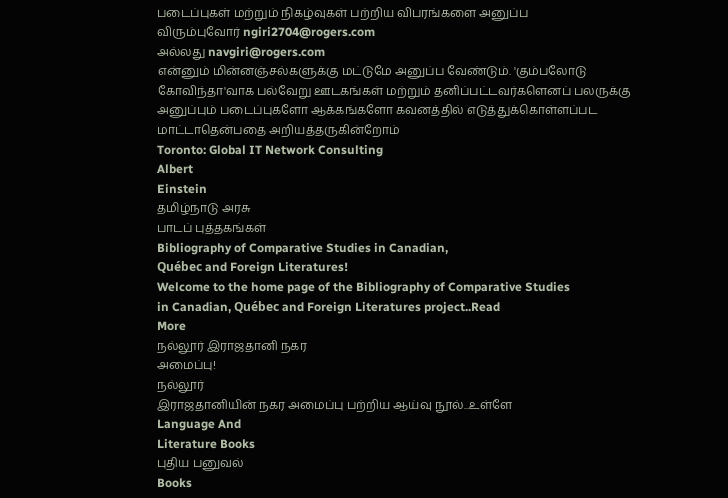படைப்புகள் மற்றும் நிகழ்வுகள் பற்றிய விபரங்களை அனுப்ப
விரும்புவோர் ngiri2704@rogers.com
அல்லது navgiri@rogers.com
என்னும் மின்னஞ்சல்களுக்கு மட்டுமே அனுப்ப வேண்டும். 'கும்பலோடு
கோவிந்தா'வாக பல்வேறு ஊடகங்கள் மற்றும் தனிப்பட்டவர்களெனப் பலருக்கு
அனுப்பும் படைப்புகளோ ஆக்கங்களோ கவனத்தில் எடுத்துக்கொள்ளப்பட
மாட்டாதென்பதை அறியத்தருகின்றோம்
Toronto: Global IT Network Consulting
Albert
Einstein
தமிழ்நாடு அரசு
பாடப் புத்தகங்கள்
Bibliography of Comparative Studies in Canadian,
Québec and Foreign Literatures!
Welcome to the home page of the Bibliography of Comparative Studies
in Canadian, Québec and Foreign Literatures project..Read
More
நல்லூர் இராஜதானி நகர
அமைப்பு!
நல்லூர்
இராஜதானியின் நகர அமைப்பு பற்றிய ஆய்வு நூல்...உள்ளே
Language And
Literature Books
புதிய பனுவல்
Books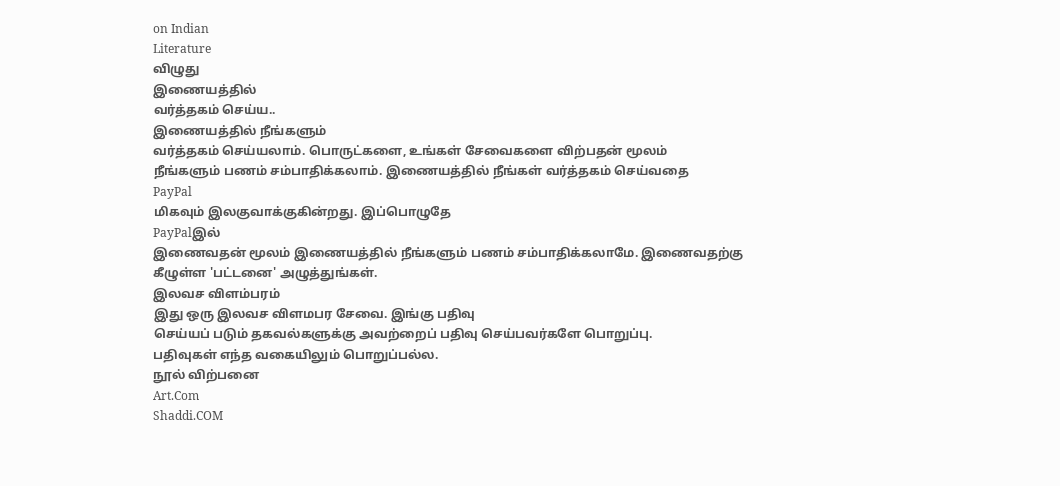on Indian
Literature
விழுது
இணையத்தில்
வர்த்தகம் செய்ய..
இணையத்தில் நீங்களும்
வர்த்தகம் செய்யலாம். பொருட்களை, உங்கள் சேவைகளை விற்பதன் மூலம்
நீங்களும் பணம் சம்பாதிக்கலாம். இணையத்தில் நீங்கள் வர்த்தகம் செய்வதை
PayPal
மிகவும் இலகுவாக்குகின்றது. இப்பொழுதே
PayPalஇல்
இணைவதன் மூலம் இணையத்தில் நீங்களும் பணம் சம்பாதிக்கலாமே. இணைவதற்கு
கீழுள்ள 'பட்டனை' அழுத்துங்கள்.
இலவச விளம்பரம்
இது ஒரு இலவச விளமபர சேவை. இங்கு பதிவு
செய்யப் படும் தகவல்களுக்கு அவற்றைப் பதிவு செய்பவர்களே பொறுப்பு.
பதிவுகள் எந்த வகையிலும் பொறுப்பல்ல.
நூல் விற்பனை
Art.Com
Shaddi.COM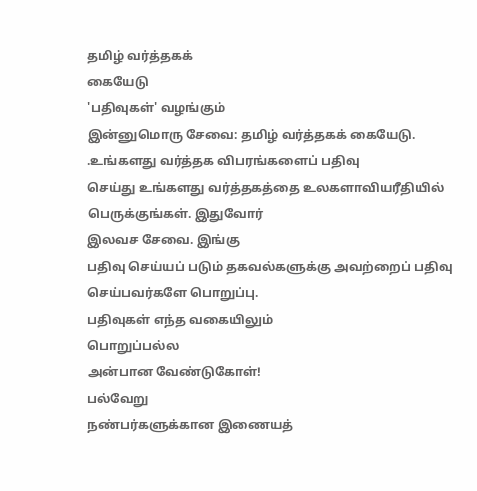தமிழ் வர்த்தகக்
கையேடு
'பதிவுகள்' வழங்கும்
இன்னுமொரு சேவை: தமிழ் வர்த்தகக் கையேடு.
.உங்களது வர்த்தக விபரங்களைப் பதிவு
செய்து உங்களது வர்த்தகத்தை உலகளாவியரீதியில் பெருக்குங்கள். இதுவோர்
இலவச சேவை. இங்கு
பதிவு செய்யப் படும் தகவல்களுக்கு அவற்றைப் பதிவு செய்பவர்களே பொறுப்பு.
பதிவுகள் எந்த வகையிலும்
பொறுப்பல்ல
அன்பான வேண்டுகோள்!
பல்வேறு
நண்பர்களுக்கான இணையத்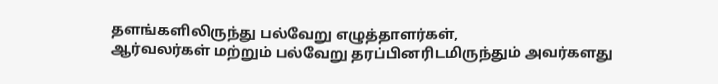தளங்களிலிருந்து பல்வேறு எழுத்தாளர்கள்,
ஆர்வலர்கள் மற்றும் பல்வேறு தரப்பினரிடமிருந்தும் அவர்களது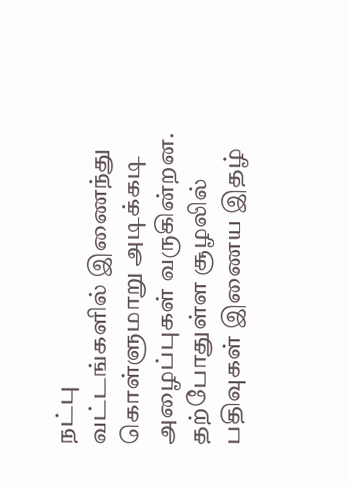நட்பு
வட்டங்களில் இணைந்து கொள்ளுமாறு அடிக்கடி அழைப்புகள் வருகின்றன.
தற்போதுள்ள சூழலில் பதிவுகள் இணைய இதழ்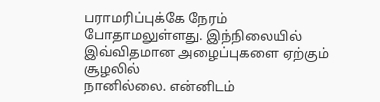பராமரிப்புக்கே நேரம்
போதாமலுள்ளது. இந்நிலையில் இவ்விதமான அழைப்புகளை ஏற்கும் சூழலில்
நானில்லை. என்னிடம்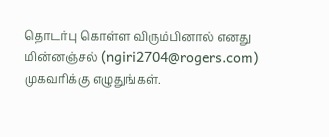தொடர்பு கொள்ள விரும்பினால் எனது மின்னஞ்சல் (ngiri2704@rogers.com)
முகவரிக்கு எழுதுங்கள்.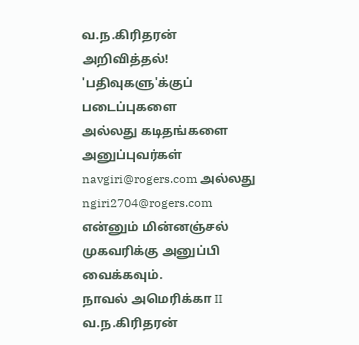வ.ந.கிரிதரன்
அறிவித்தல்!
'பதிவுகளு'க்குப் படைப்புகளை
அல்லது கடிதங்களை அனுப்புவர்கள்
navgiri@rogers.com அல்லது
ngiri2704@rogers.com
என்னும் மின்னஞ்சல் முகவரிக்கு அனுப்பி வைக்கவும்.
நாவல் அமெரிக்கா II
வ.ந.கிரிதரன்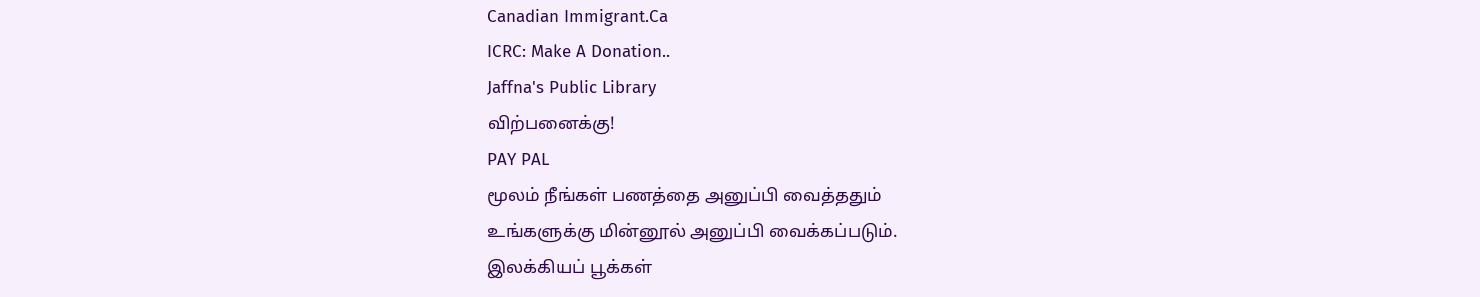Canadian Immigrant.Ca
ICRC: Make A Donation..
Jaffna's Public Library
விற்பனைக்கு!
PAY PAL
மூலம் நீங்கள் பணத்தை அனுப்பி வைத்ததும்
உங்களுக்கு மின்னூல் அனுப்பி வைக்கப்படும்.
இலக்கியப் பூக்கள்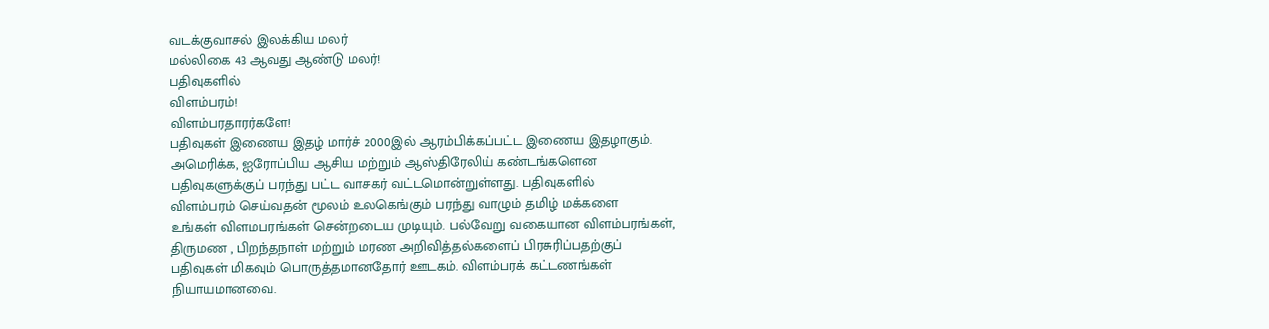வடக்குவாசல் இலக்கிய மலர்
மல்லிகை 43 ஆவது ஆண்டு மலர்!
பதிவுகளில்
விளம்பரம்!
விளம்பரதாரர்களே!
பதிவுகள் இணைய இதழ் மார்ச் 2000இல் ஆரம்பிக்கப்பட்ட இணைய இதழாகும்.
அமெரிக்க, ஐரோப்பிய ஆசிய மற்றும் ஆஸ்திரேலிய் கண்டங்களென
பதிவுகளுக்குப் பரந்து பட்ட வாசகர் வட்டமொன்றுள்ளது. பதிவுகளில்
விளம்பரம் செய்வதன் மூலம் உலகெங்கும் பரந்து வாழும் தமிழ் மக்களை
உங்கள் விளமபரங்கள் சென்றடைய முடியும். பல்வேறு வகையான விளம்பரங்கள்,
திருமண , பிறந்தநாள் மற்றும் மரண அறிவித்தல்களைப் பிரசுரிப்பதற்குப்
பதிவுகள் மிகவும் பொருத்தமானதோர் ஊடகம். விளம்பரக் கட்டணங்கள்
நியாயமானவை.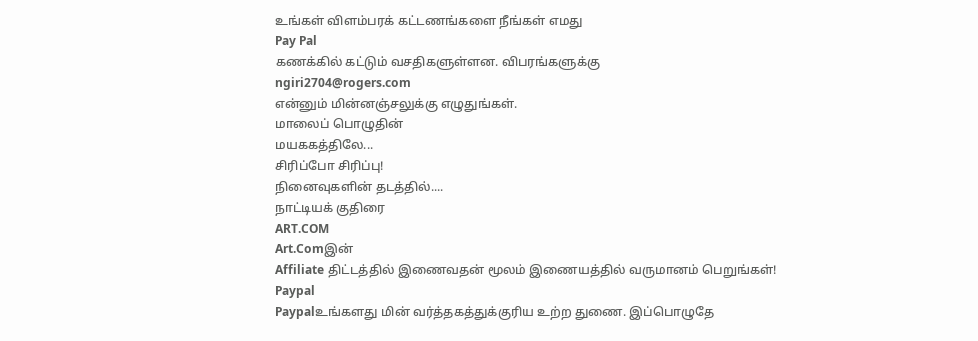உங்கள் விளம்பரக் கட்டணங்களை நீங்கள் எமது
Pay Pal
கணக்கில் கட்டும் வசதிகளுள்ளன. விபரங்களுக்கு
ngiri2704@rogers.com
என்னும் மின்னஞ்சலுக்கு எழுதுங்கள்.
மாலைப் பொழுதின்
மயககத்திலே...
சிரிப்போ சிரிப்பு!
நினைவுகளின் தடத்தில்....
நாட்டியக் குதிரை
ART.COM
Art.Comஇன்
Affiliate திட்டத்தில் இணைவதன் மூலம் இணையத்தில் வருமானம் பெறுங்கள்!
Paypal
Paypalஉங்களது மின் வர்த்தகத்துக்குரிய உற்ற துணை. இப்பொழுதே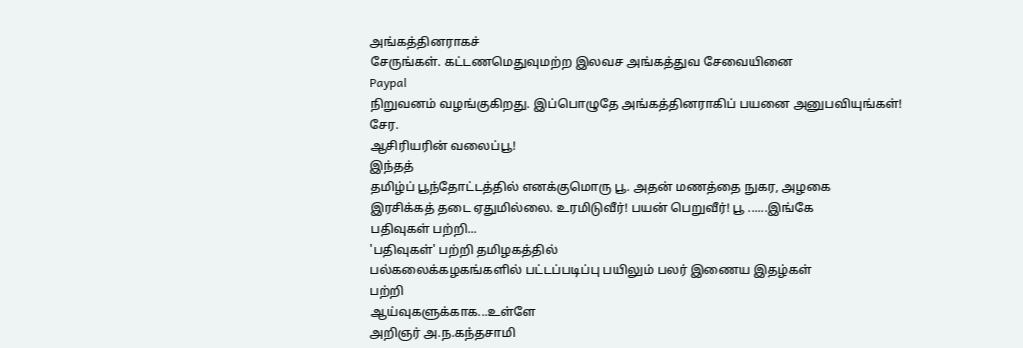அங்கத்தினராகச்
சேருங்கள். கட்டணமெதுவுமற்ற இலவச அங்கத்துவ சேவையினை
Paypal
நிறுவனம் வழங்குகிறது. இப்பொழுதே அங்கத்தினராகிப் பயனை அனுபவியுங்கள்!
சேர.
ஆசிரியரின் வலைப்பூ!
இந்தத்
தமிழ்ப் பூந்தோட்டத்தில் எனக்குமொரு பூ. அதன் மணத்தை நுகர, அழகை
இரசிக்கத் தடை ஏதுமில்லை. உரமிடுவீர்! பயன் பெறுவீர்! பூ ......இங்கே
பதிவுகள் பற்றி...
'பதிவுகள்' பற்றி தமிழகத்தில்
பல்கலைக்கழகங்களில் பட்டப்படிப்பு பயிலும் பலர் இணைய இதழ்கள்
பற்றி
ஆய்வுகளுக்காக...உள்ளே
அறிஞர் அ.ந.கந்தசாமி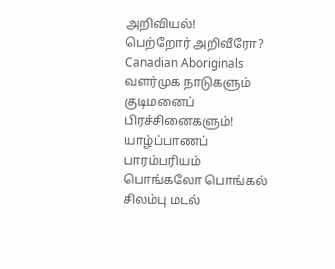அறிவியல்!
பெற்றோர் அறிவீரோ?
Canadian Aboriginals
வளர்முக நாடுகளும்
குடிமனைப்
பிரச்சினைகளும்!
யாழ்ப்பாணப்
பாரம்பரியம்
பொங்கலோ பொங்கல்
சிலம்பு மடல்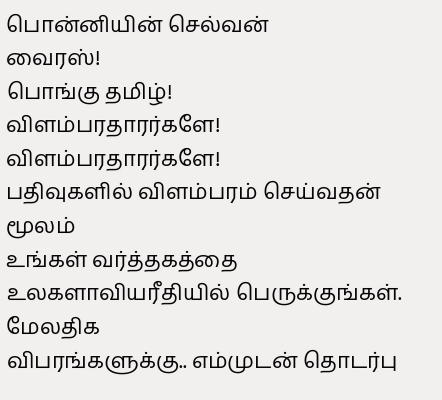பொன்னியின் செல்வன்
வைரஸ்!
பொங்கு தமிழ்!
விளம்பரதாரர்களே!
விளம்பரதாரர்களே!
பதிவுகளில் விளம்பரம் செய்வதன் மூலம்
உங்கள் வர்த்தகத்தை உலகளாவியரீதியில் பெருக்குங்கள். மேலதிக
விபரங்களுக்கு.. எம்முடன் தொடர்பு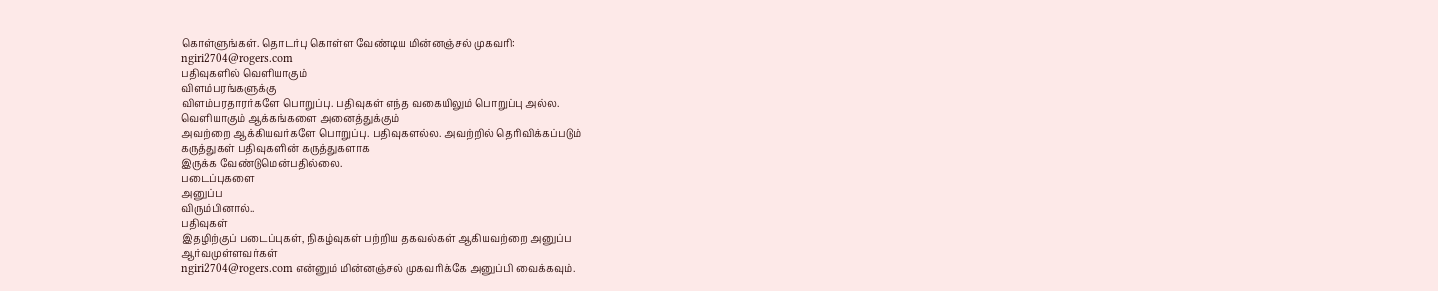கொள்ளுங்கள். தொடர்பு கொள்ள வேண்டிய மின்னஞ்சல் முகவரி:
ngiri2704@rogers.com
பதிவுகளில் வெளியாகும்
விளம்பரங்களுக்கு
விளம்பரதாரர்களே பொறுப்பு. பதிவுகள் எந்த வகையிலும் பொறுப்பு அல்ல.
வெளியாகும் ஆக்கங்களை அனைத்துக்கும்
அவற்றை ஆக்கியவர்களே பொறுப்பு. பதிவுகளல்ல. அவற்றில் தெரிவிக்கப்படும்
கருத்துகள் பதிவுகளின் கருத்துகளாக
இருக்க வேண்டுமென்பதில்லை.
படைப்புகளை
அனுப்ப
விரும்பினால்..
பதிவுகள்
இதழிற்குப் படைப்புகள், நிகழ்வுகள் பற்றிய தகவல்கள் ஆகியவற்றை அனுப்ப
ஆர்வமுள்ளவர்கள்
ngiri2704@rogers.com என்னும் மின்னஞ்சல் முகவரிக்கே அனுப்பி வைக்கவும்.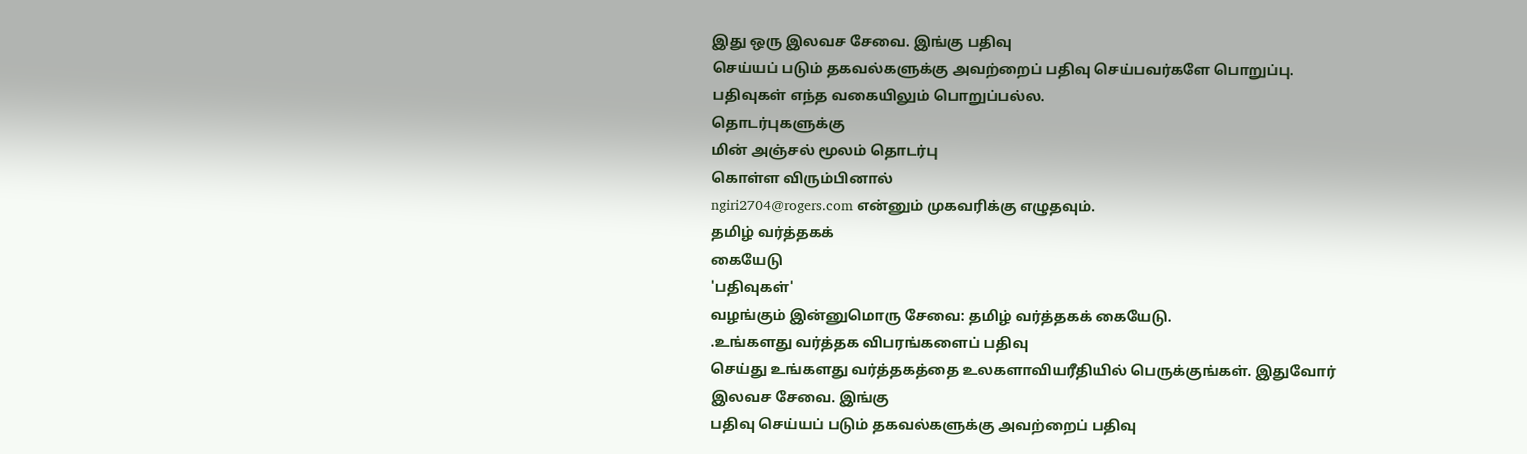இது ஒரு இலவச சேவை. இங்கு பதிவு
செய்யப் படும் தகவல்களுக்கு அவற்றைப் பதிவு செய்பவர்களே பொறுப்பு.
பதிவுகள் எந்த வகையிலும் பொறுப்பல்ல.
தொடர்புகளுக்கு
மின் அஞ்சல் மூலம் தொடர்பு
கொள்ள விரும்பினால்
ngiri2704@rogers.com என்னும் முகவரிக்கு எழுதவும்.
தமிழ் வர்த்தகக்
கையேடு
'பதிவுகள்'
வழங்கும் இன்னுமொரு சேவை: தமிழ் வர்த்தகக் கையேடு.
.உங்களது வர்த்தக விபரங்களைப் பதிவு
செய்து உங்களது வர்த்தகத்தை உலகளாவியரீதியில் பெருக்குங்கள். இதுவோர்
இலவச சேவை. இங்கு
பதிவு செய்யப் படும் தகவல்களுக்கு அவற்றைப் பதிவு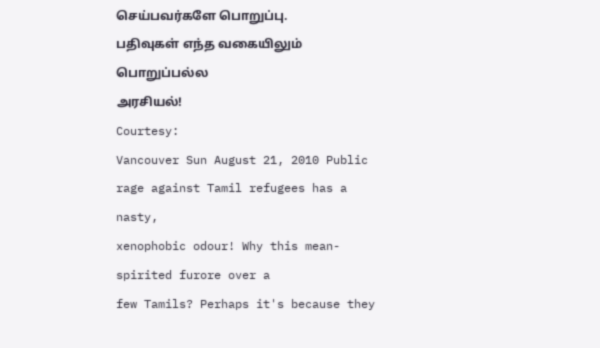செய்பவர்களே பொறுப்பு.
பதிவுகள் எந்த வகையிலும்
பொறுப்பல்ல
அரசியல்!
Courtesy:
Vancouver Sun August 21, 2010 Public rage against Tamil refugees has a nasty,
xenophobic odour! Why this mean-spirited furore over a
few Tamils? Perhaps it's because they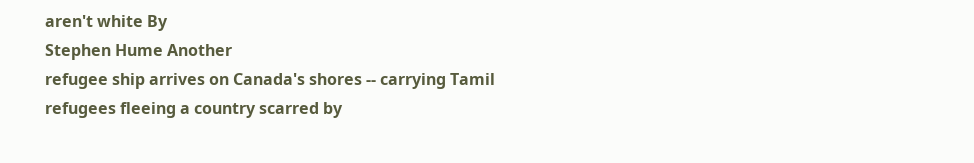aren't white By
Stephen Hume Another
refugee ship arrives on Canada's shores -- carrying Tamil
refugees fleeing a country scarred by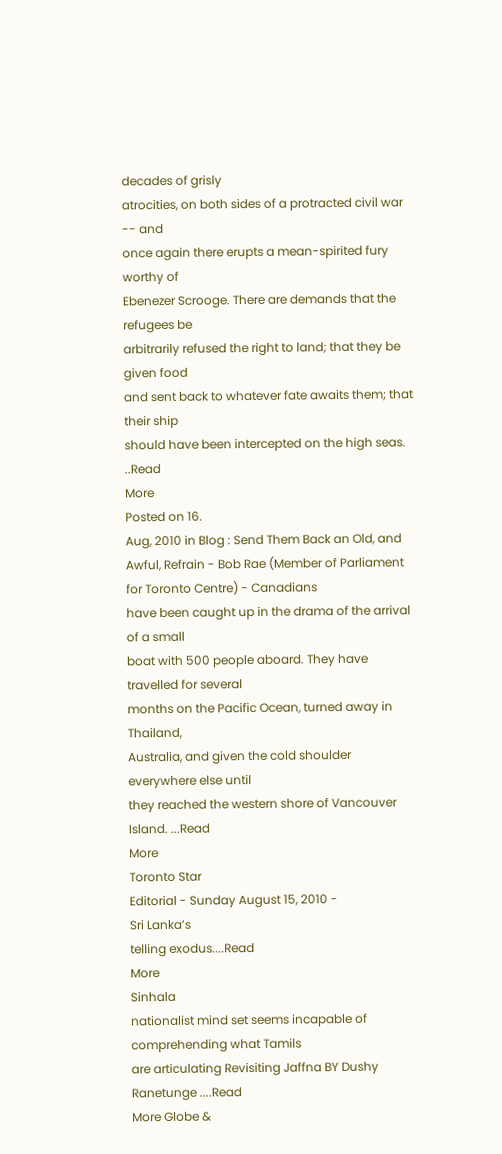decades of grisly
atrocities, on both sides of a protracted civil war -- and
once again there erupts a mean-spirited fury worthy of
Ebenezer Scrooge. There are demands that the refugees be
arbitrarily refused the right to land; that they be given food
and sent back to whatever fate awaits them; that their ship
should have been intercepted on the high seas. ..Read
More
Posted on 16.
Aug, 2010 in Blog : Send Them Back an Old, and Awful, Refrain - Bob Rae (Member of Parliament for Toronto Centre) - Canadians
have been caught up in the drama of the arrival of a small
boat with 500 people aboard. They have travelled for several
months on the Pacific Ocean, turned away in Thailand,
Australia, and given the cold shoulder everywhere else until
they reached the western shore of Vancouver Island. ...Read
More
Toronto Star
Editorial - Sunday August 15, 2010 -
Sri Lanka’s
telling exodus....Read
More
Sinhala
nationalist mind set seems incapable of comprehending what Tamils
are articulating Revisiting Jaffna BY Dushy Ranetunge ....Read
More Globe &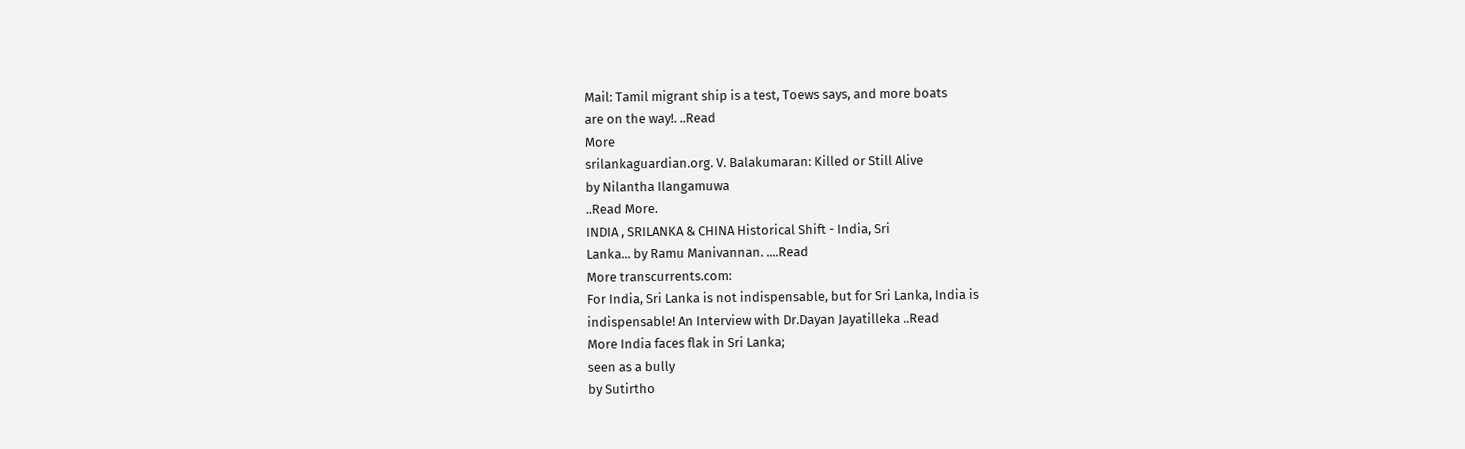Mail: Tamil migrant ship is a test, Toews says, and more boats
are on the way!. ..Read
More
srilankaguardian.org. V. Balakumaran: Killed or Still Alive
by Nilantha Ilangamuwa
..Read More.
INDIA , SRILANKA & CHINA Historical Shift - India, Sri
Lanka... by Ramu Manivannan. ....Read
More transcurrents.com:
For India, Sri Lanka is not indispensable, but for Sri Lanka, India is
indispensable! An Interview with Dr.Dayan Jayatilleka ..Read
More India faces flak in Sri Lanka;
seen as a bully
by Sutirtho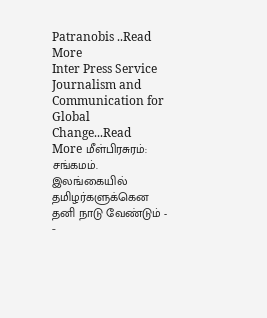Patranobis ..Read
More
Inter Press Service Journalism and Communication for
Global Change...Read
More மீள்பிரசுரம்: சங்கமம். இலங்கையில் தமிழர்களுக்கென தனி நாடு வேண்டும் - -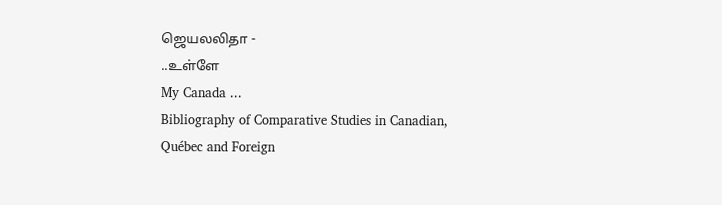ஜெயலலிதா -
..உள்ளே
My Canada ...
Bibliography of Comparative Studies in Canadian,
Québec and Foreign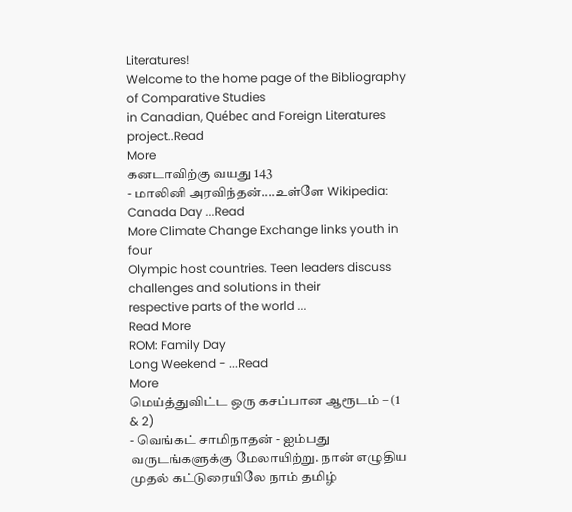Literatures!
Welcome to the home page of the Bibliography of Comparative Studies
in Canadian, Québec and Foreign Literatures project..Read
More
கனடாவிற்கு வயது 143
- மாலினி அரவிந்தன்....உள்ளே Wikipedia: Canada Day ...Read
More Climate Change Exchange links youth in four
Olympic host countries. Teen leaders discuss challenges and solutions in their
respective parts of the world ...
Read More
ROM: Family Day
Long Weekend - ...Read
More
மெய்த்துவிட்ட ஒரு கசப்பான ஆரூடம் – (1 & 2)
- வெங்கட் சாமிநாதன் - ஐம்பது
வருடங்களுக்கு மேலாயிற்று. நான் எழுதிய முதல் கட்டுரையிலே நாம் தமிழ்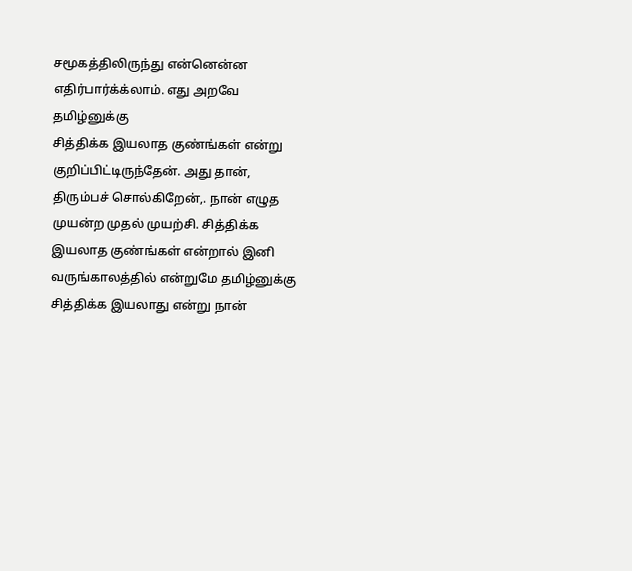சமூகத்திலிருந்து என்னென்ன எதிர்பார்க்க்லாம். எது அறவே தமிழ்னுக்கு
சித்திக்க இயலாத குண்ங்கள் என்று குறிப்பிட்டிருந்தேன். அது தான்,
திரும்பச் சொல்கிறேன்,. நான் எழுத முயன்ற முதல் முயற்சி. சித்திக்க
இயலாத குண்ங்கள் என்றால் இனி வருங்காலத்தில் என்றுமே தமிழ்னுக்கு
சித்திக்க இயலாது என்று நான்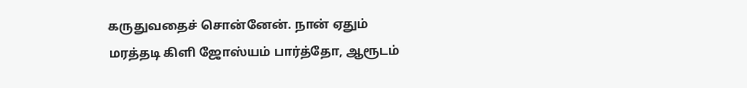கருதுவதைச் சொன்னேன். நான் ஏதும்
மரத்தடி கிளி ஜோஸ்யம் பார்த்தோ, ஆரூடம்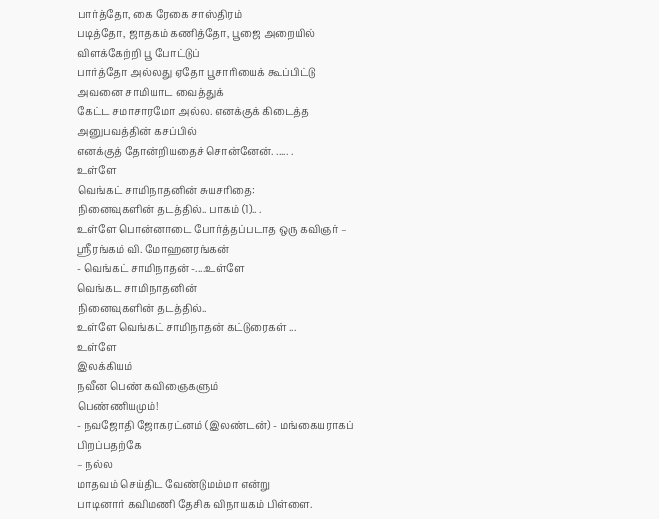பார்த்தோ, கை ரேகை சாஸ்திரம்
படித்தோ, ஜாதகம் கணித்தோ, பூஜை அறையில் விளக்கேற்றி பூ போட்டுப்
பார்த்தோ அல்லது ஏதோ பூசாரியைக் கூப்பிட்டு அவனை சாமியாட வைத்துக்
கேட்ட சமாசாரமோ அல்ல. எனக்குக் கிடைத்த அனுபவத்தின் கசப்பில்
எனக்குத் தோன்றியதைச் சொன்னேன். ..... .
உள்ளே
வெங்கட் சாமிநாதனின் சுயசரிதை:
நினைவுகளின் தடத்தில்.. பாகம் (1).. .
உள்ளே பொன்னாடை போர்த்தப்படாத ஒரு கவிஞர் –
ஸ்ரீரங்கம் வி. மோஹனரங்கன்
- வெங்கட் சாமிநாதன் -....உள்ளே
வெங்கட சாமிநாதனின்
நினைவுகளின் தடத்தில்..
உள்ளே வெங்கட் சாமிநாதன் கட்டுரைகள் ...
உள்ளே
இலக்கியம்
நவீன பெண் கவிஞைகளும்
பெண்ணியமும்!
- நவஜோதி ஜோகரட்னம் (இலண்டன்) - மங்கையராகப் பிறப்பதற்கே
– நல்ல
மாதவம் செய்திட வேண்டுமம்மா என்று
பாடினார் கவிமணி தேசிக விநாயகம் பிள்ளை.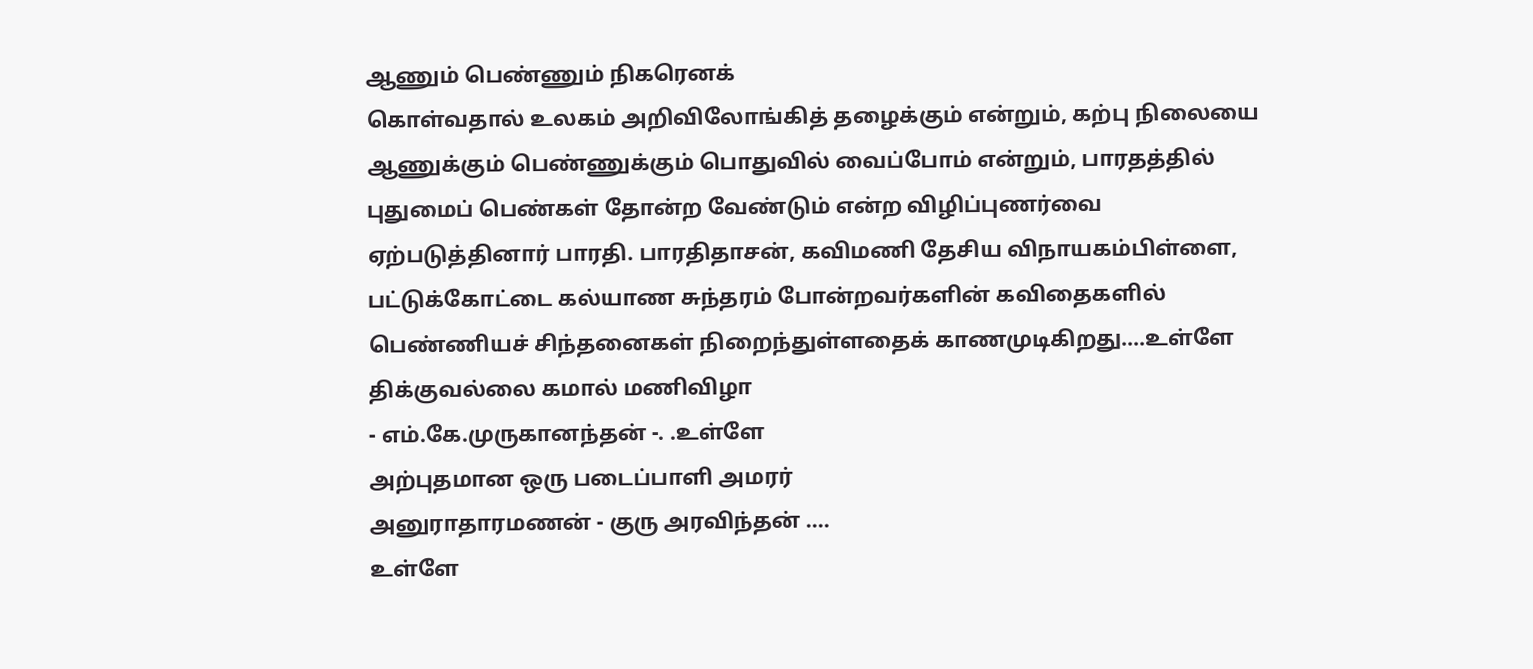ஆணும் பெண்ணும் நிகரெனக்
கொள்வதால் உலகம் அறிவிலோங்கித் தழைக்கும் என்றும், கற்பு நிலையை
ஆணுக்கும் பெண்ணுக்கும் பொதுவில் வைப்போம் என்றும், பாரதத்தில்
புதுமைப் பெண்கள் தோன்ற வேண்டும் என்ற விழிப்புணர்வை
ஏற்படுத்தினார் பாரதி. பாரதிதாசன், கவிமணி தேசிய விநாயகம்பிள்ளை,
பட்டுக்கோட்டை கல்யாண சுந்தரம் போன்றவர்களின் கவிதைகளில்
பெண்ணியச் சிந்தனைகள் நிறைந்துள்ளதைக் காணமுடிகிறது....உள்ளே
திக்குவல்லை கமால் மணிவிழா
- எம்.கே.முருகானந்தன் -. .உள்ளே
அற்புதமான ஒரு படைப்பாளி அமரர்
அனுராதாரமணன் - குரு அரவிந்தன் ....
உள்ளே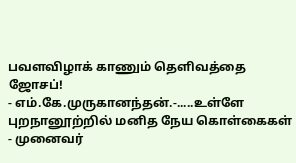பவளவிழாக் காணும் தெளிவத்தை ஜோசப்!
- எம்.கே.முருகானந்தன்.-.....உள்ளே
புறநானூற்றில் மனித நேய கொள்கைகள்
- முனைவர்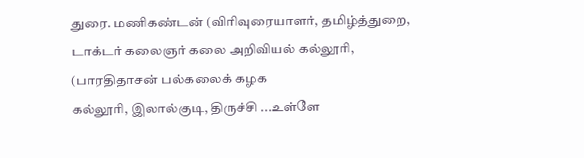துரை. மணிகண்டன் (விரிவுரையாளர், தமிழ்த்துறை,
டாக்டர் கலைஞர் கலை அறிவியல் கல்லூரி, (பாரதிதாசன் பல்கலைக் கழக
கல்லூரி, இலால்குடி, திருச்சி ...உள்ளே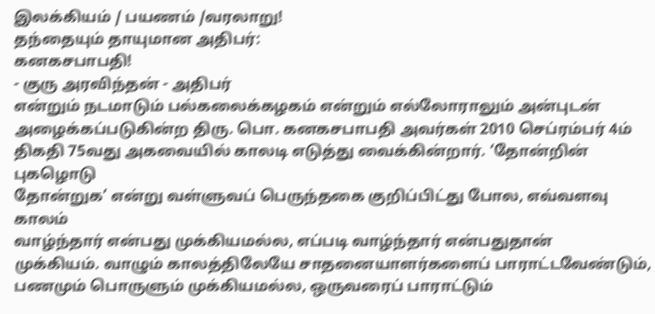இலக்கியம் / பயணம் /வரலாறு!
தந்தையும் தாயுமான அதிபர்:
கனகசபாபதி!
- குரு அரவிந்தன் - அதிபர்
என்றும் நடமாடும் பல்கலைக்கழகம் என்றும் எல்லோராலும் அன்புடன்
அழைக்கப்படுகின்ற திரு. பொ. கனகசபாபதி அவர்கள் 2010 செப்ரம்பர் 4ம்
திகதி 75வது அகவையில் காலடி எடுத்து வைக்கின்றார். ‘தோன்றின் புகழொடு
தோன்றுக’ என்று வள்ளுவப் பெருந்தகை குறிப்பிட்து போல, எவ்வளவு காலம்
வாழ்ந்தார் என்பது முக்கியமல்ல, எப்படி வாழ்ந்தார் என்பதுதான்
முக்கியம். வாழும் காலத்திலேயே சாதனையாளர்களைப் பாராட்டவேண்டும்,
பணமும் பொருளும் முக்கியமல்ல, ஒருவரைப் பாராட்டும்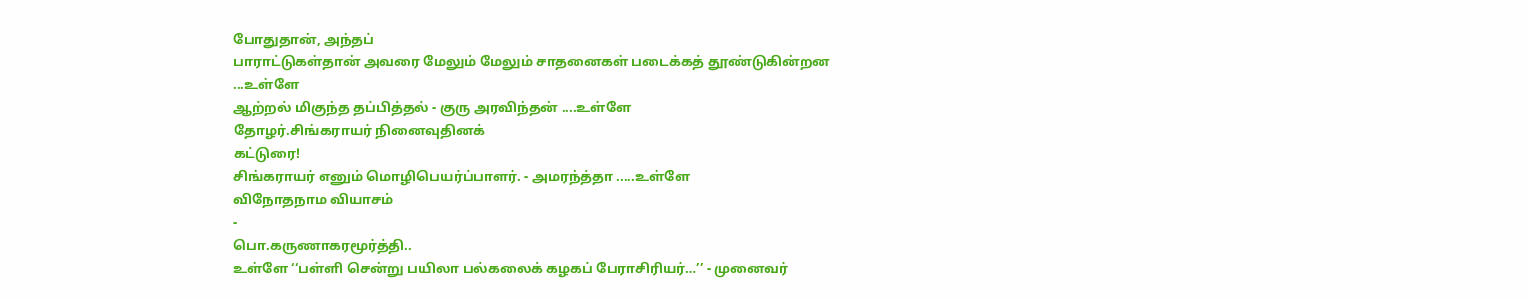போதுதான், அந்தப்
பாராட்டுகள்தான் அவரை மேலும் மேலும் சாதனைகள் படைக்கத் தூண்டுகின்றன
...உள்ளே
ஆற்றல் மிகுந்த தப்பித்தல் - குரு அரவிந்தன் ....உள்ளே
தோழர்.சிங்கராயர் நினைவுதினக்
கட்டுரை!
சிங்கராயர் எனும் மொழிபெயர்ப்பாளர். - அமரந்த்தா .....உள்ளே
விநோதநாம வியாசம்
-
பொ.கருணாகரமூர்த்தி..
உள்ளே ‘‘பள்ளி சென்று பயிலா பல்கலைக் கழகப் பேராசிரியர்…’’ - முனைவர்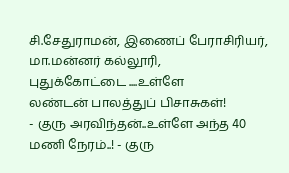சி.சேதுராமன், இணைப் பேராசிரியர், மா.மன்னர் கல்லூரி,
புதுக்கோட்டை ....உள்ளே
லண்டன் பாலத்துப் பிசாசுகள்!
- குரு அரவிந்தன்..உள்ளே அந்த 40 மணி நேரம்..! - குரு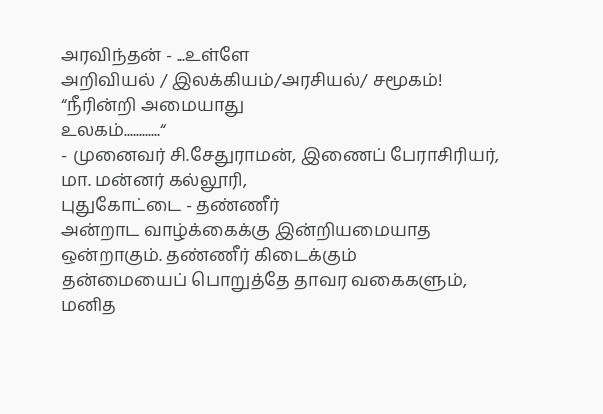அரவிந்தன் - ...உள்ளே
அறிவியல் / இலக்கியம்/அரசியல்/ சமூகம்!
“நீரின்றி அமையாது
உலகம்............“
- முனைவர் சி.சேதுராமன், இணைப் பேராசிரியர், மா. மன்னர் கல்லூரி,
புதுகோட்டை - தண்ணீர்
அன்றாட வாழ்க்கைக்கு இன்றியமையாத ஒன்றாகும். தண்ணீர் கிடைக்கும்
தன்மையைப் பொறுத்தே தாவர வகைகளும், மனித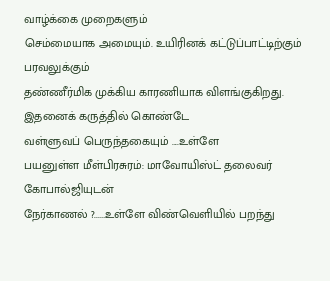வாழ்க்கை முறைகளும்
செம்மையாக அமையும். உயிரினக் கட்டுப்பாட்டிற்கும் பரவலுக்கும்
தண்ணீர்மிக முக்கிய காரணியாக விளங்குகிறது. இதனைக் கருத்தில் கொண்டே
வள்ளுவப் பெருந்தகையும் ....உள்ளே
பயனுள்ள மீள்பிரசுரம்: மாவோயிஸ்ட் தலைவர் கோபால்ஜியுடன்
நேர்காணல் ?......உள்ளே விண்வெளியில் பறந்து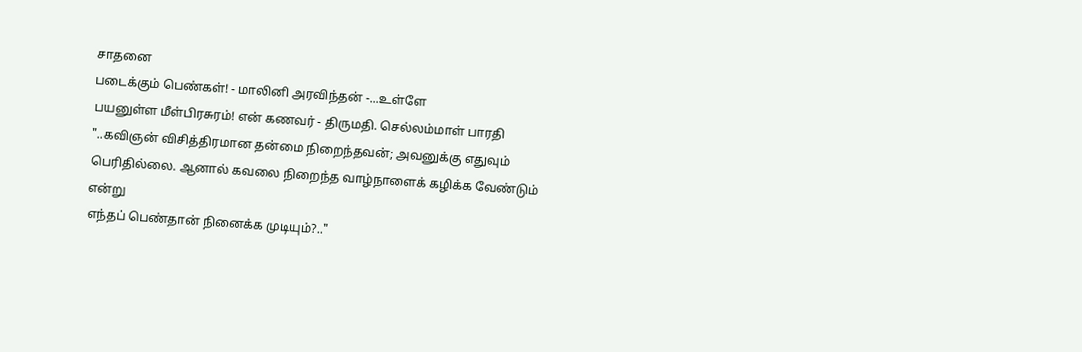சாதனை
படைக்கும் பெண்கள்! - மாலினி அரவிந்தன் -...உள்ளே
பயனுள்ள மீள்பிரசுரம்! என் கணவர் - திருமதி. செல்லம்மாள் பாரதி "..கவிஞன் விசித்திரமான தன்மை நிறைந்தவன்; அவனுக்கு எதுவும்
பெரிதில்லை. ஆனால் கவலை நிறைந்த வாழ்நாளைக் கழிக்க வேண்டும் என்று
எந்தப் பெண்தான் நினைக்க முடியும்?.."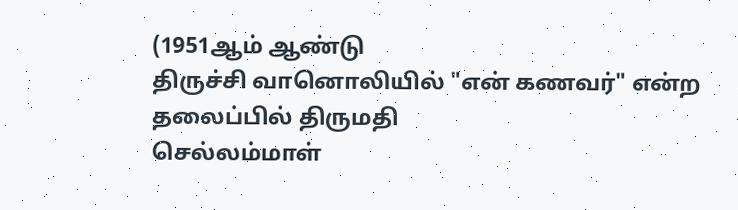(1951ஆம் ஆண்டு
திருச்சி வானொலியில் "என் கணவர்" என்ற தலைப்பில் திருமதி
செல்லம்மாள்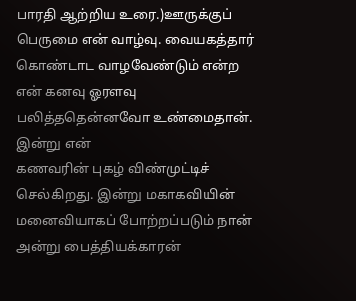பாரதி ஆற்றிய உரை.)ஊருக்குப் பெருமை என் வாழ்வு. வையகத்தார் கொண்டாட வாழவேண்டும் என்ற
என் கனவு ஓரளவு பலித்ததென்னவோ உண்மைதான். இன்று என்
கணவரின் புகழ் விண்முட்டிச் செல்கிறது. இன்று மகாகவியின்
மனைவியாகப் போற்றப்படும் நான் அன்று பைத்தியக்காரன்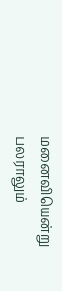மனைவியென்று
பலராலும்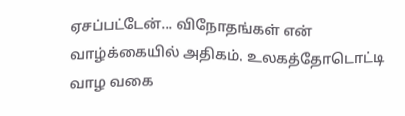ஏசப்பட்டேன்... விநோதங்கள் என் வாழ்க்கையில் அதிகம். உலகத்தோடொட்டி
வாழ வகை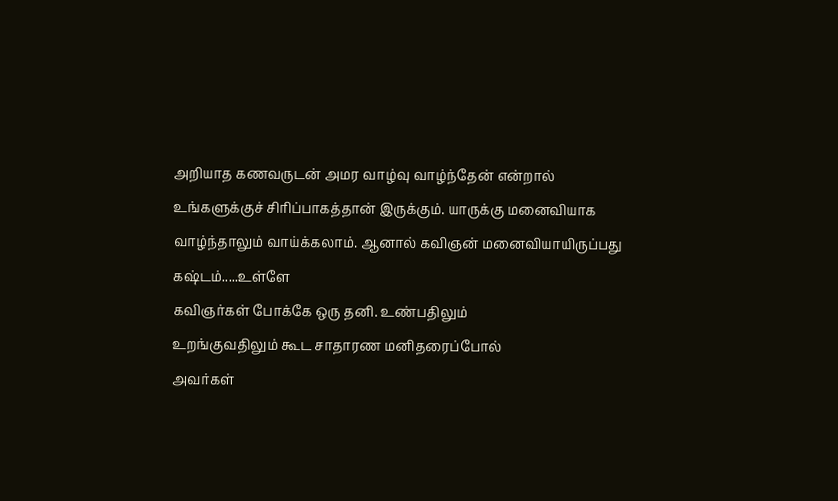அறியாத கணவருடன் அமர வாழ்வு வாழ்ந்தேன் என்றால்
உங்களுக்குச் சிரிப்பாகத்தான் இருக்கும். யாருக்கு மனைவியாக
வாழ்ந்தாலும் வாய்க்கலாம். ஆனால் கவிஞன் மனைவியாயிருப்பது கஷ்டம்.....உள்ளே
கவிஞர்கள் போக்கே ஒரு தனி. உண்பதிலும்
உறங்குவதிலும் கூட சாதாரண மனிதரைப்போல்
அவர்கள்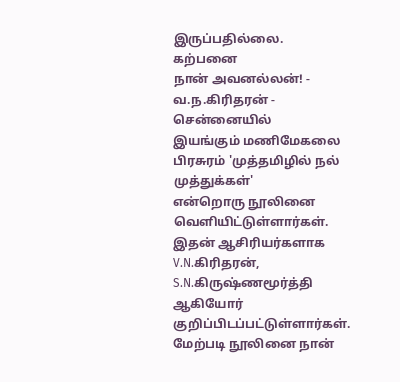இருப்பதில்லை. கற்பனை
நான் அவனல்லன்! - வ.ந.கிரிதரன் - சென்னையில்
இயங்கும் மணிமேகலை பிரசுரம் 'முத்தமிழில் நல் முத்துக்கள்'
என்றொரு நூலினை வெளியிட்டுள்ளார்கள். இதன் ஆசிரியர்களாக
V.N.கிரிதரன், S.N.கிருஷ்ணமூர்த்தி ஆகியோர்
குறிப்பிடப்பட்டுள்ளார்கள். மேற்படி நூலினை நான்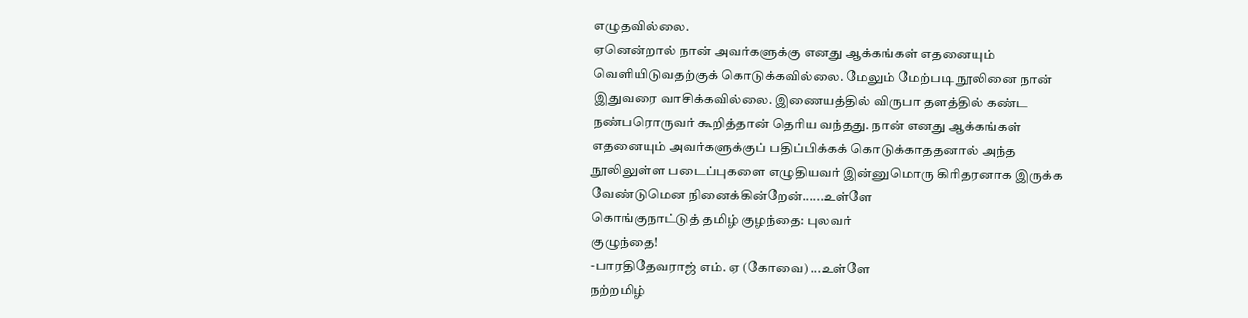எழுதவில்லை.
ஏனென்றால் நான் அவர்களுக்கு எனது ஆக்கங்கள் எதனையும்
வெளியிடுவதற்குக் கொடுக்கவில்லை. மேலும் மேற்படி நூலினை நான்
இதுவரை வாசிக்கவில்லை. இணையத்தில் விருபா தளத்தில் கண்ட
நண்பரொருவர் கூறித்தான் தெரிய வந்தது. நான் எனது ஆக்கங்கள்
எதனையும் அவர்களுக்குப் பதிப்பிக்கக் கொடுக்காததனால் அந்த
நூலிலுள்ள படைப்புகளை எழுதியவர் இன்னுமொரு கிரிதரனாக இருக்க
வேண்டுமென நினைக்கின்றேன்......உள்ளே
கொங்குநாட்டுத் தமிழ் குழந்தை: புலவர்
குழுந்தை!
-பாரதிதேவராஜ் எம். ஏ (கோவை) ...உள்ளே
நற்றமிழ்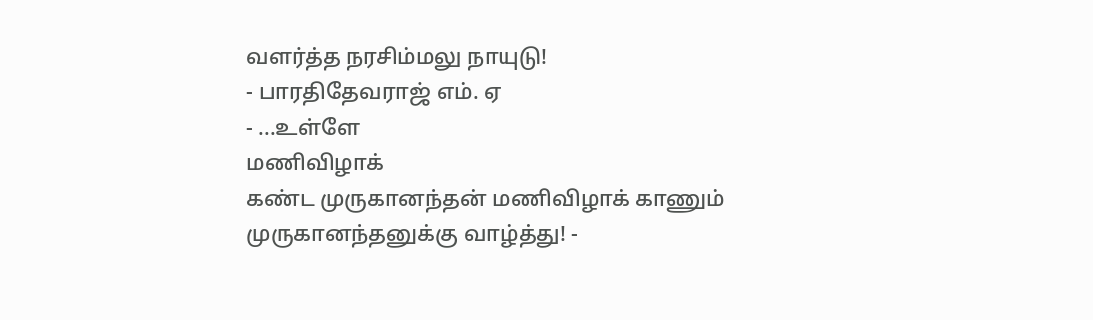வளர்த்த நரசிம்மலு நாயுடு!
- பாரதிதேவராஜ் எம். ஏ
- ...உள்ளே
மணிவிழாக்
கண்ட முருகானந்தன் மணிவிழாக் காணும்
முருகானந்தனுக்கு வாழ்த்து! -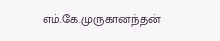எம்.கே.முருகானந்தன்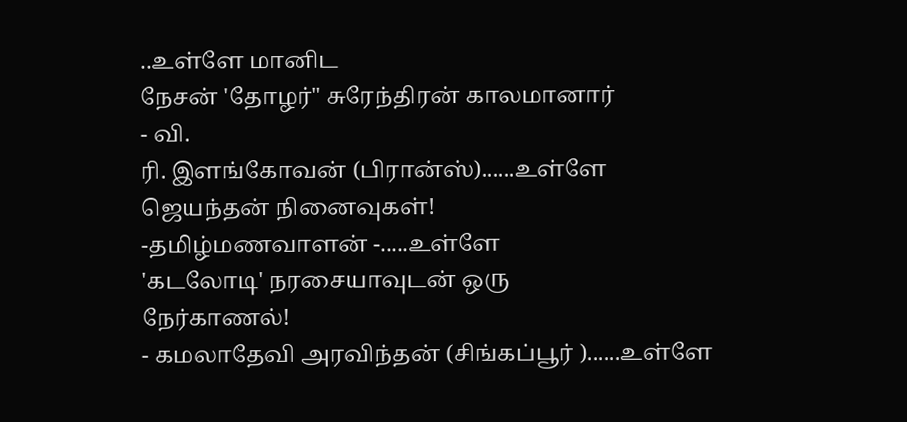..உள்ளே மானிட
நேசன் 'தோழர்" சுரேந்திரன் காலமானார்
- வி.
ரி. இளங்கோவன் (பிரான்ஸ்)......உள்ளே
ஜெயந்தன் நினைவுகள்!
-தமிழ்மணவாளன் -.....உள்ளே
'கடலோடி' நரசையாவுடன் ஒரு
நேர்காணல்!
- கமலாதேவி அரவிந்தன் (சிங்கப்பூர் )......உள்ளே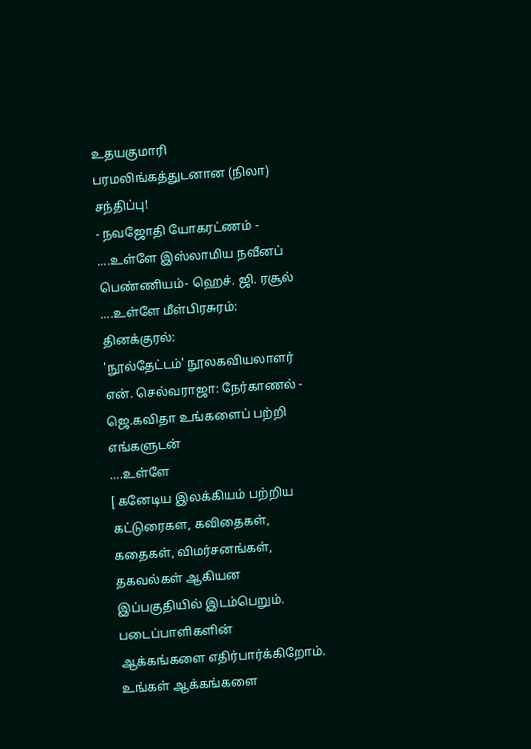உதயகுமாரி பரமலிங்கத்துடனான (நிலா)
சந்திப்பு!
- நவஜோதி யோகரட்ணம் - ....உள்ளே இஸ்லாமிய நவீனப் பெண்ணியம்- ஹெச். ஜி. ரசூல் ....உள்ளே மீள்பிரசுரம்: தினக்குரல்:
'நூல்தேட்டம்' நூலகவியலாளர் என். செல்வராஜா: நேர்காணல் - ஜெ.கவிதா உங்களைப் பற்றி எங்களுடன்
….உள்ளே
[ கனேடிய இலக்கியம் பற்றிய கட்டுரைகள, கவிதைகள்,
கதைகள், விமர்சனங்கள், தகவல்கள் ஆகியன இப்பகுதியில் இடம்பெறும். படைப்பாளிகளின்
ஆக்கங்களை எதிர்பார்க்கிறோம். உங்கள் ஆக்கங்களை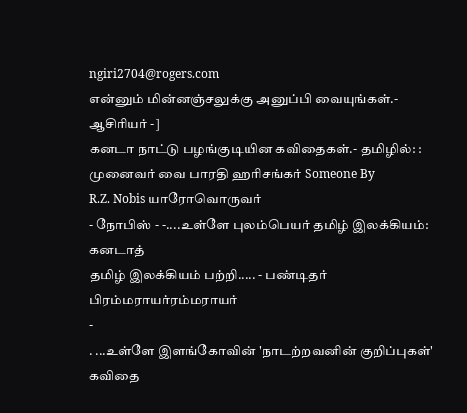ngiri2704@rogers.com
என்னும் மின்னஞ்சலுக்கு அனுப்பி வையுங்கள்.- ஆசிரியர் -]
கனடா நாட்டு பழங்குடியின கவிதைகள்.- தமிழில்: : முனைவர் வை பாரதி ஹரிசங்கர் Someone By
R.Z. Nobis யாரோவொருவர்
- நோபிஸ் - -....உள்ளே புலம்பெயர் தமிழ் இலக்கியம்: கனடாத்
தமிழ் இலக்கியம் பற்றி..... - பண்டிதர் பிரம்மராயர்ரம்மராயர்
-
. ...உள்ளே இளங்கோவின் 'நாடற்றவனின் குறிப்புகள்' கவிதை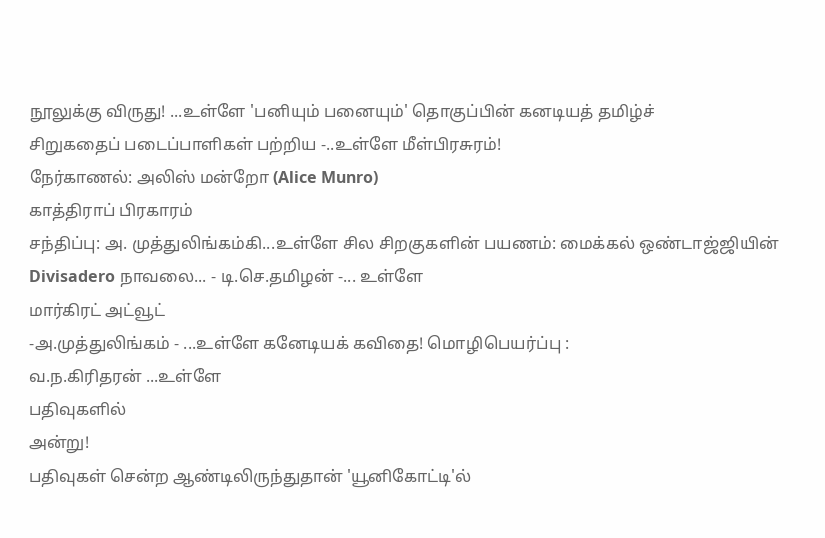நூலுக்கு விருது! ...உள்ளே 'பனியும் பனையும்' தொகுப்பின் கனடியத் தமிழ்ச்
சிறுகதைப் படைப்பாளிகள் பற்றிய -..உள்ளே மீள்பிரசுரம்!
நேர்காணல்: அலிஸ் மன்றோ (Alice Munro)
காத்திராப் பிரகாரம்
சந்திப்பு: அ. முத்துலிங்கம்கி...உள்ளே சில சிறகுகளின் பயணம்: மைக்கல் ஒண்டாஜ்ஜியின்
Divisadero நாவலை... - டி.செ.தமிழன் -... உள்ளே
மார்கிரட் அட்வூட்
-அ.முத்துலிங்கம் - ...உள்ளே கனேடியக் கவிதை! மொழிபெயர்ப்பு :
வ.ந.கிரிதரன் ...உள்ளே
பதிவுகளில்
அன்று!
பதிவுகள் சென்ற ஆண்டிலிருந்துதான் 'யூனிகோட்டி'ல்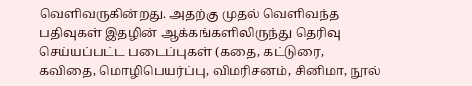வெளிவருகின்றது. அதற்கு முதல் வெளிவந்த பதிவுகள் இதழின் ஆக்கங்களிலிருந்து தெரிவு
செய்யப்பட்ட படைப்புகள் (கதை, கட்டுரை,
கவிதை, மொழிபெயர்ப்பு, விமரிசனம், சினிமா, நூல்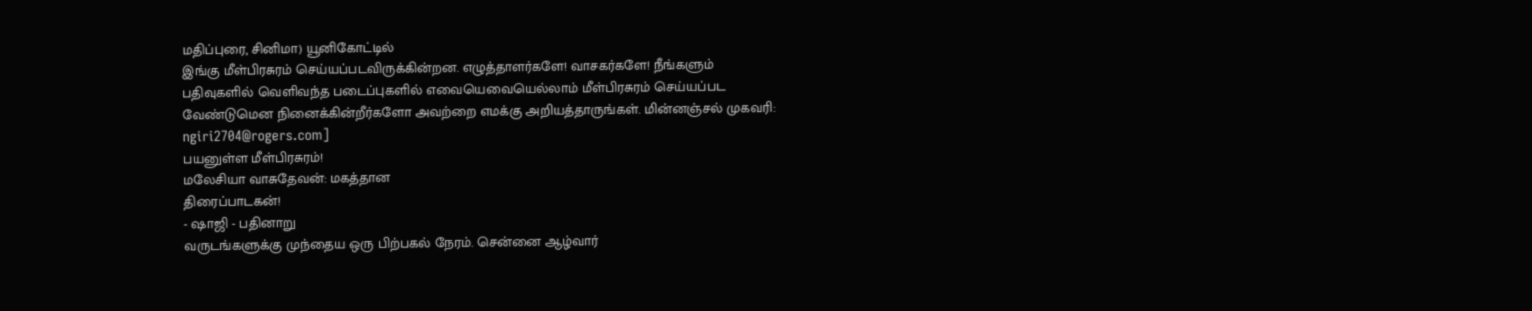மதிப்புரை, சினிமா) யூனிகோட்டில்
இங்கு மீள்பிரசுரம் செய்யப்படவிருக்கின்றன. எழுத்தாளர்களே! வாசகர்களே! நீங்களும்
பதிவுகளில் வெளிவந்த படைப்புகளில் எவையெவையெல்லாம் மீள்பிரசுரம் செய்யப்பட
வேண்டுமென நினைக்கின்றீர்களோ அவற்றை எமக்கு அறியத்தாருங்கள். மின்னஞ்சல் முகவரி:
ngiri2704@rogers.com]
பயனுள்ள மீள்பிரசுரம்!
மலேசியா வாசுதேவன்: மகத்தான
திரைப்பாடகன்!
- ஷாஜி - பதினாறு
வருடங்களுக்கு முந்தைய ஒரு பிற்பகல் நேரம். சென்னை ஆழ்வார்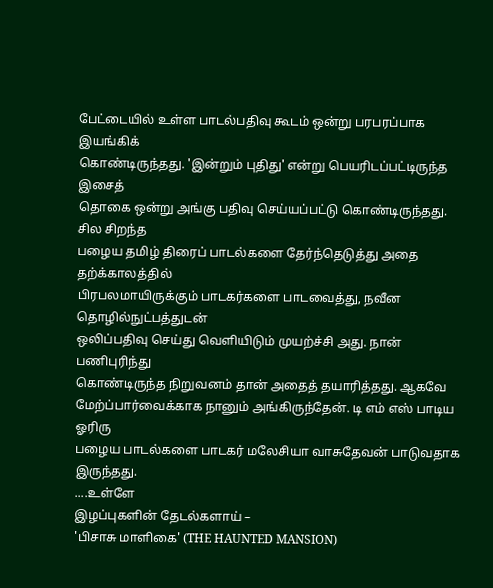பேட்டையில் உள்ள பாடல்பதிவு கூடம் ஒன்று பரபரப்பாக இயங்கிக்
கொண்டிருந்தது. 'இன்றும் புதிது' என்று பெயரிடப்பட்டிருந்த இசைத்
தொகை ஒன்று அங்கு பதிவு செய்யப்பட்டு கொண்டிருந்தது. சில சிறந்த
பழைய தமிழ் திரைப் பாடல்களை தேர்ந்தெடுத்து அதை தற்க்காலத்தில்
பிரபலமாயிருக்கும் பாடகர்களை பாடவைத்து, நவீன தொழில்நுட்பத்துடன்
ஒலிப்பதிவு செய்து வெளியிடும் முயற்ச்சி அது. நான் பணிபுரிந்து
கொண்டிருந்த நிறுவனம் தான் அதைத் தயாரித்தது. ஆகவே
மேற்ப்பார்வைக்காக நானும் அங்கிருந்தேன். டி எம் எஸ் பாடிய ஓரிரு
பழைய பாடல்களை பாடகர் மலேசியா வாசுதேவன் பாடுவதாக இருந்தது.
....உள்ளே
இழப்புகளின் தேடல்களாய் –
'பிசாசு மாளிகை' (THE HAUNTED MANSION)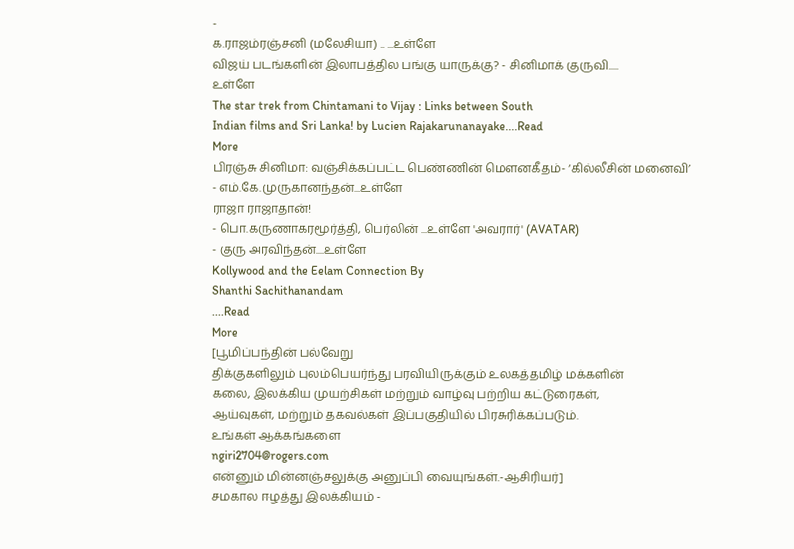-
க.ராஜம்ரஞ்சனி (மலேசியா) .. ...உள்ளே
விஜய் படங்களின் இலாபத்தில பங்கு யாருக்கு? - சினிமாக் குருவி.....
உள்ளே
The star trek from Chintamani to Vijay : Links between South
Indian films and Sri Lanka! by Lucien Rajakarunanayake....Read
More
பிரஞ்சு சினிமா: வஞ்சிக்கப்பட்ட பெண்ணின் மௌனகீதம்- ‘கில்லீசின் மனைவி’
- எம்.கே.முருகானந்தன்...உள்ளே
ராஜா ராஜாதான்!
- பொ.கருணாகரமூர்த்தி, பெர்லின் ...உள்ளே 'அவரார்' (AVATAR)
- குரு அரவிந்தன்....உள்ளே
Kollywood and the Eelam Connection By
Shanthi Sachithanandam
....Read
More
[பூமிப்பந்தின் பல்வேறு
திக்குகளிலும் புலம்பெயர்ந்து பரவியிருக்கும் உலகத்தமிழ் மக்களின்
கலை, இலக்கிய முயற்சிகள் மற்றும் வாழ்வு பற்றிய கட்டுரைகள்,
ஆய்வுகள், மற்றும் தகவல்கள் இப்பகுதியில் பிரசுரிக்கப்படும்.
உங்கள் ஆக்கங்களை
ngiri2704@rogers.com
என்னும் மின்னஞ்சலுக்கு அனுப்பி வையுங்கள்.-ஆசிரியர்]
சமகால ஈழத்து இலக்கியம் -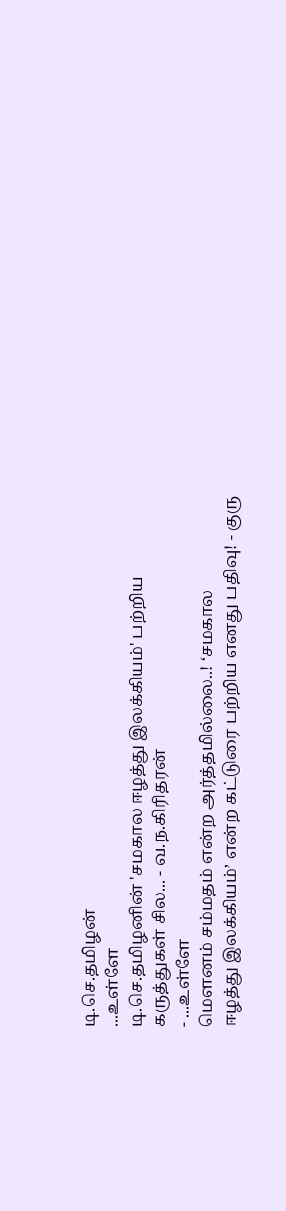டி.செ.தமிழன்
...உள்ளே
டி.செ.தமிழனின் 'சமகால ஈழத்து இலக்கியம்' பற்றிய
கருத்துகள் சில... - வ.ந.கிரிதரன்
- ...உள்ளே
மௌனம் சம்மதம் என்ற அர்த்தமில்லை..! ‘சமகால
ஈழத்து இலக்கியம்’ என்ற கட்டுரை பற்றிய எனது பதிவு! - குரு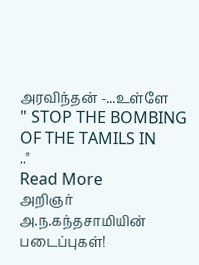அரவிந்தன் -...உள்ளே
" STOP THE BOMBING OF THE TAMILS IN
.."
Read More
அறிஞர்
அ.ந.கந்தசாமியின் படைப்புகள்!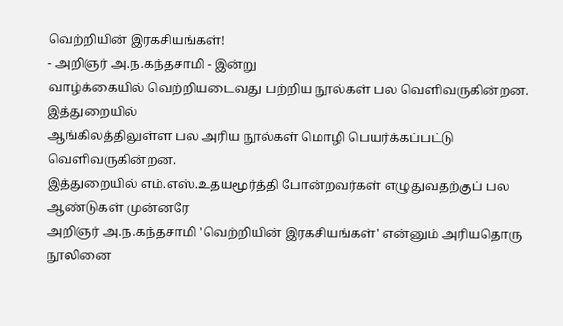வெற்றியின் இரகசியங்கள்!
- அறிஞர் அ.ந.கந்தசாமி - இன்று
வாழ்க்கையில் வெற்றியடைவது பற்றிய நூல்கள் பல வெளிவருகின்றன. இத்துறையில்
ஆங்கிலத்திலுள்ள பல அரிய நூல்கள் மொழி பெயர்க்கப்பட்டு வெளிவருகின்றன.
இத்துறையில் எம்.எஸ்.உதயமூர்த்தி போன்றவர்கள் எழுதுவதற்குப் பல ஆண்டுகள் முன்னரே
அறிஞர் அ.ந.கந்தசாமி 'வெற்றியின் இரகசியங்கள்' என்னும் அரியதொரு நூலினை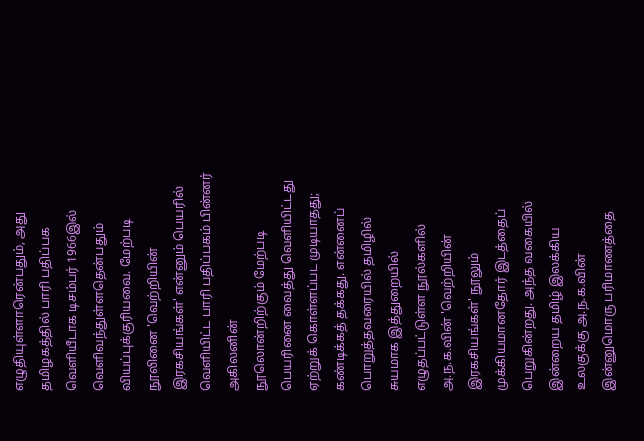எழுதியுள்ளாரென்பதும், அது தமிழகத்தில் பாரி பதிப்பக வெளியீடாக டிசம்பர் 1966இல்
வெளிவந்துள்ளதென்பதும் வியப்புக்குரியவை. மேற்படி நூலினை 'வெற்றியின்
இரகசியங்கள்' என்னும் பெயரில் வெளியிட்ட பாரி பதிப்பகம் பின்னர் அகிலனின்
நூலொன்றிற்கும் மேற்படி பெயரினை வைத்து வெளியிட்டது ஏற்றுக் கொள்ளப்பட முடியாதது;
கண்டிக்கத் தக்கது. என்னைப் பொறுத்தவரையில் தமிழில் சுயமாக இத்துறையில்
எழுதப்பட்டுள்ள நூல்களில் அ.ந.க.வின் 'வெற்றியின் இரகசியங்கள்' நூலும்
முக்கியமானதோர் இடத்தைப் பெறுகின்றது. அந்த வகையில் இன்றைய தமிழ் இலக்கிய
உலகுக்கு அ.ந.க.வின் இன்னுமொரு பரிமாணத்தை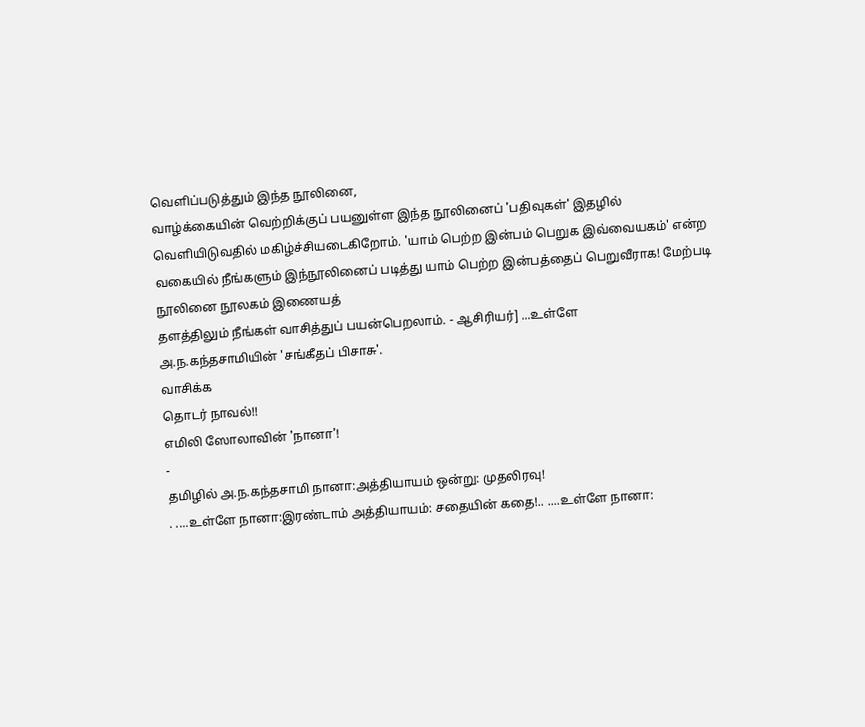வெளிப்படுத்தும் இந்த நூலினை,
வாழ்க்கையின் வெற்றிக்குப் பயனுள்ள இந்த நூலினைப் 'பதிவுகள்' இதழில்
வெளியிடுவதில் மகிழ்ச்சியடைகிறோம். 'யாம் பெற்ற இன்பம் பெறுக இவ்வையகம்' என்ற
வகையில் நீங்களும் இந்நூலினைப் படித்து யாம் பெற்ற இன்பத்தைப் பெறுவீராக! மேற்படி
நூலினை நூலகம் இணையத்
தளத்திலும் நீங்கள் வாசித்துப் பயன்பெறலாம். - ஆசிரியர்] ...உள்ளே
அ.ந.கந்தசாமியின் 'சங்கீதப் பிசாசு'.
வாசிக்க
தொடர் நாவல்!!
எமிலி ஸோலாவின் 'நானா'!
-
தமிழில் அ.ந.கந்தசாமி நானா:அத்தியாயம் ஒன்று: முதலிரவு!
. ....உள்ளே நானா:இரண்டாம் அத்தியாயம்: சதையின் கதை!.. ....உள்ளே நானா: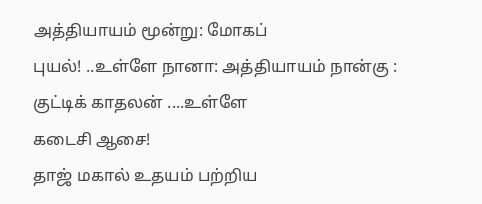அத்தியாயம் மூன்று: மோகப்
புயல்! ..உள்ளே நானா: அத்தியாயம் நான்கு : குட்டிக் காதலன் ....உள்ளே
கடைசி ஆசை!
தாஜ் மகால் உதயம் பற்றிய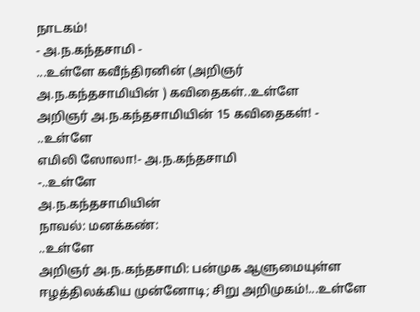நாடகம்!
- அ.ந.கந்தசாமி -
...உள்ளே கவீந்திரனின் (அறிஞர்
அ.ந.கந்தசாமியின் ) கவிதைகள்..உள்ளே
அறிஞர் அ.ந.கந்தசாமியின் 15 கவிதைகள்! -
..உள்ளே
எமிலி ஸோலா!- அ.ந.கந்தசாமி
-..உள்ளே
அ.ந.கந்தசாமியின்
நாவல்: மனக்கண்:
..உள்ளே
அறிஞர் அ.ந.கந்தசாமி: பன்முக ஆளுமையுள்ள
ஈழத்திலக்கிய முன்னோடி; சிறு அறிமுகம்!...உள்ளே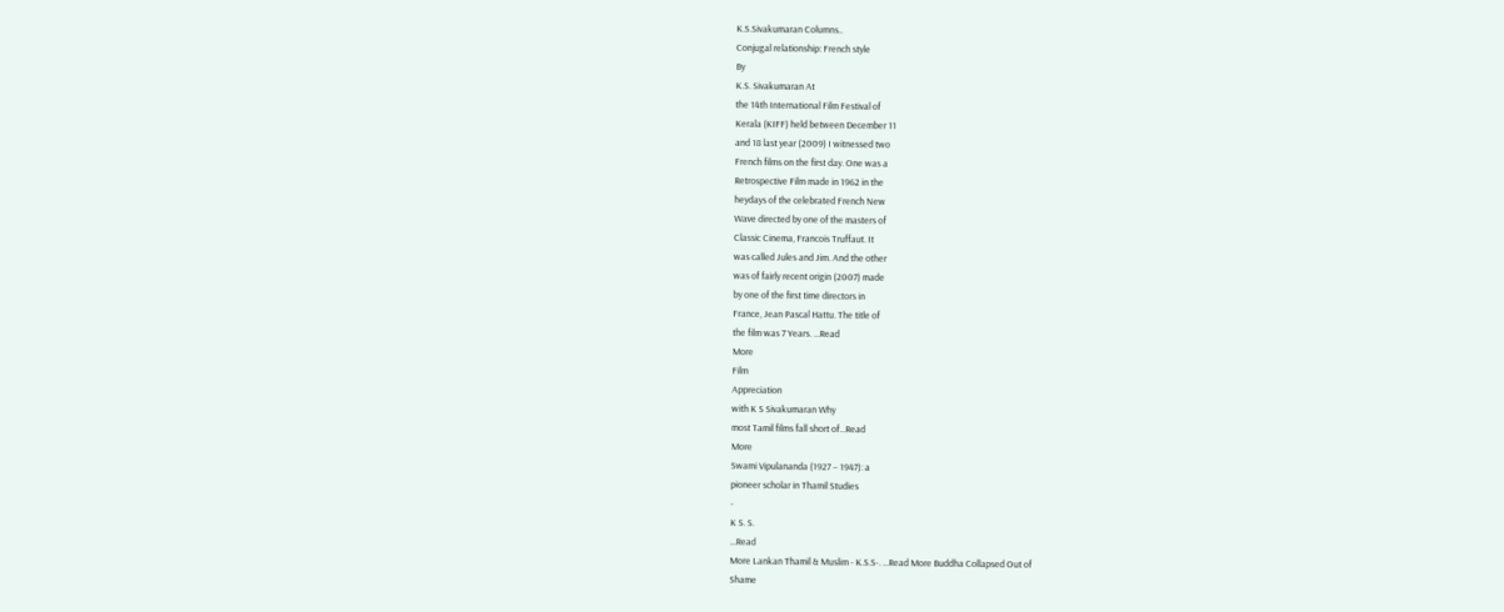K.S.Sivakumaran Columns..
Conjugal relationship: French style
By
K.S. Sivakumaran At
the 14th International Film Festival of
Kerala (KIFF) held between December 11
and 18 last year (2009) I witnessed two
French films on the first day. One was a
Retrospective Film made in 1962 in the
heydays of the celebrated French New
Wave directed by one of the masters of
Classic Cinema, Francois Truffaut. It
was called Jules and Jim. And the other
was of fairly recent origin (2007) made
by one of the first time directors in
France, Jean Pascal Hattu. The title of
the film was 7 Years. ...Read
More
Film
Appreciation
with K S Sivakumaran Why
most Tamil films fall short of...Read
More
Swami Vipulananda (1927 – 1947): a
pioneer scholar in Thamil Studies
-
K S. S.
...Read
More Lankan Thamil & Muslim - K.S.S-. ...Read More Buddha Collapsed Out of
Shame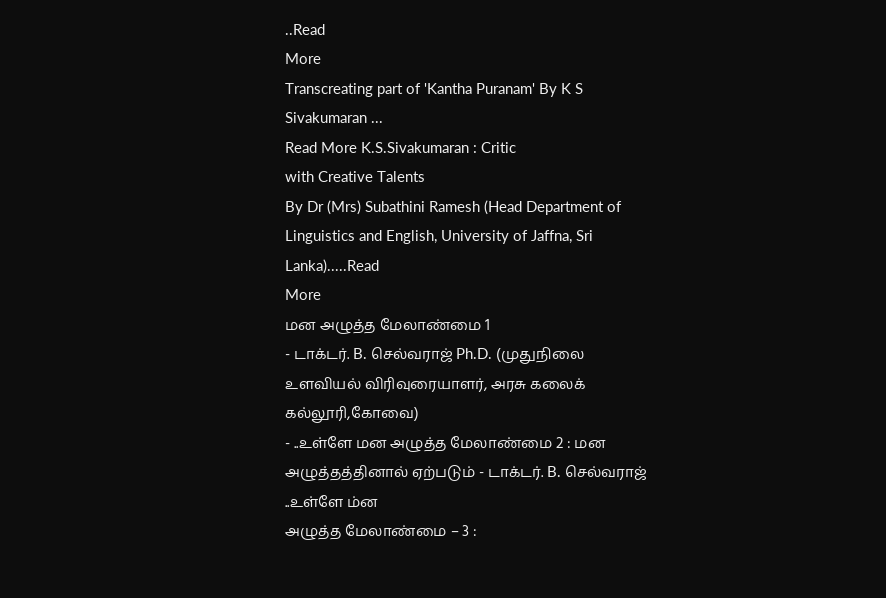..Read
More
Transcreating part of 'Kantha Puranam' By K S Sivakumaran ...
Read More K.S.Sivakumaran : Critic
with Creative Talents
By Dr (Mrs) Subathini Ramesh (Head Department of Linguistics and English, University of Jaffna, Sri
Lanka).....Read
More
மன அழுத்த மேலாண்மை 1
- டாக்டர். B. செல்வராஜ் Ph.D. (முதுநிலை
உளவியல் விரிவுரையாளர், அரசு கலைக் கல்லூரி,கோவை)
- ..உள்ளே மன அழுத்த மேலாண்மை 2 : மன
அழுத்தத்தினால் ஏற்படும் - டாக்டர். B. செல்வராஜ்
..உள்ளே ம்ன
அழுத்த மேலாண்மை – 3 :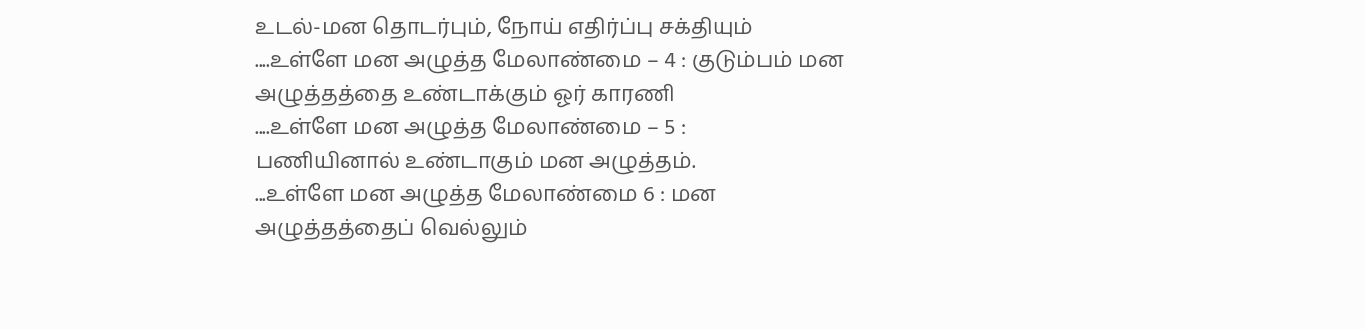உடல்-மன தொடர்பும், நோய் எதிர்ப்பு சக்தியும்
....உள்ளே மன அழுத்த மேலாண்மை – 4 : குடும்பம் மன
அழுத்தத்தை உண்டாக்கும் ஓர் காரணி
....உள்ளே மன அழுத்த மேலாண்மை – 5 :
பணியினால் உண்டாகும் மன அழுத்தம்.
...உள்ளே மன அழுத்த மேலாண்மை 6 : மன
அழுத்தத்தைப் வெல்லும்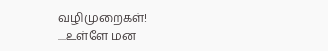வழிமுறைகள்!
....உள்ளே மன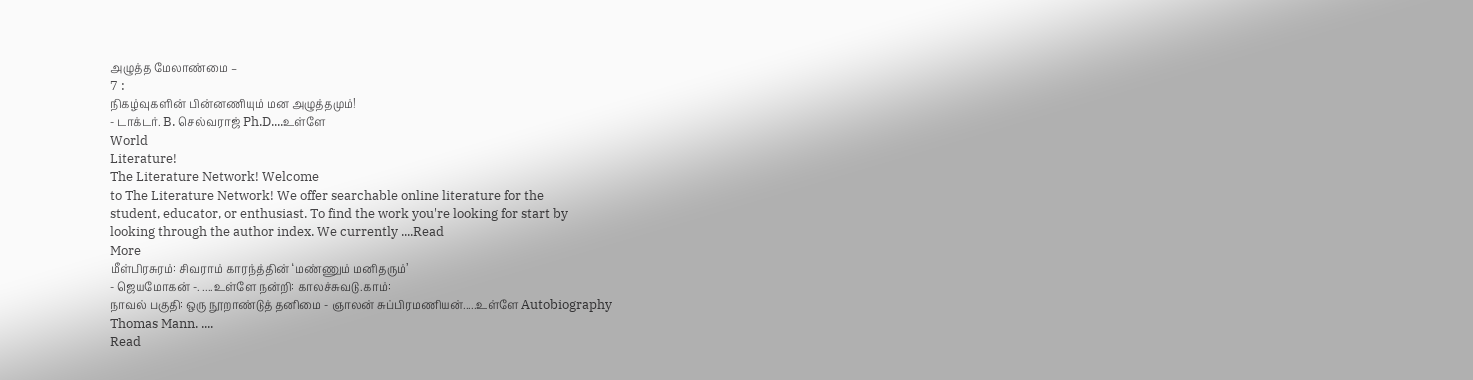அழுத்த மேலாண்மை –
7 :
நிகழ்வுகளின் பின்னணியும் மன அழுத்தமும்!
- டாக்டர். B. செல்வராஜ் Ph.D....உள்ளே
World
Literature!
The Literature Network! Welcome
to The Literature Network! We offer searchable online literature for the
student, educator, or enthusiast. To find the work you're looking for start by
looking through the author index. We currently ....Read
More
மீள்பிரசுரம்: சிவராம் காரந்த்தின் ‘மண்ணும் மனிதரும்’
- ஜெயமோகன் -. ....உள்ளே நன்றி: காலச்சுவடு.காம்:
நாவல் பகுதி: ஒரு நூறாண்டுத் தனிமை - ஞாலன் சுப்பிரமணியன்.....உள்ளே Autobiography
Thomas Mann. ....
Read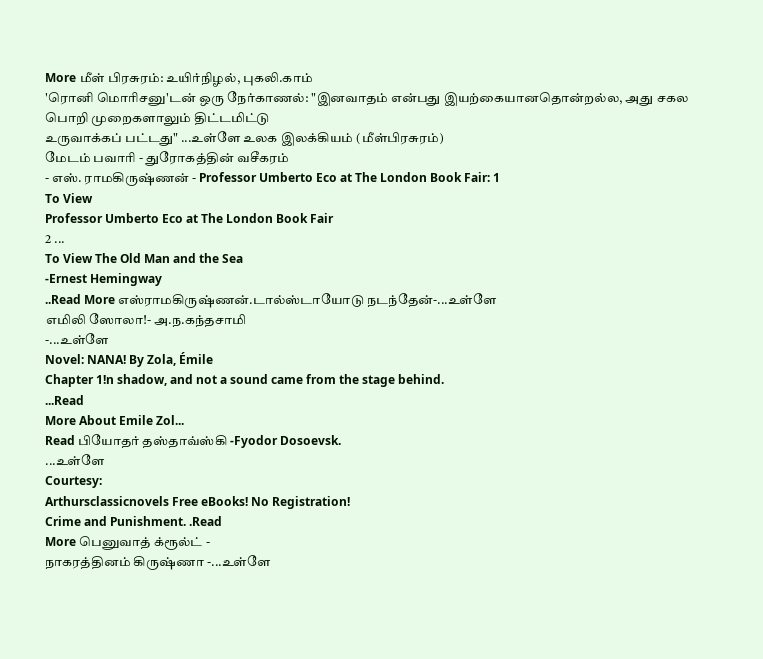More மீள் பிரசுரம்: உயிர்நிழல், புகலி.காம்
'ரொனி மொரிசனு'டன் ஒரு நேர்காணல்: "இனவாதம் என்பது இயற்கையானதொன்றல்ல, அது சகல பொறி முறைகளாலும் திட்டமிட்டு
உருவாக்கப் பட்டது" ...உள்ளே உலக இலக்கியம் (மீள்பிரசுரம்)
மேடம் பவாரி - துரோகத்தின் வசீகரம்
- எஸ். ராமகிருஷ்ணன் - Professor Umberto Eco at The London Book Fair: 1
To View
Professor Umberto Eco at The London Book Fair
2 ...
To View The Old Man and the Sea
-Ernest Hemingway
..Read More எஸ்ராமகிருஷ்ணன்.டால்ஸ்டாயோடு நடந்தேன்-...உள்ளே
எமிலி ஸோலா!- அ.ந.கந்தசாமி
-...உள்ளே
Novel: NANA! By Zola, Émile
Chapter 1!n shadow, and not a sound came from the stage behind.
...Read
More About Emile Zol...
Read பியோதர் தஸ்தாவ்ஸ்கி -Fyodor Dosoevsk.
...உள்ளே
Courtesy:
Arthursclassicnovels Free eBooks! No Registration!
Crime and Punishment. .Read
More பெனுவாத் க்ரூல்ட் -
நாகரத்தினம் கிருஷ்ணா -...உள்ளே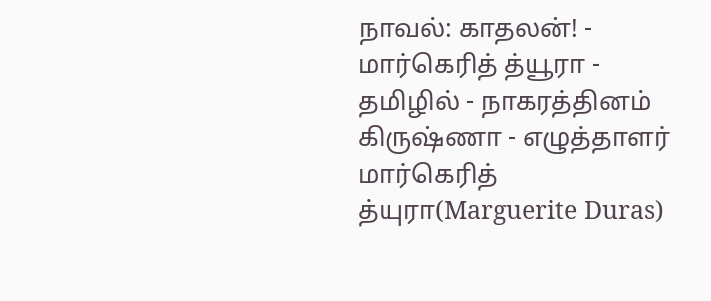நாவல்: காதலன்! -
மார்கெரித் த்யூரா -
தமிழில் - நாகரத்தினம் கிருஷ்ணா - எழுத்தாளர் மார்கெரித் த்யுரா(Marguerite Duras)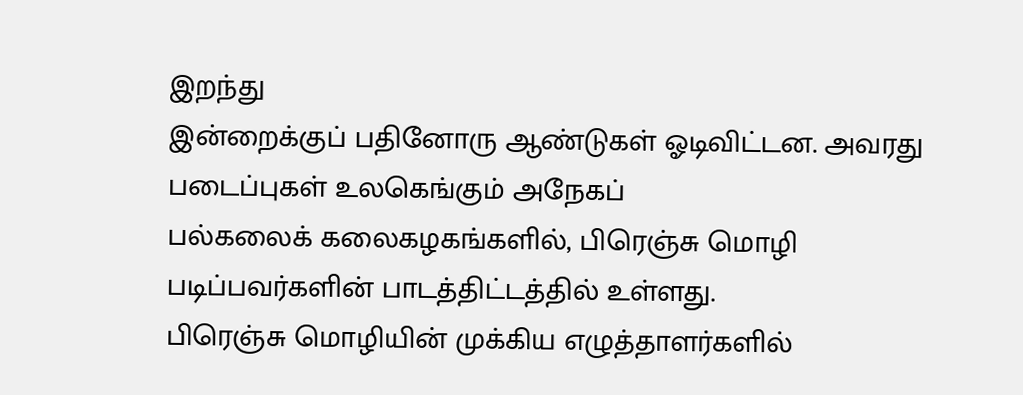இறந்து
இன்றைக்குப் பதினோரு ஆண்டுகள் ஓடிவிட்டன. அவரது படைப்புகள் உலகெங்கும் அநேகப்
பல்கலைக் கலைகழகங்களில், பிரெஞ்சு மொழி படிப்பவர்களின் பாடத்திட்டத்தில் உள்ளது.
பிரெஞ்சு மொழியின் முக்கிய எழுத்தாளர்களில்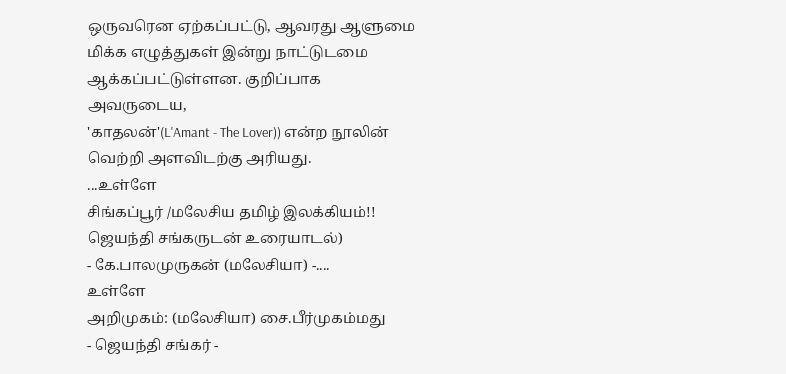ஒருவரென ஏற்கப்பட்டு, ஆவரது ஆளுமை
மிக்க எழுத்துகள் இன்று நாட்டுடமை ஆக்கப்பட்டுள்ளன. குறிப்பாக அவருடைய,
'காதலன்'(L'Amant - The Lover)) என்ற நூலின் வெற்றி அளவிடற்கு அரியது.
...உள்ளே
சிங்கப்பூர் /மலேசிய தமிழ் இலக்கியம்!!
ஜெயந்தி சங்கருடன் உரையாடல்)
- கே.பாலமுருகன் (மலேசியா) -....
உள்ளே
அறிமுகம்: (மலேசியா) சை.பீர்முகம்மது
- ஜெயந்தி சங்கர் -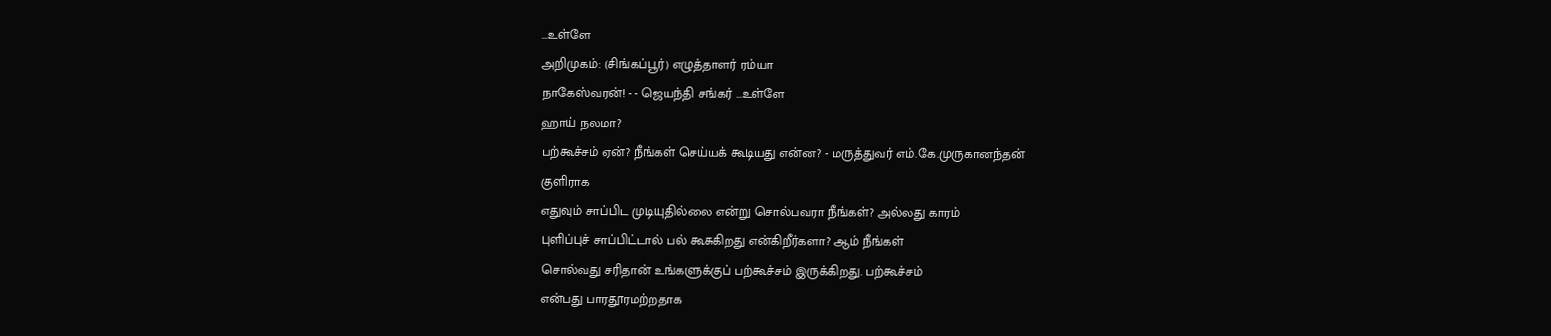...உள்ளே
அறிமுகம்: (சிங்கப்பூர்) எழுத்தாளர் ரம்யா
நாகேஸ்வரன்! - - ஜெயந்தி சங்கர் ...உள்ளே
ஹாய் நலமா?
பற்கூச்சம் ஏன்? நீங்கள் செய்யக் கூடியது என்ன? - மருத்துவர் எம்.கே.முருகானந்தன்
குளிராக
எதுவும் சாப்பிட முடியுதில்லை என்று சொல்பவரா நீங்கள்? அல்லது காரம்
புளிப்புச் சாப்பிட்டால் பல் கூசுகிறது என்கிறீர்களா? ஆம் நீங்கள்
சொல்வது சரிதான் உங்களுக்குப் பற்கூச்சம் இருக்கிறது. பற்கூச்சம்
என்பது பாரதூரமற்றதாக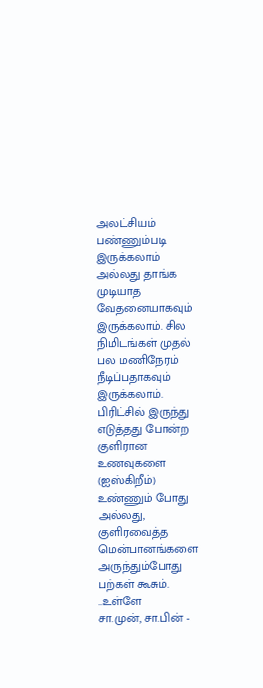அலட்சியம் பண்ணும்படி இருக்கலாம் அல்லது தாங்க
முடியாத வேதனையாகவும் இருக்கலாம். சில நிமிடங்கள் முதல் பல மணிநேரம்
நீடிப்பதாகவும் இருக்கலாம். பிரிட்சில் இருந்து எடுத்தது போன்ற
குளிரான உணவுகளை (ஐஸ்கிறீம்) உண்ணும் போது அல்லது, குளிரவைத்த
மென்பானங்களை அருந்தும்போது பற்கள் கூசும். ..உள்ளே
சா.முன், சா.பின் -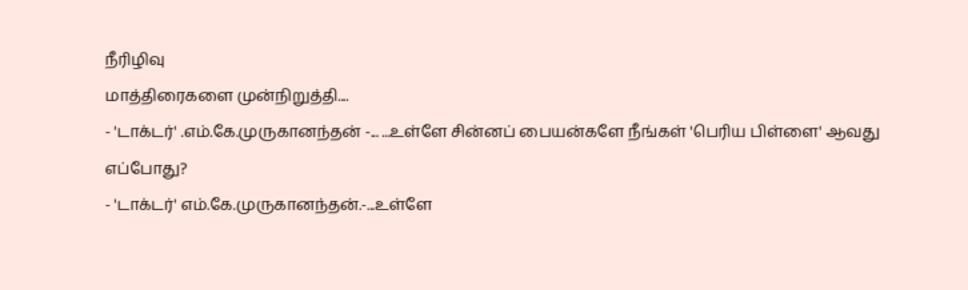நீரிழிவு
மாத்திரைகளை முன்நிறுத்தி....
- 'டாக்டர்' .எம்.கே.முருகானந்தன் -... ...உள்ளே சின்னப் பையன்களே நீங்கள் 'பெரிய பிள்ளை' ஆவது
எப்போது?
- 'டாக்டர்' எம்.கே.முருகானந்தன்.-...உள்ளே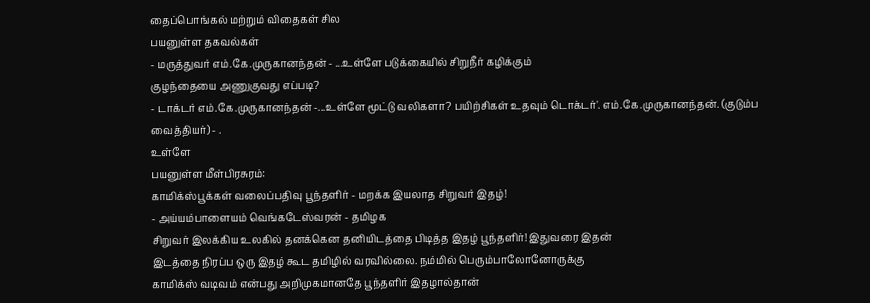தைப்பொங்கல் மற்றும் விதைகள் சில
பயனுள்ள தகவல்கள்
- மருத்துவர் எம்.கே.முருகானந்தன் - ...உள்ளே படுக்கையில் சிறுநீர் கழிக்கும்
குழந்தையை அணுகுவது எப்படி?
- டாக்டர் எம்.கே.முருகானந்தன் -...உள்ளே மூட்டு வலிகளா? பயிற்சிகள் உதவும் டொக்டர்'. எம்.கே.முருகானந்தன். (குடும்ப வைத்தியர்) - .
உள்ளே
பயனுள்ள மீள்பிரசுரம்:
காமிக்ஸ்பூக்கள் வலைப்பதிவு பூந்தளிர் - மறக்க இயலாத சிறுவர் இதழ்!
- அய்யம்பாளையம் வெங்கடேஸ்வரன் - தமிழக
சிறுவர் இலக்கிய உலகில் தனக்கென தனியிடத்தை பிடித்த இதழ் பூந்தளிர்! இதுவரை இதன்
இடத்தை நிரப்ப ஒரு இதழ் கூட தமிழில் வரவில்லை. நம்மில் பெரும்பாலோனோருக்கு
காமிக்ஸ் வடிவம் என்பது அறிமுகமானதே பூந்தளிர் இதழால்தான்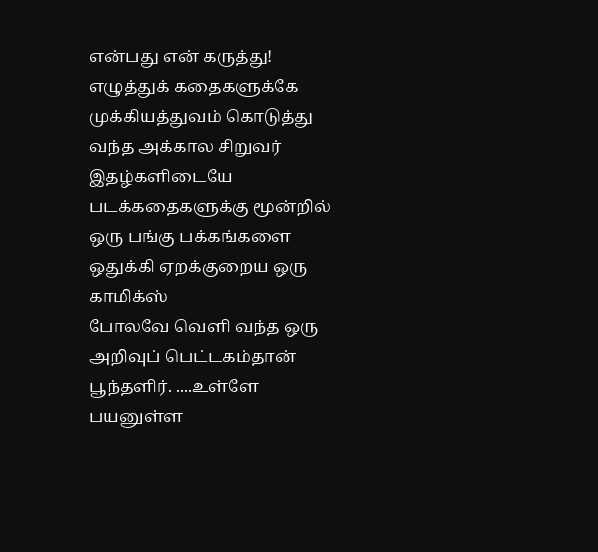என்பது என் கருத்து!
எழுத்துக் கதைகளுக்கே முக்கியத்துவம் கொடுத்து வந்த அக்கால சிறுவர் இதழ்களிடையே
படக்கதைகளுக்கு மூன்றில் ஒரு பங்கு பக்கங்களை ஒதுக்கி ஏறக்குறைய ஒரு காமிக்ஸ்
போலவே வெளி வந்த ஒரு அறிவுப் பெட்டகம்தான் பூந்தளிர். ....உள்ளே
பயனுள்ள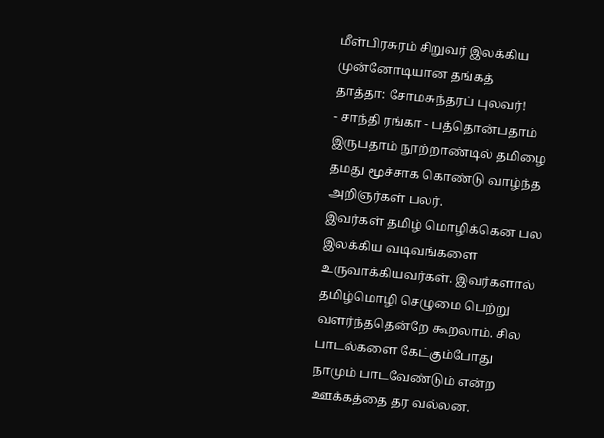மீள்பிரசுரம் சிறுவர் இலக்கிய முன்னோடியான தங்கத்
தாத்தா: சோமசுந்தரப் புலவர்!
- சாந்தி ரங்கா - பத்தொன்பதாம்
இருபதாம் நூற்றாண்டில் தமிழை தமது மூச்சாக கொண்டு வாழ்ந்த அறிஞர்கள் பலர்.
இவர்கள் தமிழ் மொழிக்கென பல இலக்கிய வடிவங்களை உருவாக்கியவர்கள். இவர்களால்
தமிழ்மொழி செழுமை பெற்று வளர்ந்ததென்றே கூறலாம். சில பாடல்களை கேட்கும்போது
நாமும் பாடவேண்டும் என்ற ஊக்கத்தை தர வல்லன.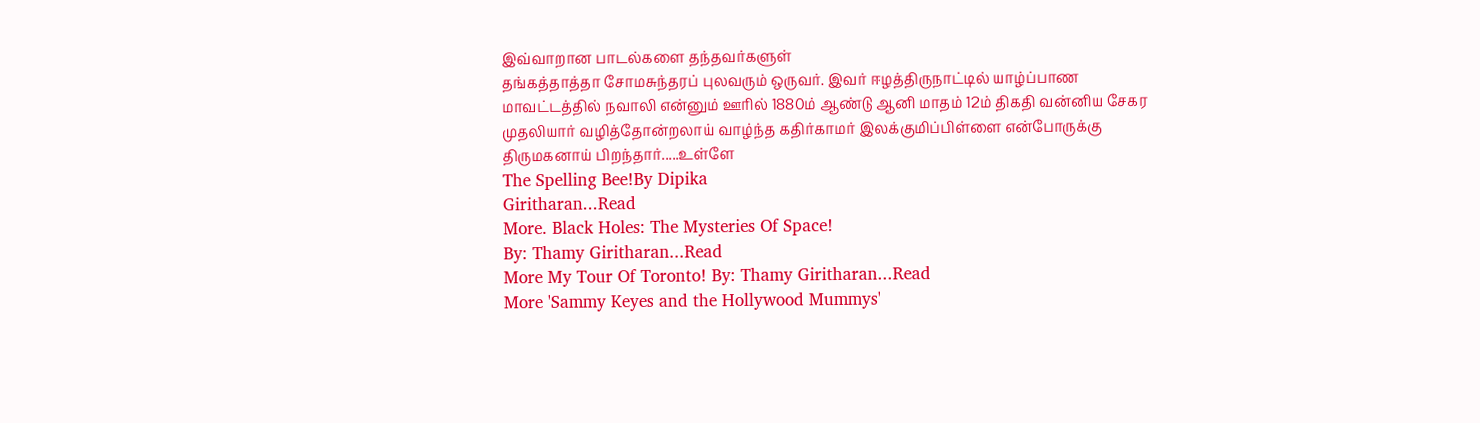இவ்வாறான பாடல்களை தந்தவர்களுள்
தங்கத்தாத்தா சோமசுந்தரப் புலவரும் ஒருவர். இவர் ஈழத்திருநாட்டில் யாழ்ப்பாண
மாவட்டத்தில் நவாலி என்னும் ஊரில் 1880ம் ஆண்டு ஆனி மாதம் 12ம் திகதி வன்னிய சேகர
முதலியார் வழித்தோன்றலாய் வாழ்ந்த கதிர்காமர் இலக்குமிப்பிள்ளை என்போருக்கு
திருமகனாய் பிறந்தார்.....உள்ளே
The Spelling Bee!By Dipika
Giritharan...Read
More. Black Holes: The Mysteries Of Space!
By: Thamy Giritharan...Read
More My Tour Of Toronto! By: Thamy Giritharan...Read
More 'Sammy Keyes and the Hollywood Mummys'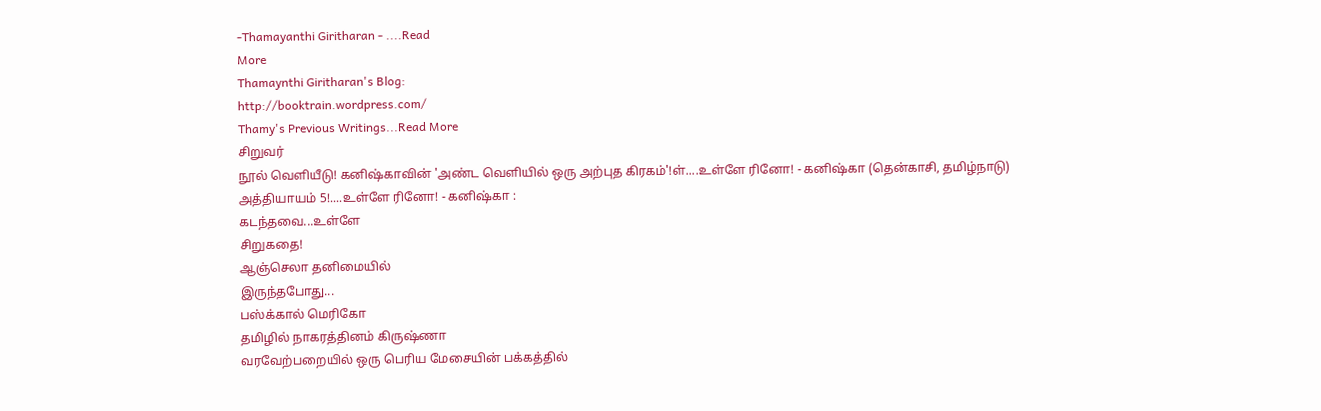-Thamayanthi Giritharan - ....Read
More
Thamaynthi Giritharan's Blog:
http://booktrain.wordpress.com/
Thamy's Previous Writings...Read More
சிறுவர்
நூல் வெளியீடு! கனிஷ்காவின் 'அண்ட வெளியில் ஒரு அற்புத கிரகம்'!ள்....உள்ளே ரினோ! - கனிஷ்கா (தென்காசி, தமிழ்நாடு)
அத்தியாயம் 5!....உள்ளே ரினோ! - கனிஷ்கா :
கடந்தவை...உள்ளே
சிறுகதை!
ஆஞ்செலா தனிமையில்
இருந்தபோது...
பஸ்க்கால் மெரிகோ
தமிழில் நாகரத்தினம் கிருஷ்ணா
வரவேற்பறையில் ஒரு பெரிய மேசையின் பக்கத்தில்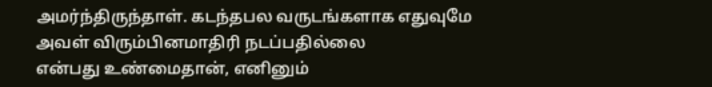அமர்ந்திருந்தாள். கடந்தபல வருடங்களாக எதுவுமே அவள் விரும்பினமாதிரி நடப்பதில்லை
என்பது உண்மைதான், எனினும்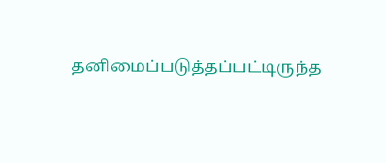தனிமைப்படுத்தப்பட்டிருந்த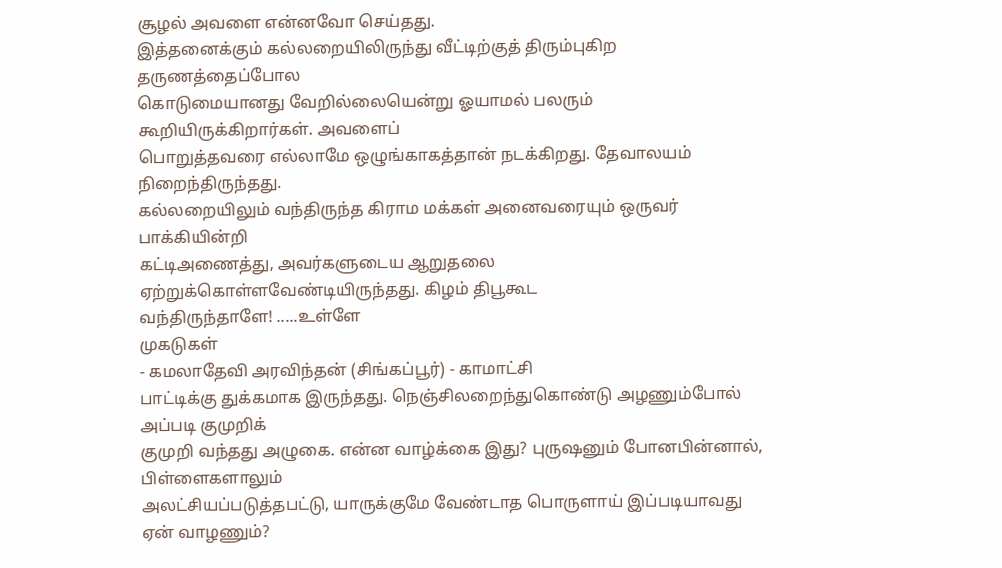சூழல் அவளை என்னவோ செய்தது.
இத்தனைக்கும் கல்லறையிலிருந்து வீட்டிற்குத் திரும்புகிற தருணத்தைப்போல
கொடுமையானது வேறில்லையென்று ஓயாமல் பலரும் கூறியிருக்கிறார்கள். அவளைப்
பொறுத்தவரை எல்லாமே ஒழுங்காகத்தான் நடக்கிறது. தேவாலயம் நிறைந்திருந்தது.
கல்லறையிலும் வந்திருந்த கிராம மக்கள் அனைவரையும் ஒருவர் பாக்கியின்றி
கட்டிஅணைத்து, அவர்களுடைய ஆறுதலை ஏற்றுக்கொள்ளவேண்டியிருந்தது. கிழம் திபூகூட
வந்திருந்தாளே! .....உள்ளே
முகடுகள்
- கமலாதேவி அரவிந்தன் (சிங்கப்பூர்) - காமாட்சி
பாட்டிக்கு துக்கமாக இருந்தது. நெஞ்சிலறைந்துகொண்டு அழணும்போல் அப்படி குமுறிக்
குமுறி வந்தது அழுகை. என்ன வாழ்க்கை இது? புருஷனும் போனபின்னால், பிள்ளைகளாலும்
அலட்சியப்படுத்தபட்டு, யாருக்குமே வேண்டாத பொருளாய் இப்படியாவது ஏன் வாழணும்?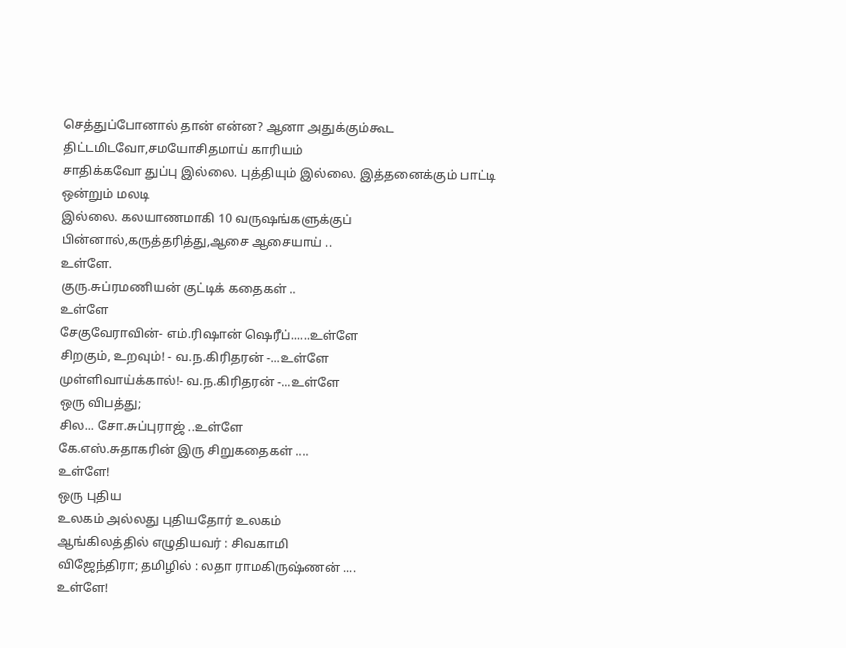செத்துப்போனால் தான் என்ன? ஆனா அதுக்கும்கூட திட்டமிடவோ,சமயோசிதமாய் காரியம்
சாதிக்கவோ துப்பு இல்லை. புத்தியும் இல்லை. இத்தனைக்கும் பாட்டி ஒன்றும் மலடி
இல்லை. கலயாணமாகி 10 வருஷங்களுக்குப் பின்னால்,கருத்தரித்து,ஆசை ஆசையாய் ..
உள்ளே.
குரு.சுப்ரமணியன் குட்டிக் கதைகள் ..
உள்ளே
சேகுவேராவின்- எம்.ரிஷான் ஷெரீப்......உள்ளே
சிறகும், உறவும்! - வ.ந.கிரிதரன் -...உள்ளே
முள்ளிவாய்க்கால்!- வ.ந.கிரிதரன் -...உள்ளே
ஒரு விபத்து;
சில... சோ.சுப்புராஜ் ..உள்ளே
கே.எஸ்.சுதாகரின் இரு சிறுகதைகள் ....
உள்ளே!
ஒரு புதிய
உலகம் அல்லது புதியதோர் உலகம்
ஆங்கிலத்தில் எழுதியவர் : சிவகாமி
விஜேந்திரா; தமிழில் : லதா ராமகிருஷ்ணன் ....
உள்ளே!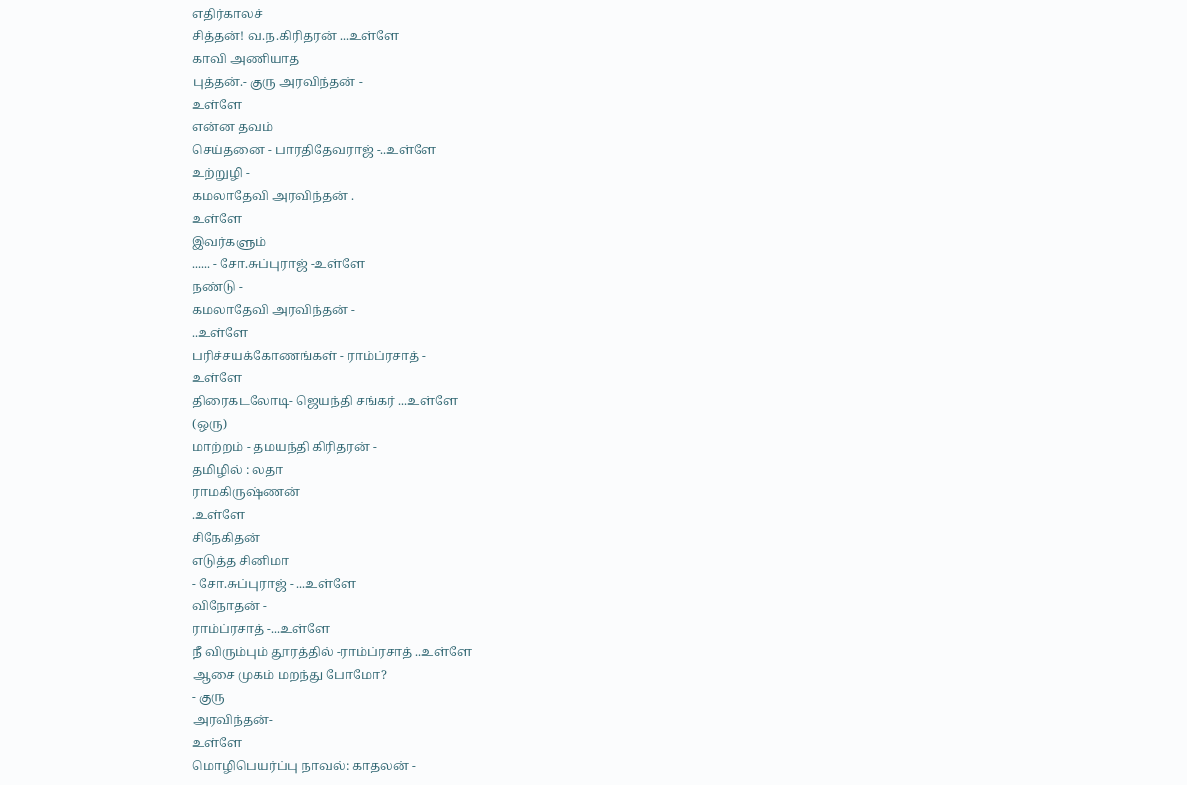எதிர்காலச்
சித்தன்! வ.ந.கிரிதரன் ...உள்ளே
காவி அணியாத
புத்தன்.- குரு அரவிந்தன் -
உள்ளே
என்ன தவம்
செய்தனை - பாரதிதேவராஜ் -..உள்ளே
உற்றுழி -
கமலாதேவி அரவிந்தன் .
உள்ளே
இவர்களும்
...... - சோ.சுப்புராஜ் -உள்ளே
நண்டு -
கமலாதேவி அரவிந்தன் -
..உள்ளே
பரிச்சயக்கோணங்கள் - ராம்ப்ரசாத் -
உள்ளே
திரைகடலோடி- ஜெயந்தி சங்கர் ...உள்ளே
(ஒரு)
மாற்றம் - தமயந்தி கிரிதரன் -
தமிழில் : லதா
ராமகிருஷ்ணன்
.உள்ளே
சிநேகிதன்
எடுத்த சினிமா
- சோ.சுப்புராஜ் - ...உள்ளே
விநோதன் -
ராம்ப்ரசாத் -...உள்ளே
நீ விரும்பும் தூரத்தில் -ராம்ப்ரசாத் ..உள்ளே
ஆசை முகம் மறந்து போமோ?
- குரு
அரவிந்தன்-
உள்ளே
மொழிபெயர்ப்பு நாவல்: காதலன் -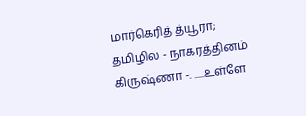மார்கெரித் த்யூரா; தமிழில - நாகரத்தினம் கிருஷ்ணா -. .....உள்ளே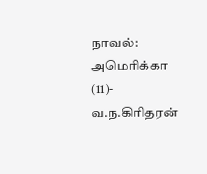நாவல்:
அமெரிக்கா (11)- வ.ந.கிரிதரன்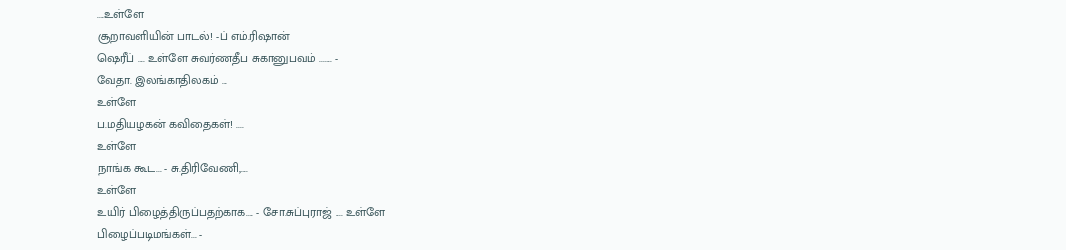....உள்ளே
சூறாவளியின் பாடல்! -ப் எம்.ரிஷான்
ஷெரீப் .... உள்ளே சுவர்ணதீப சுகானுபவம் ....... -
வேதா. இலங்காதிலகம் ...
உள்ளே
ப.மதியழகன் கவிதைகள்! ....
உள்ளே
நாங்க கூட... - சு.திரிவேணி,....
உள்ளே
உயிர் பிழைத்திருப்பதற்காக.... - சோ.சுப்புராஜ் .... உள்ளே
பிழைப்படிமங்கள்... -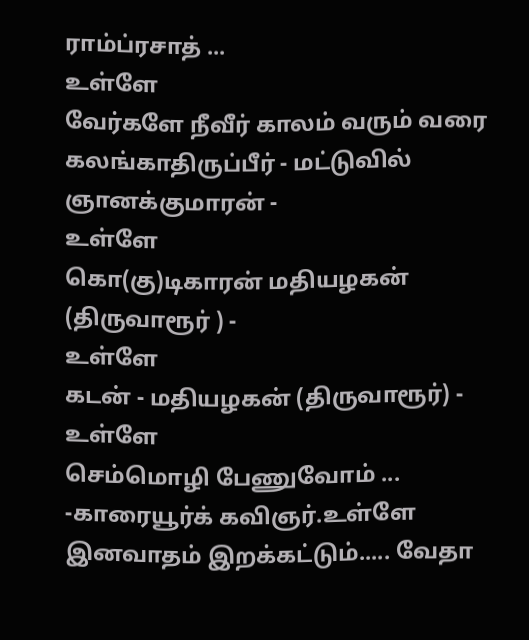ராம்ப்ரசாத் ...
உள்ளே
வேர்களே நீவீர் காலம் வரும் வரை
கலங்காதிருப்பீர் - மட்டுவில் ஞானக்குமாரன் -
உள்ளே
கொ(கு)டிகாரன் மதியழகன் (திருவாரூர் ) -
உள்ளே
கடன் - மதியழகன் (திருவாரூர்) -
உள்ளே
செம்மொழி பேணுவோம் ... -காரையூர்க் கவிஞர்.உள்ளே
இனவாதம் இறக்கட்டும்..... வேதா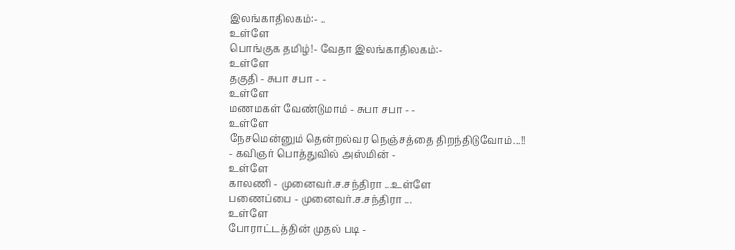இலங்காதிலகம்:- ..
உள்ளே
பொங்குக தமிழ்!- வேதா இலங்காதிலகம்:-
உள்ளே
தகுதி - சுபா சபா - -
உள்ளே
மணமகள் வேண்டுமாம் - சுபா சபா - -
உள்ளே
நேசமென்னும் தென்றல்வர நெஞ்சத்தை திறந்திடுவோம்...!!
- கவிஞர் பொத்துவில் அஸ்மின் -
உள்ளே
காலணி - முனைவர்.ச.சந்திரா ...உள்ளே
பணைப்பை - முனைவர்.ச.சந்திரா ...
உள்ளே
போராட்டத்தின் முதல் படி -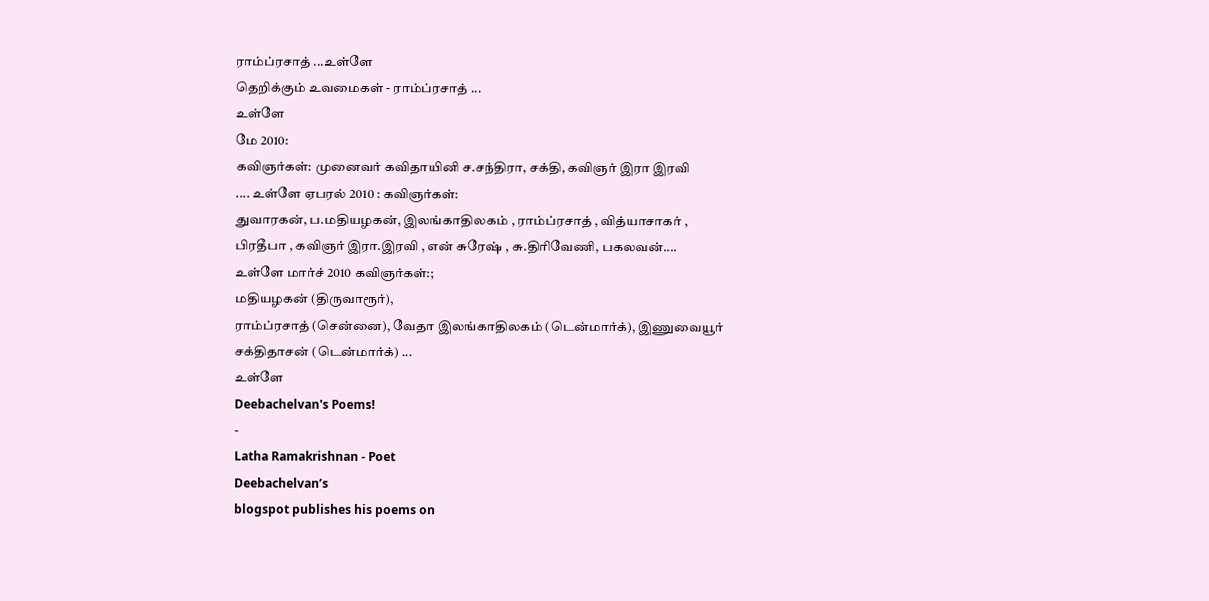ராம்ப்ரசாத் ...உள்ளே
தெறிக்கும் உவமைகள் - ராம்ப்ரசாத் ...
உள்ளே
மே 2010:
கவிஞர்கள்: முனைவர் கவிதாயினி ச.சந்திரா, சக்தி, கவிஞர் இரா இரவி
.... உள்ளே ஏபரல் 2010 : கவிஞர்கள்:
துவாரகன், ப.மதியழகன், இலங்காதிலகம் , ராம்ப்ரசாத் , வித்யாசாகர் ,
பிரதீபா , கவிஞர் இரா.இரவி , என் சுரேஷ் , சு.திரிவேணி, பகலவன்....
உள்ளே மார்ச் 2010 கவிஞர்கள்:;
மதியழகன் (திருவாரூர்),
ராம்ப்ரசாத் (சென்னை), வேதா இலங்காதிலகம் (டென்மார்க்), இணுவையூர்
சக்திதாசன் (டென்மார்க்) ...
உள்ளே
Deebachelvan's Poems!
-
Latha Ramakrishnan - Poet
Deebachelvan’s
blogspot publishes his poems on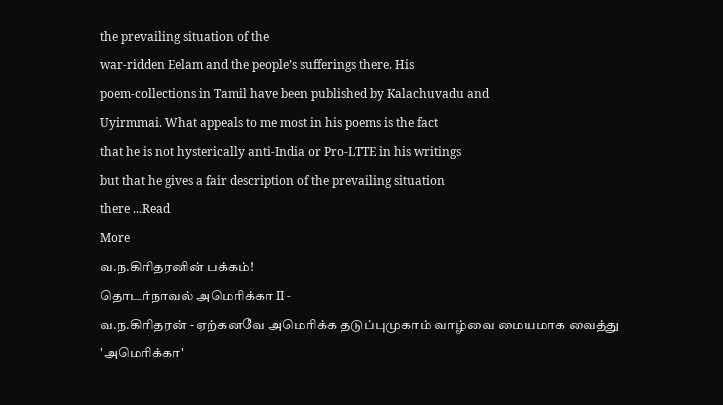the prevailing situation of the
war-ridden Eelam and the people’s sufferings there. His
poem-collections in Tamil have been published by Kalachuvadu and
Uyirmmai. What appeals to me most in his poems is the fact
that he is not hysterically anti-India or Pro-LTTE in his writings
but that he gives a fair description of the prevailing situation
there ...Read
More
வ.ந.கிரிதரனின் பக்கம்!
தொடர்நாவல் அமெரிக்கா II -
வ.ந.கிரிதரன் - ஏற்கனவே அமெரிக்க தடுப்புமுகாம் வாழ்வை மையமாக வைத்து
'அமெரிக்கா'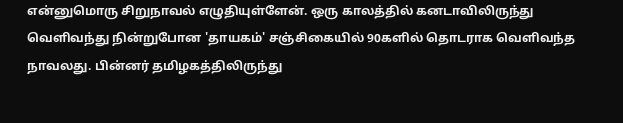என்னுமொரு சிறுநாவல் எழுதியுள்ளேன். ஒரு காலத்தில் கனடாவிலிருந்து வெளிவந்து நின்றுபோன 'தாயகம்' சஞ்சிகையில் 90களில் தொடராக வெளிவந்த நாவலது. பின்னர் தமிழகத்திலிருந்து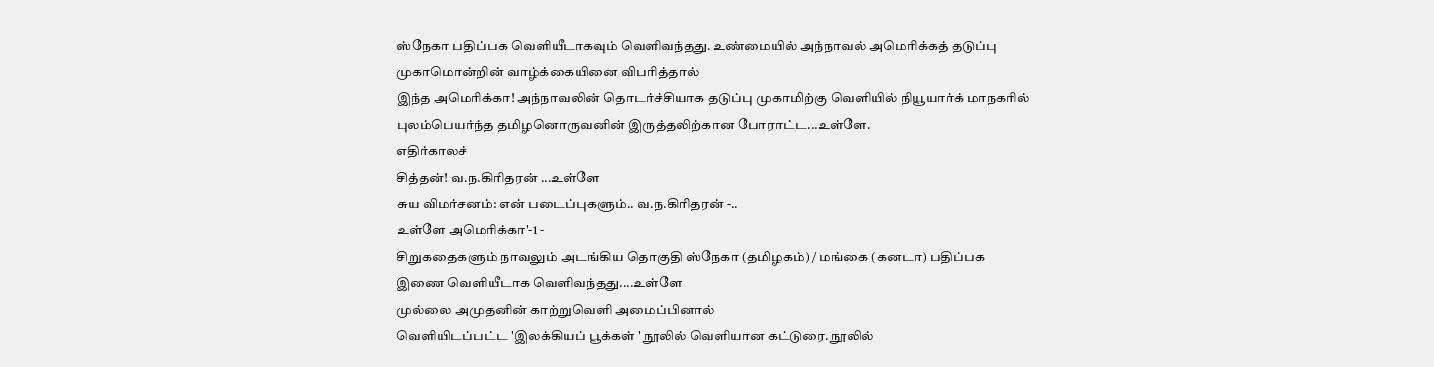ஸ்நேகா பதிப்பக வெளியீடாகவும் வெளிவந்தது. உண்மையில் அந்நாவல் அமெரிக்கத் தடுப்பு முகாமொன்றின் வாழ்க்கையினை விபரித்தால்
இந்த அமெரிக்கா! அந்நாவலின் தொடர்ச்சியாக தடுப்பு முகாமிற்கு வெளியில் நியூயார்க் மாநகரில் புலம்பெயர்ந்த தமிழனொருவனின் இருத்தலிற்கான போராட்ட...உள்ளே.
எதிர்காலச்
சித்தன்! வ.ந.கிரிதரன் ...உள்ளே
சுய விமர்சனம்: என் படைப்புகளும்.. வ.ந.கிரிதரன் -..
உள்ளே அமெரிக்கா'-1 -
சிறுகதைகளும் நாவலும் அடங்கிய தொகுதி ஸ்நேகா (தமிழகம்) / மங்கை (கனடா) பதிப்பக
இணை வெளியீடாக வெளிவந்தது....உள்ளே
முல்லை அமுதனின் காற்றுவெளி அமைப்பினால்
வெளியிடப்பட்ட 'இலக்கியப் பூக்கள் ' நூலில் வெளியான கட்டுரை. நூலில்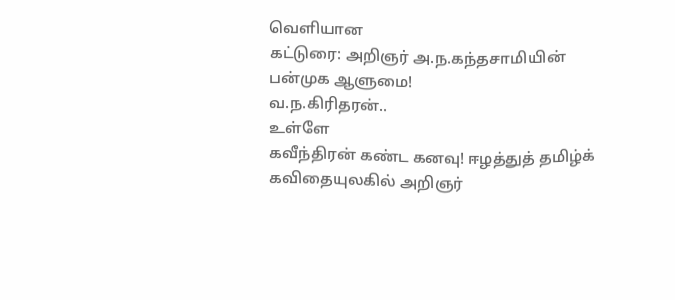வெளியான
கட்டுரை: அறிஞர் அ.ந.கந்தசாமியின் பன்முக ஆளுமை!
வ.ந.கிரிதரன்..
உள்ளே
கவீந்திரன் கண்ட கனவு! ஈழத்துத் தமிழ்க் கவிதையுலகில் அறிஞர்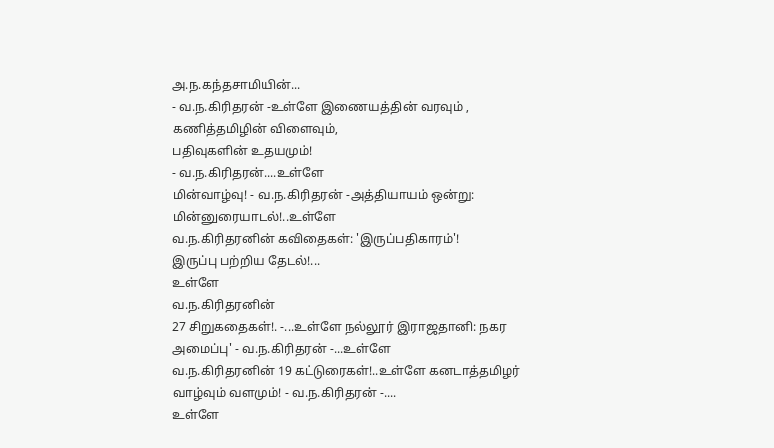அ.ந.கந்தசாமியின்...
- வ.ந.கிரிதரன் -உள்ளே இணையத்தின் வரவும் , கணித்தமிழின் விளைவும்,
பதிவுகளின் உதயமும்!
- வ.ந.கிரிதரன்....உள்ளே
மின்வாழ்வு! - வ.ந.கிரிதரன் -அத்தியாயம் ஒன்று: மின்னுரையாடல்!..உள்ளே
வ.ந.கிரிதரனின் கவிதைகள்: 'இருப்பதிகாரம்'!
இருப்பு பற்றிய தேடல்!...
உள்ளே
வ.ந.கிரிதரனின்
27 சிறுகதைகள்!. -...உள்ளே நல்லூர் இராஜதானி: நகர அமைப்பு' - வ.ந.கிரிதரன் -...உள்ளே
வ.ந.கிரிதரனின் 19 கட்டுரைகள்!..உள்ளே கனடாத்தமிழர் வாழ்வும் வளமும்! - வ.ந.கிரிதரன் -....
உள்ளே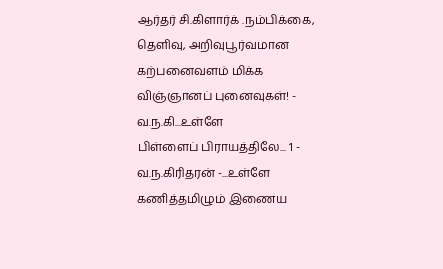ஆர்தர் சி.கிளார்க் .நம்பிக்கை,
தெளிவு, அறிவுபூர்வமான கற்பனைவளம் மிக்க விஞ்ஞானப் புனைவுகள்! -
வ.ந.கி...உள்ளே
பிள்ளைப் பிராயத்திலே... 1 - வ.ந.கிரிதரன் -...உள்ளே கணித்தமிழும் இணைய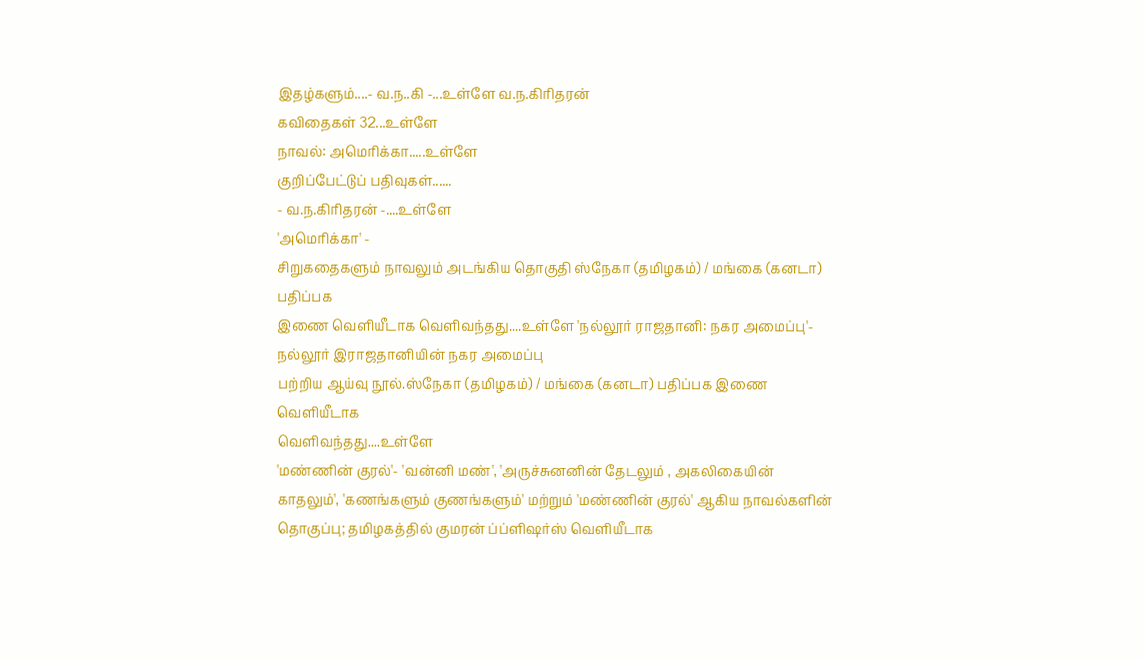இதழ்களும்....- வ.ந..கி -...உள்ளே வ.ந.கிரிதரன்
கவிதைகள் 32...உள்ளே
நாவல்: அமெரிக்கா.....உள்ளே
குறிப்பேட்டுப் பதிவுகள்......
- வ.ந.கிரிதரன் -....உள்ளே
'அமெரிக்கா' -
சிறுகதைகளும் நாவலும் அடங்கிய தொகுதி ஸ்நேகா (தமிழகம்) / மங்கை (கனடா) பதிப்பக
இணை வெளியீடாக வெளிவந்தது....உள்ளே 'நல்லூர் ராஜதானி: நகர அமைப்பு'- நல்லூர் இராஜதானியின் நகர அமைப்பு
பற்றிய ஆய்வு நூல்.ஸ்நேகா (தமிழகம்) / மங்கை (கனடா) பதிப்பக இணை வெளியீடாக
வெளிவந்தது....உள்ளே
'மண்ணின் குரல்'- 'வன்னி மண்', 'அருச்சுனனின் தேடலும் , அகலிகையின்
காதலும்', 'கணங்களும் குணங்களும்' மற்றும் 'மண்ணின் குரல்' ஆகிய நாவல்களின்
தொகுப்பு; தமிழகத்தில் குமரன் ப்ப்ளிஷர்ஸ் வெளியீடாக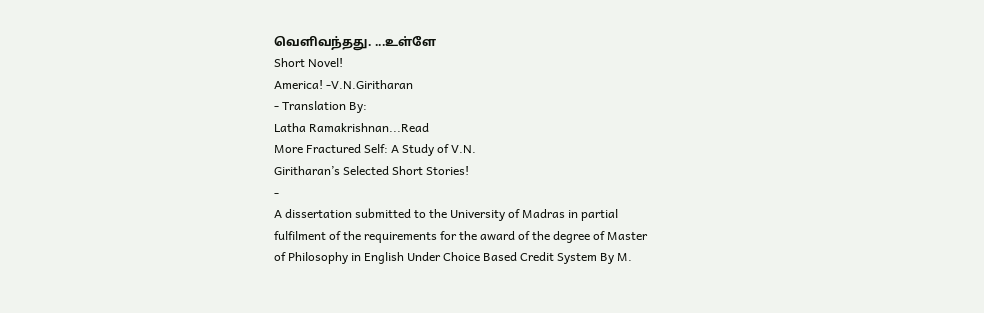வெளிவந்தது. ...உள்ளே
Short Novel!
America! -V.N.Giritharan
- Translation By:
Latha Ramakrishnan...Read
More Fractured Self: A Study of V.N.
Giritharan’s Selected Short Stories!
-
A dissertation submitted to the University of Madras in partial
fulfilment of the requirements for the award of the degree of Master
of Philosophy in English Under Choice Based Credit System By M.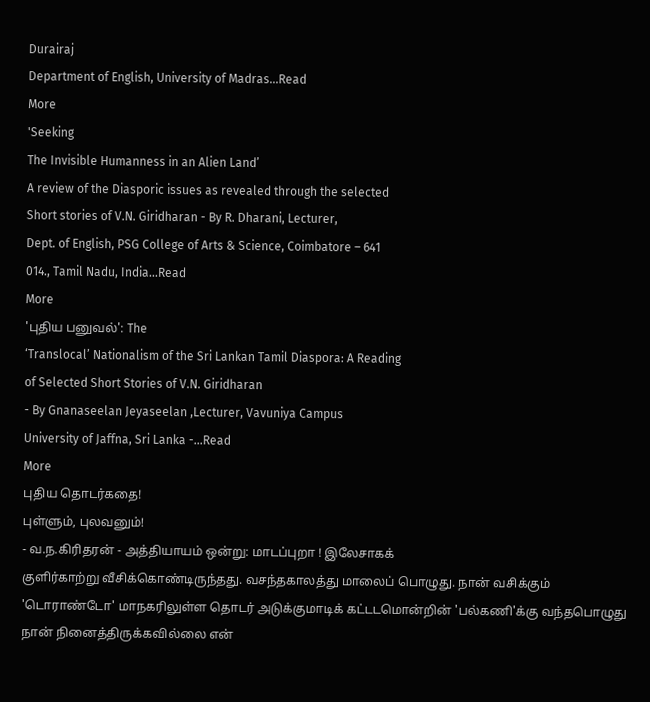Durairaj
Department of English, University of Madras...Read
More
'Seeking
The Invisible Humanness in an Alien Land’
A review of the Diasporic issues as revealed through the selected
Short stories of V.N. Giridharan - By R. Dharani, Lecturer,
Dept. of English, PSG College of Arts & Science, Coimbatore – 641
014., Tamil Nadu, India...Read
More
'புதிய பனுவல்': The
‘Translocal’ Nationalism of the Sri Lankan Tamil Diaspora: A Reading
of Selected Short Stories of V.N. Giridharan
- By Gnanaseelan Jeyaseelan ,Lecturer, Vavuniya Campus
University of Jaffna, Sri Lanka -...Read
More
புதிய தொடர்கதை!
புள்ளும், புலவனும்!
- வ.ந.கிரிதரன் - அத்தியாயம் ஒன்று: மாடப்புறா ! இலேசாகக்
குளிர்காற்று வீசிக்கொண்டிருந்தது. வசந்தகாலத்து மாலைப் பொழுது. நான் வசிக்கும்
'டொராண்டோ' மாநகரிலுள்ள தொடர் அடுக்குமாடிக் கட்டடமொன்றின் 'பல்கணி'க்கு வந்தபொழுது
நான் நினைத்திருக்கவில்லை என்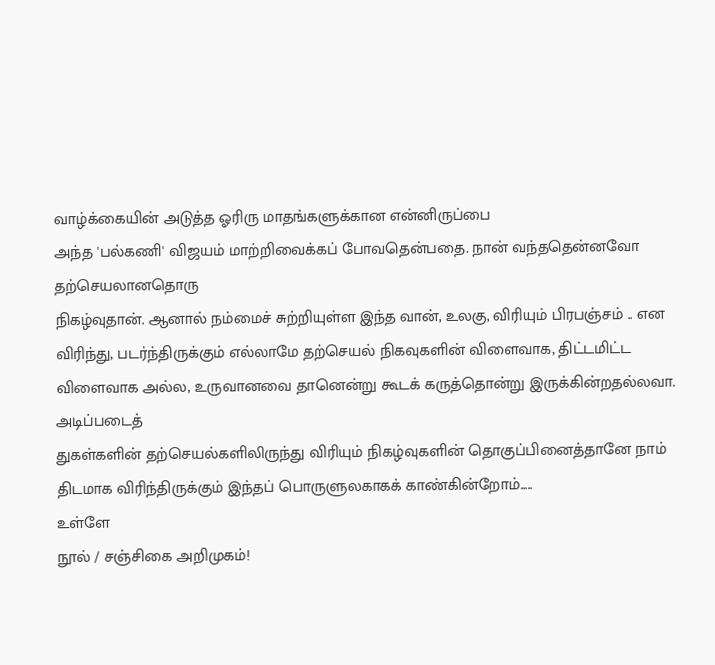வாழ்க்கையின் அடுத்த ஓரிரு மாதங்களுக்கான என்னிருப்பை
அந்த 'பல்கணி' விஜயம் மாற்றிவைக்கப் போவதென்பதை. நான் வந்ததென்னவோ தற்செயலானதொரு
நிகழ்வுதான். ஆனால் நம்மைச் சுற்றியுள்ள இந்த வான், உலகு, விரியும் பிரபஞ்சம் .. என
விரிந்து, படர்ந்திருக்கும் எல்லாமே தற்செயல் நிகவுகளின் விளைவாக, திட்டமிட்ட
விளைவாக அல்ல, உருவானவை தானென்று கூடக் கருத்தொன்று இருக்கின்றதல்லவா. அடிப்படைத்
துகள்களின் தற்செயல்களிலிருந்து விரியும் நிகழ்வுகளின் தொகுப்பினைத்தானே நாம்
திடமாக விரிந்திருக்கும் இந்தப் பொருளுலகாகக் காண்கின்றோம்.....
உள்ளே
நூல் / சஞ்சிகை அறிமுகம்!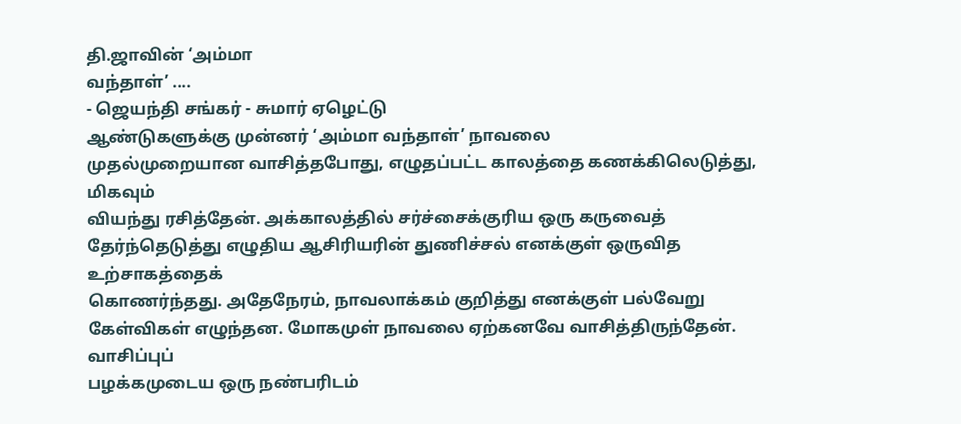தி.ஜாவின் ‘அம்மா
வந்தாள்’ ....
- ஜெயந்தி சங்கர் - சுமார் ஏழெட்டு
ஆண்டுகளுக்கு முன்னர் ‘அம்மா வந்தாள்’ நாவலை
முதல்முறையான வாசித்தபோது, எழுதப்பட்ட காலத்தை கணக்கிலெடுத்து,
மிகவும்
வியந்து ரசித்தேன். அக்காலத்தில் சர்ச்சைக்குரிய ஒரு கருவைத்
தேர்ந்தெடுத்து எழுதிய ஆசிரியரின் துணிச்சல் எனக்குள் ஒருவித
உற்சாகத்தைக்
கொணர்ந்தது. அதேநேரம், நாவலாக்கம் குறித்து எனக்குள் பல்வேறு
கேள்விகள் எழுந்தன. மோகமுள் நாவலை ஏற்கனவே வாசித்திருந்தேன்.
வாசிப்புப்
பழக்கமுடைய ஒரு நண்பரிடம்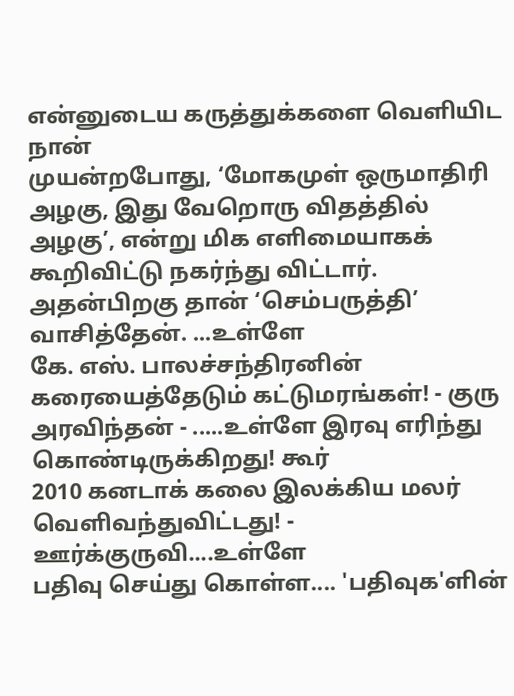என்னுடைய கருத்துக்களை வெளியிட நான்
முயன்றபோது, ‘மோகமுள் ஒருமாதிரி அழகு, இது வேறொரு விதத்தில்
அழகு’, என்று மிக எளிமையாகக் கூறிவிட்டு நகர்ந்து விட்டார்.
அதன்பிறகு தான் ‘செம்பருத்தி’ வாசித்தேன். ...உள்ளே
கே. எஸ். பாலச்சந்திரனின்
கரையைத்தேடும் கட்டுமரங்கள்! - குரு அரவிந்தன் - .....உள்ளே இரவு எரிந்து கொண்டிருக்கிறது! கூர்
2010 கனடாக் கலை இலக்கிய மலர் வெளிவந்துவிட்டது! - ஊர்க்குருவி....உள்ளே
பதிவு செய்து கொள்ள.... 'பதிவுக'ளின்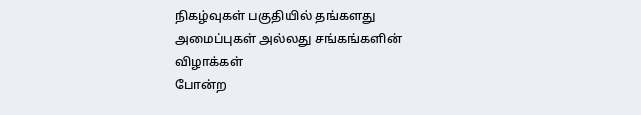நிகழ்வுகள் பகுதியில் தங்களது அமைப்புகள் அல்லது சங்கங்களின் விழாக்கள்
போன்ற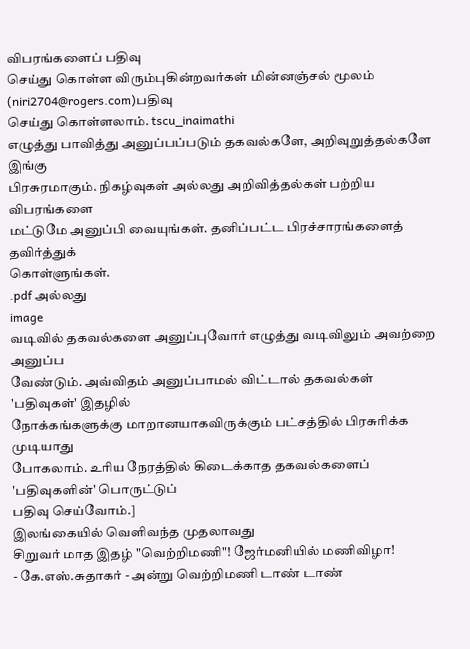விபரங்களைப் பதிவு
செய்து கொள்ள விரும்புகின்றவர்கள் மின்னஞ்சல் மூலம்
(niri2704@rogers.com)பதிவு
செய்து கொள்ளலாம். tscu_inaimathi
எழுத்து பாவித்து அனுப்பப்படும் தகவல்களே, அறிவுறுத்தல்களே இங்கு
பிரசுரமாகும். நிகழ்வுகள் அல்லது அறிவித்தல்கள் பற்றிய விபரங்களை
மட்டுமே அனுப்பி வையுங்கள். தனிப்பட்ட பிரச்சாரங்களைத் தவிர்த்துக்
கொள்ளுங்கள்.
.pdf அல்லது
image
வடிவில் தகவல்களை அனுப்புவோர் எழுத்து வடிவிலும் அவற்றை அனுப்ப
வேண்டும். அவ்விதம் அனுப்பாமல் விட்டால் தகவல்கள் 'பதிவுகள்' இதழில்
நோக்கங்களுக்கு மாறானயாகவிருக்கும் பட்சத்தில் பிரசுரிக்க முடியாது
போகலாம். உரிய நேரத்தில் கிடைக்காத தகவல்களைப் 'பதிவுகளின்' பொருட்டுப்
பதிவு செய்வோம்.]
இலங்கையில் வெளிவந்த முதலாவது
சிறுவர் மாத இதழ் "வெற்றிமணி"! ஜேர்மனியில் மணிவிழா!
- கே.எஸ்.சுதாகர் - அன்று வெற்றிமணி டாண் டாண்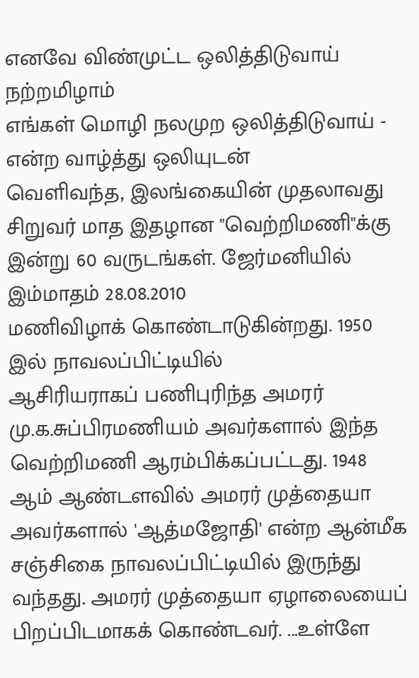எனவே விண்முட்ட ஒலித்திடுவாய் நற்றமிழாம்
எங்கள் மொழி நலமுற ஒலித்திடுவாய் - என்ற வாழ்த்து ஒலியுடன்
வெளிவந்த, இலங்கையின் முதலாவது சிறுவர் மாத இதழான "வெற்றிமணி"க்கு
இன்று 60 வருடங்கள். ஜேர்மனியில் இம்மாதம் 28.08.2010
மணிவிழாக் கொண்டாடுகின்றது. 1950 இல் நாவலப்பிட்டியில்
ஆசிரியராகப் பணிபுரிந்த அமரர் மு.க.சுப்பிரமணியம் அவர்களால் இந்த
வெற்றிமணி ஆரம்பிக்கப்பட்டது. 1948 ஆம் ஆண்டளவில் அமரர் முத்தையா
அவர்களால் 'ஆத்மஜோதி' என்ற ஆன்மீக சஞ்சிகை நாவலப்பிட்டியில் இருந்து
வந்தது. அமரர் முத்தையா ஏழாலையைப் பிறப்பிடமாகக் கொண்டவர். ...உள்ளே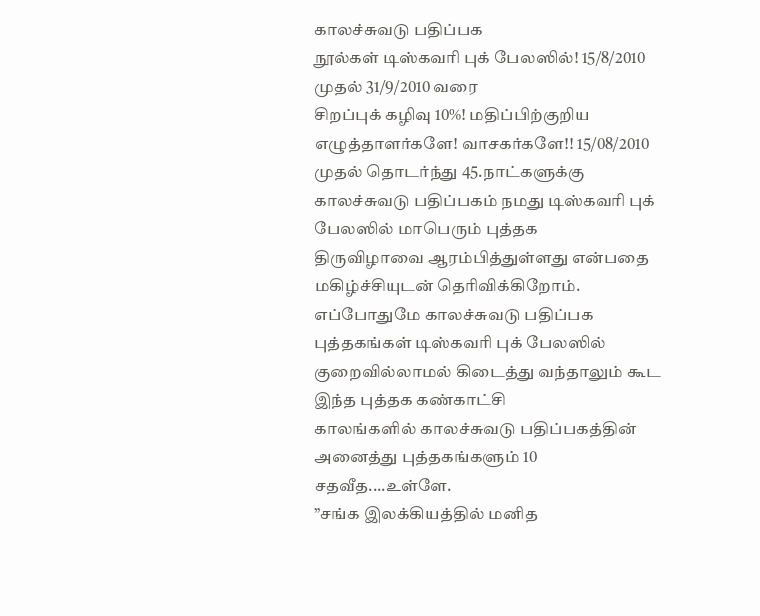காலச்சுவடு பதிப்பக
நூல்கள் டிஸ்கவரி புக் பேலஸில்! 15/8/2010 முதல் 31/9/2010 வரை
சிறப்புக் கழிவு 10%! மதிப்பிற்குறிய
எழுத்தாளர்களே! வாசகர்களே!! 15/08/2010 முதல் தொடர்ந்து 45.நாட்களுக்கு
காலச்சுவடு பதிப்பகம் நமது டிஸ்கவரி புக் பேலஸில் மாபெரும் புத்தக
திருவிழாவை ஆரம்பித்துள்ளது என்பதை மகிழ்ச்சியுடன் தெரிவிக்கிறோம்.
எப்போதுமே காலச்சுவடு பதிப்பக புத்தகங்கள் டிஸ்கவரி புக் பேலஸில்
குறைவில்லாமல் கிடைத்து வந்தாலும் கூட இந்த புத்தக கண்காட்சி
காலங்களில் காலச்சுவடு பதிப்பகத்தின் அனைத்து புத்தகங்களும் 10
சதவீத....உள்ளே.
”சங்க இலக்கியத்தில் மனித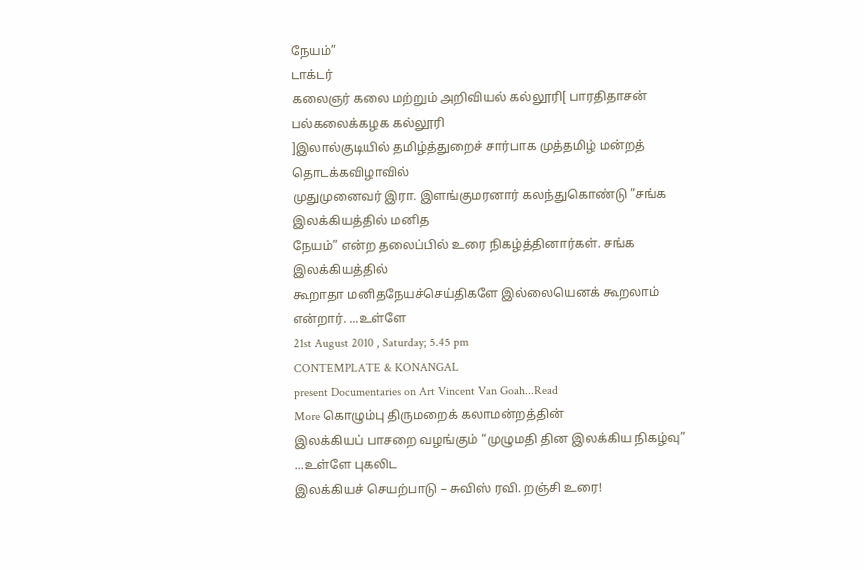நேயம்”
டாக்டர்
கலைஞர் கலை மற்றும் அறிவியல் கல்லூரி[ பாரதிதாசன் பல்கலைக்கழக கல்லூரி
]இலால்குடியில் தமிழ்த்துறைச் சார்பாக முத்தமிழ் மன்றத் தொடக்கவிழாவில்
முதுமுனைவர் இரா. இளங்குமரனார் கலந்துகொண்டு ”சங்க இலக்கியத்தில் மனித
நேயம்” என்ற தலைப்பில் உரை நிகழ்த்தினார்கள். சங்க இலக்கியத்தில்
கூறாதா மனிதநேயச்செய்திகளே இல்லையெனக் கூறலாம் என்றார். ...உள்ளே
21st August 2010 , Saturday; 5.45 pm
CONTEMPLATE & KONANGAL
present Documentaries on Art Vincent Van Goah...Read
More கொழும்பு திருமறைக் கலாமன்றத்தின்
இலக்கியப் பாசறை வழங்கும் “முழுமதி தின இலக்கிய நிகழ்வு” ...உள்ளே புகலிட
இலக்கியச் செயற்பாடு – சுவிஸ் ரவி. றஞ்சி உரை!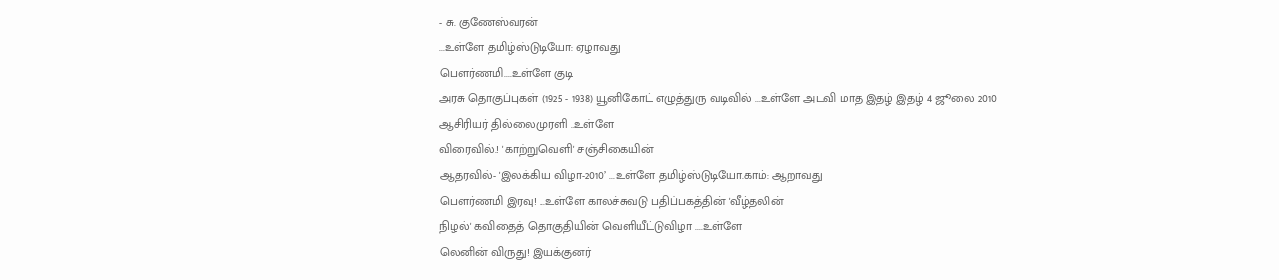- சு. குணேஸ்வரன்
...உள்ளே தமிழ்ஸ்டுடியோ: ஏழாவது
பௌர்ணமி....உள்ளே குடி
அரசு தொகுப்புகள் (1925 - 1938) யூனிகோட் எழுத்துரு வடிவில் ...உள்ளே அடவி மாத இதழ் இதழ் 4 ஜூலை 2010
ஆசிரியர் தில்லைமுரளி ..உள்ளே
விரைவில்.! 'காற்றுவெளி' சஞ்சிகையின்
ஆதரவில்- 'இலக்கிய விழா-2010’ ...உள்ளே தமிழ்ஸ்டுடியோ.காம்: ஆறாவது
பௌர்ணமி இரவு! ...உள்ளே காலச்சுவடு பதிப்பகத்தின் 'வீழ்தலின்
நிழல்' கவிதைத் தொகுதியின் வெளியீட்டுவிழா ....உள்ளே
லெனின் விருது! இயக்குனர்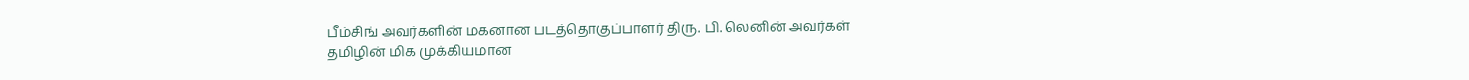பீம்சிங் அவர்களின் மகனான படத்தொகுப்பாளர் திரு. பி. லெனின் அவர்கள்
தமிழின் மிக முக்கியமான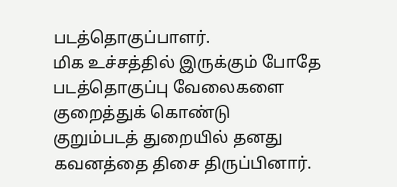படத்தொகுப்பாளர்.
மிக உச்சத்தில் இருக்கும் போதே படத்தொகுப்பு வேலைகளை குறைத்துக் கொண்டு
குறும்படத் துறையில் தனது கவனத்தை திசை திருப்பினார்.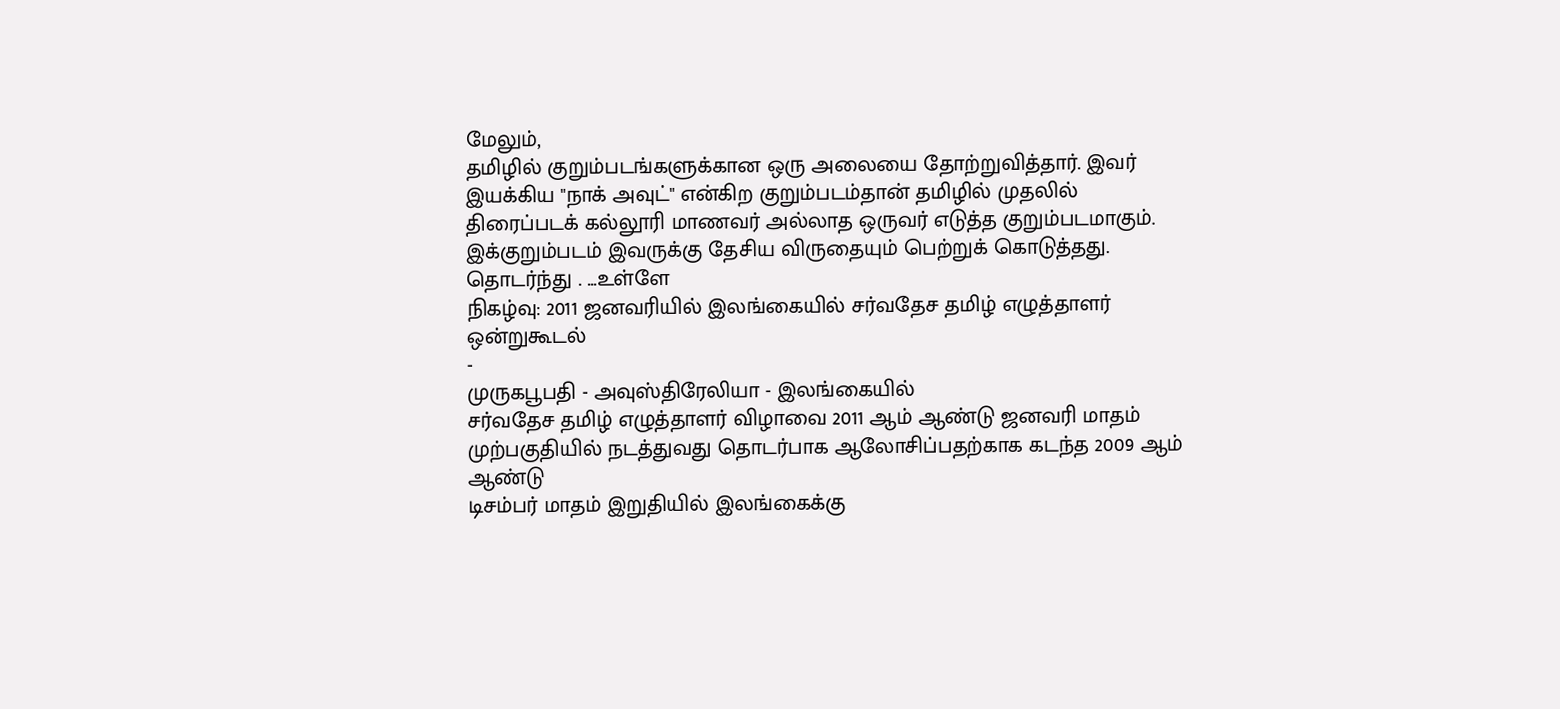மேலும்,
தமிழில் குறும்படங்களுக்கான ஒரு அலையை தோற்றுவித்தார். இவர்
இயக்கிய "நாக் அவுட்" என்கிற குறும்படம்தான் தமிழில் முதலில்
திரைப்படக் கல்லூரி மாணவர் அல்லாத ஒருவர் எடுத்த குறும்படமாகும்.
இக்குறும்படம் இவருக்கு தேசிய விருதையும் பெற்றுக் கொடுத்தது.
தொடர்ந்து . ...உள்ளே
நிகழ்வு: 2011 ஜனவரியில் இலங்கையில் சர்வதேச தமிழ் எழுத்தாளர்
ஒன்றுகூடல்
-
முருகபூபதி - அவுஸ்திரேலியா - இலங்கையில்
சர்வதேச தமிழ் எழுத்தாளர் விழாவை 2011 ஆம் ஆண்டு ஜனவரி மாதம்
முற்பகுதியில் நடத்துவது தொடர்பாக ஆலோசிப்பதற்காக கடந்த 2009 ஆம் ஆண்டு
டிசம்பர் மாதம் இறுதியில் இலங்கைக்கு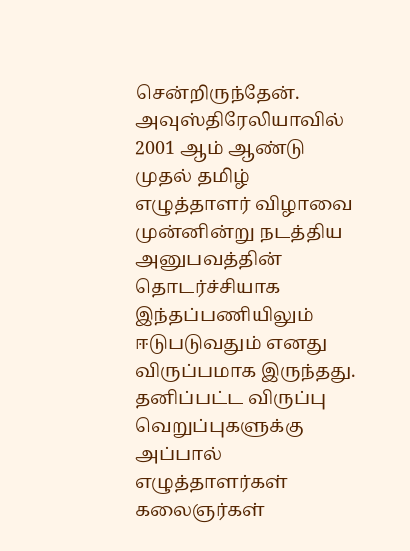சென்றிருந்தேன்.
அவுஸ்திரேலியாவில் 2001 ஆம் ஆண்டு முதல் தமிழ் எழுத்தாளர் விழாவை
முன்னின்று நடத்திய அனுபவத்தின் தொடர்ச்சியாக இந்தப்பணியிலும்
ஈடுபடுவதும் எனது விருப்பமாக இருந்தது. தனிப்பட்ட விருப்பு
வெறுப்புகளுக்கு அப்பால் எழுத்தாளர்கள் கலைஞர்கள்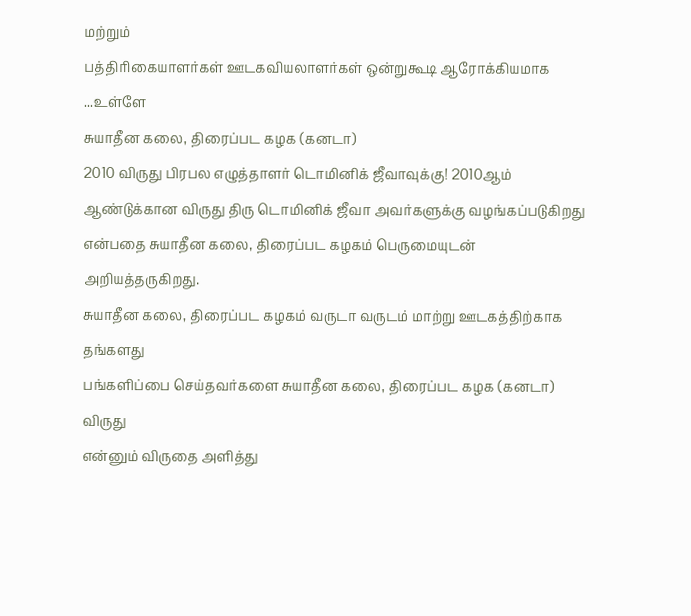மற்றும்
பத்திரிகையாளர்கள் ஊடகவியலாளர்கள் ஒன்றுகூடி ஆரோக்கியமாக ...உள்ளே
சுயாதீன கலை, திரைப்பட கழக (கனடா)
2010 விருது பிரபல எழுத்தாளர் டொமினிக் ஜீவாவுக்கு! 2010ஆம்
ஆண்டுக்கான விருது திரு டொமினிக் ஜீவா அவர்களுக்கு வழங்கப்படுகிறது
என்பதை சுயாதீன கலை, திரைப்பட கழகம் பெருமையுடன் அறியத்தருகிறது.
சுயாதீன கலை, திரைப்பட கழகம் வருடா வருடம் மாற்று ஊடகத்திற்காக தங்களது
பங்களிப்பை செய்தவர்களை சுயாதீன கலை, திரைப்பட கழக (கனடா) விருது
என்னும் விருதை அளித்து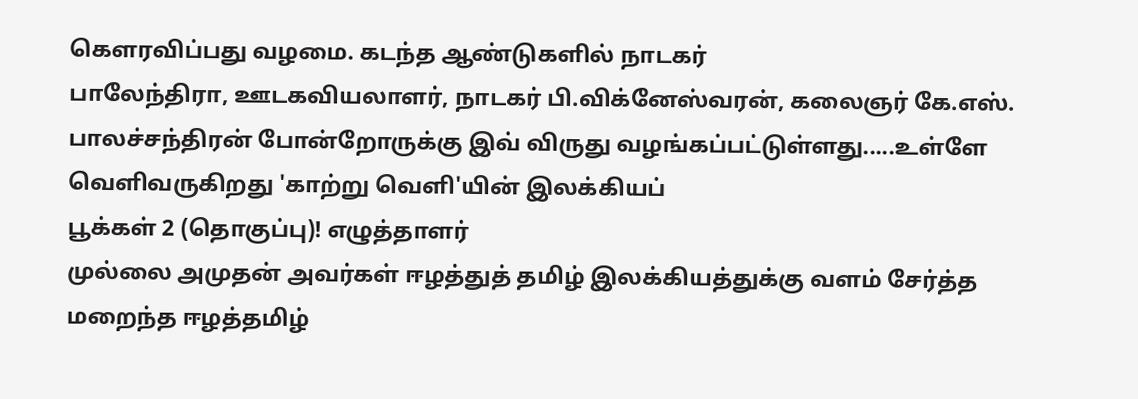கௌரவிப்பது வழமை. கடந்த ஆண்டுகளில் நாடகர்
பாலேந்திரா, ஊடகவியலாளர், நாடகர் பி.விக்னேஸ்வரன், கலைஞர் கே.எஸ்.
பாலச்சந்திரன் போன்றோருக்கு இவ் விருது வழங்கப்பட்டுள்ளது.....உள்ளே
வெளிவருகிறது 'காற்று வெளி'யின் இலக்கியப்
பூக்கள் 2 (தொகுப்பு)! எழுத்தாளர்
முல்லை அமுதன் அவர்கள் ஈழத்துத் தமிழ் இலக்கியத்துக்கு வளம் சேர்த்த
மறைந்த ஈழத்தமிழ்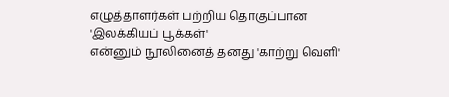எழுத்தாளர்கள் பற்றிய தொகுப்பான 'இலக்கியப் பூக்கள்'
என்னும் நூலினைத் தனது 'காற்று வெளி'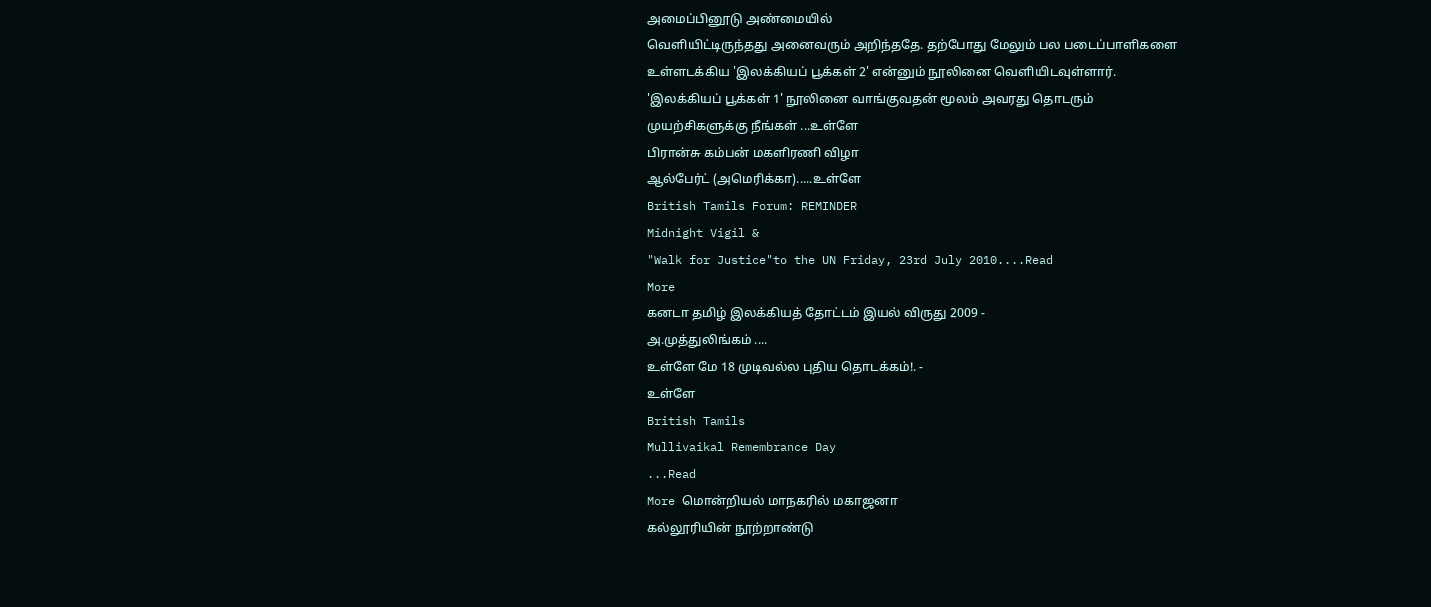அமைப்பினூடு அண்மையில்
வெளியிட்டிருந்தது அனைவரும் அறிந்ததே. தற்போது மேலும் பல படைப்பாளிகளை
உள்ளடக்கிய 'இலக்கியப் பூக்கள் 2' என்னும் நூலினை வெளியிடவுள்ளார்.
'இலக்கியப் பூக்கள் 1' நூலினை வாங்குவதன் மூலம் அவரது தொடரும்
முயற்சிகளுக்கு நீங்கள் ...உள்ளே
பிரான்சு கம்பன் மகளிரணி விழா
ஆல்பேர்ட் (அமெரிக்கா).....உள்ளே
British Tamils Forum: REMINDER
Midnight Vigil &
"Walk for Justice"to the UN Friday, 23rd July 2010....Read
More
கனடா தமிழ் இலக்கியத் தோட்டம் இயல் விருது 2009 -
அ.முத்துலிங்கம் ....
உள்ளே மே 18 முடிவல்ல புதிய தொடக்கம்!. -
உள்ளே
British Tamils
Mullivaikal Remembrance Day
...Read
More மொன்றியல் மாநகரில் மகாஜனா
கல்லூரியின் நூற்றாண்டு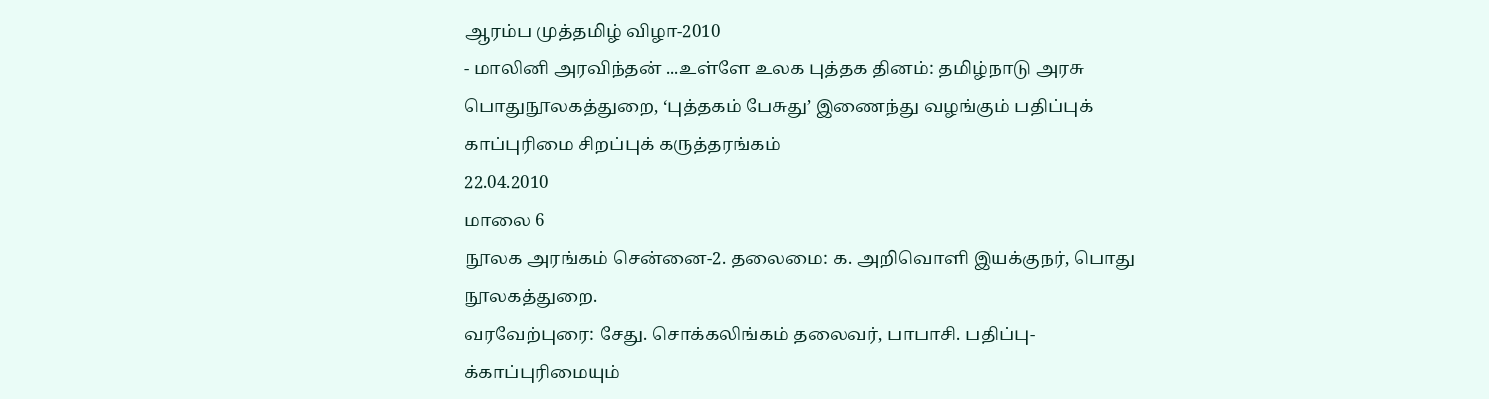ஆரம்ப முத்தமிழ் விழா-2010
- மாலினி அரவிந்தன் ...உள்ளே உலக புத்தக தினம்: தமிழ்நாடு அரசு
பொதுநூலகத்துறை, ‘புத்தகம் பேசுது’ இணைந்து வழங்கும் பதிப்புக்
காப்புரிமை சிறப்புக் கருத்தரங்கம்
22.04.2010
மாலை 6
நூலக அரங்கம் சென்னை-2. தலைமை: க. அறிவொளி இயக்குநர், பொது நூலகத்துறை.
வரவேற்புரை: சேது. சொக்கலிங்கம் தலைவர், பாபாசி. பதிப்பு-க்காப்புரிமையும்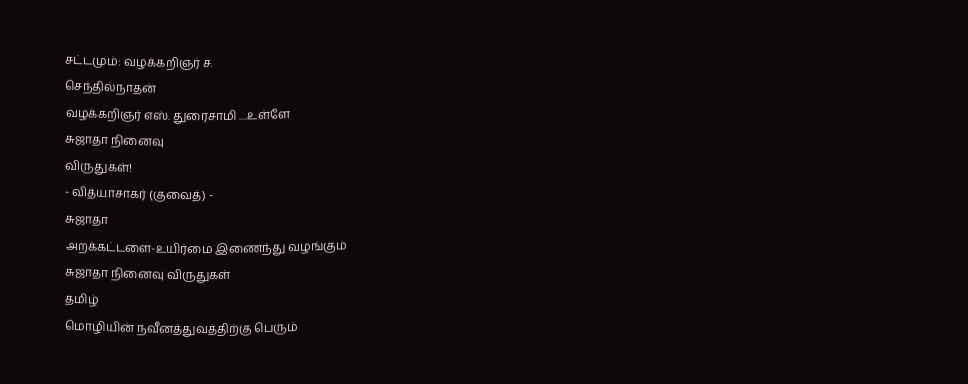சட்டமும்: வழக்கறிஞர் ச.
செந்தில்நாதன்
வழக்கறிஞர் எஸ். துரைசாமி ....உள்ளே
சுஜாதா நினைவு
விருதுகள்!
- வித்யாசாகர் (குவைத்) -
சுஜாதா
அறக்கட்டளை-உயிர்மை இணைந்து வழங்கும்
சுஜாதா நினைவு விருதுகள்
தமிழ்
மொழியின் நவீனத்துவத்திற்கு பெரும்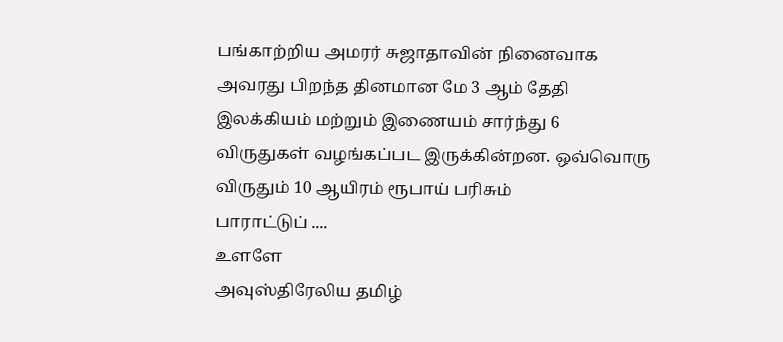பங்காற்றிய அமரர் சுஜாதாவின் நினைவாக
அவரது பிறந்த தினமான மே 3 ஆம் தேதி
இலக்கியம் மற்றும் இணையம் சார்ந்து 6
விருதுகள் வழங்கப்பட இருக்கின்றன. ஒவ்வொரு
விருதும் 10 ஆயிரம் ரூபாய் பரிசும்
பாராட்டுப் ....
உளளே
அவுஸ்திரேலிய தமிழ்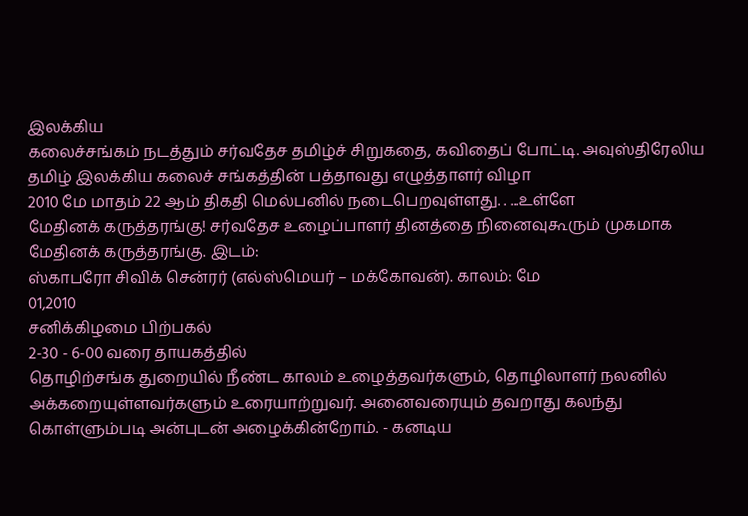இலக்கிய
கலைச்சங்கம் நடத்தும் சர்வதேச தமிழ்ச் சிறுகதை, கவிதைப் போட்டி. அவுஸ்திரேலிய
தமிழ் இலக்கிய கலைச் சங்கத்தின் பத்தாவது எழுத்தாளர் விழா
2010 மே மாதம் 22 ஆம் திகதி மெல்பனில் நடைபெறவுள்ளது. . ...உள்ளே
மேதினக் கருத்தரங்கு! சர்வதேச உழைப்பாளர் தினத்தை நினைவுகூரும் முகமாக
மேதினக் கருத்தரங்கு. இடம்:
ஸ்காபரோ சிவிக் சென்ரர் (எல்ஸ்மெயர் – மக்கோவன்). காலம்: மே
01,2010
சனிக்கிழமை பிற்பகல்
2-30 - 6-00 வரை தாயகத்தில்
தொழிற்சங்க துறையில் நீண்ட காலம் உழைத்தவர்களும், தொழிலாளர் நலனில்
அக்கறையுள்ளவர்களும் உரையாற்றுவர். அனைவரையும் தவறாது கலந்து
கொள்ளும்படி அன்புடன் அழைக்கின்றோம். - கனடிய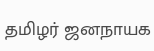தமிழர் ஜனநாயக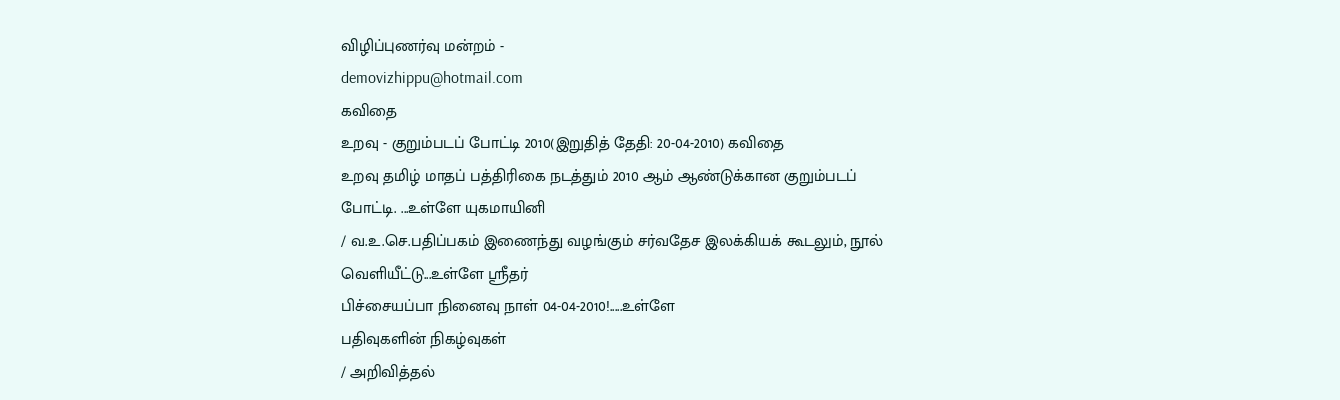விழிப்புணர்வு மன்றம் -
demovizhippu@hotmail.com
கவிதை
உறவு - குறும்படப் போட்டி 2010(இறுதித் தேதி: 20-04-2010) கவிதை
உறவு தமிழ் மாதப் பத்திரிகை நடத்தும் 2010 ஆம் ஆண்டுக்கான குறும்படப்
போட்டி. ...உள்ளே யுகமாயினி
/ வ.உ.செ.பதிப்பகம் இணைந்து வழங்கும் சர்வதேச இலக்கியக் கூடலும், நூல்
வெளியீட்டு...உள்ளே ஸ்ரீதர்
பிச்சையப்பா நினைவு நாள் 04-04-2010!.....உள்ளே
பதிவுகளின் நிகழ்வுகள்
/ அறிவித்தல்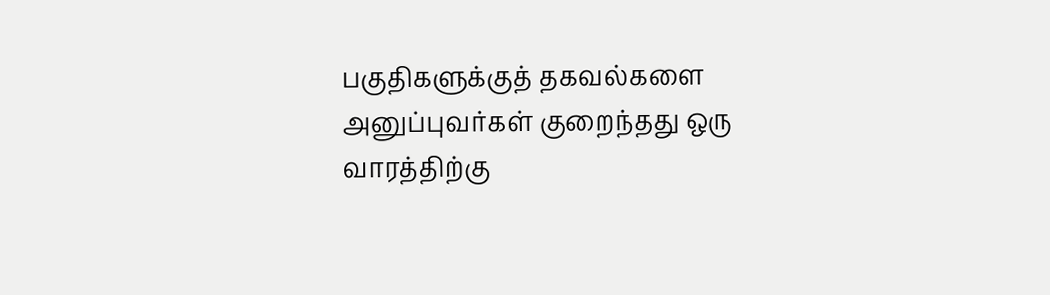பகுதிகளுக்குத் தகவல்களை
அனுப்புவர்கள் குறைந்தது ஒரு வாரத்திற்கு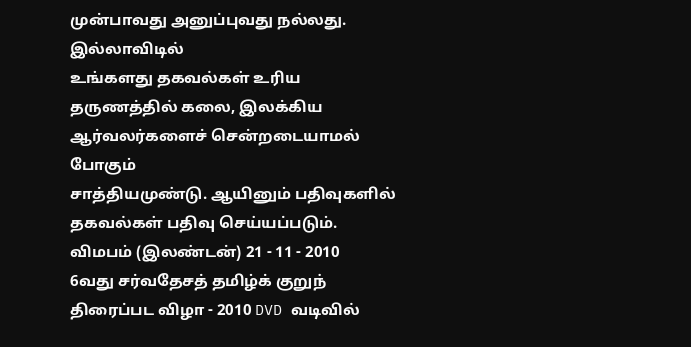முன்பாவது அனுப்புவது நல்லது. இல்லாவிடில்
உங்களது தகவல்கள் உரிய தருணத்தில் கலை, இலக்கிய ஆர்வலர்களைச் சென்றடையாமல் போகும்
சாத்தியமுண்டு. ஆயினும் பதிவுகளில் தகவல்கள் பதிவு செய்யப்படும்.
விமபம் (இலண்டன்) 21 - 11 - 2010
6வது சர்வதேசத் தமிழ்க் குறுந் திரைப்பட விழா - 2010 DVD வடிவில்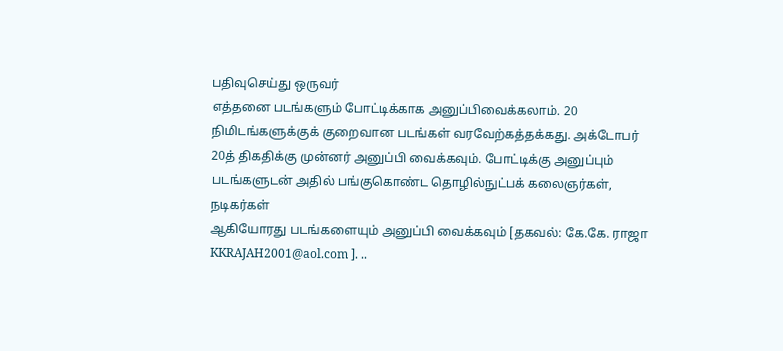பதிவுசெய்து ஒருவர்
எத்தனை படங்களும் போட்டிக்காக அனுப்பிவைக்கலாம். 20
நிமிடங்களுக்குக் குறைவான படங்கள் வரவேற்கத்தக்கது. அக்டோபர்
20த் திகதிக்கு முன்னர் அனுப்பி வைக்கவும். போட்டிக்கு அனுப்பும்
படங்களுடன் அதில் பங்குகொண்ட தொழில்நுட்பக் கலைஞர்கள், நடிகர்கள்
ஆகியோரது படங்களையும் அனுப்பி வைக்கவும் [தகவல்: கே.கே. ராஜா
KKRAJAH2001@aol.com ]. ..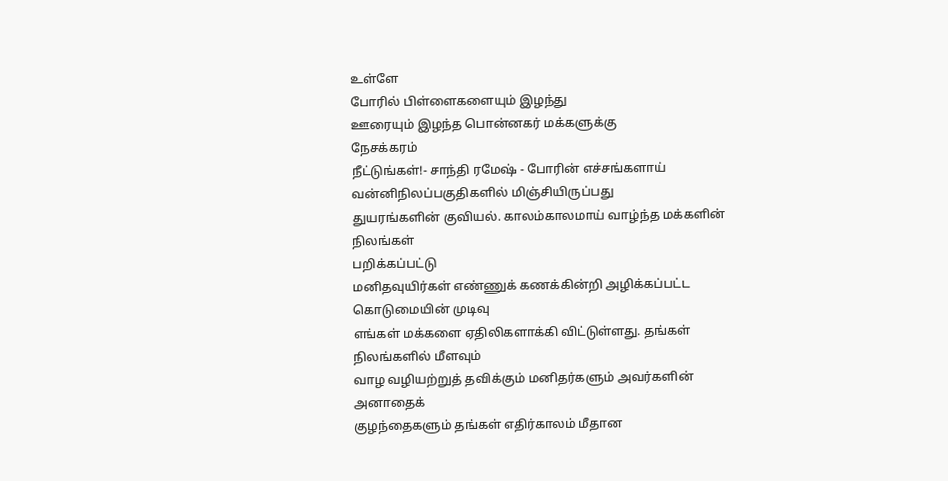உள்ளே
போரில் பிள்ளைகளையும் இழந்து
ஊரையும் இழந்த பொன்னகர் மக்களுக்கு
நேசக்கரம்
நீட்டுங்கள்!- சாந்தி ரமேஷ் - போரின் எச்சங்களாய் வன்னிநிலப்பகுதிகளில் மிஞ்சியிருப்பது
துயரங்களின் குவியல். காலம்காலமாய் வாழ்ந்த மக்களின் நிலங்கள்
பறிக்கப்பட்டு
மனிதவுயிர்கள் எண்ணுக் கணக்கின்றி அழிக்கப்பட்ட கொடுமையின் முடிவு
எங்கள் மக்களை ஏதிலிகளாக்கி விட்டுள்ளது. தங்கள் நிலங்களில் மீளவும்
வாழ வழியற்றுத் தவிக்கும் மனிதர்களும் அவர்களின் அனாதைக்
குழந்தைகளும் தங்கள் எதிர்காலம் மீதான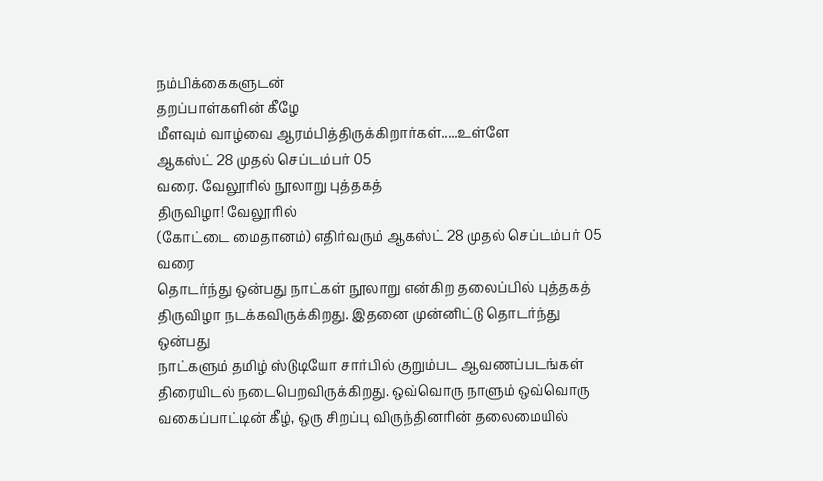நம்பிக்கைகளுடன்
தறப்பாள்களின் கீழே
மீளவும் வாழ்வை ஆரம்பித்திருக்கிறார்கள்.....உள்ளே
ஆகஸ்ட் 28 முதல் செப்டம்பர் 05
வரை. வேலூரில் நூலாறு புத்தகத்
திருவிழா! வேலூரில்
(கோட்டை மைதானம்) எதிர்வரும் ஆகஸ்ட் 28 முதல் செப்டம்பர் 05 வரை
தொடர்ந்து ஒன்பது நாட்கள் நூலாறு என்கிற தலைப்பில் புத்தகத்
திருவிழா நடக்கவிருக்கிறது. இதனை முன்னிட்டு தொடர்ந்து ஒன்பது
நாட்களும் தமிழ் ஸ்டுடியோ சார்பில் குறும்பட ஆவணப்படங்கள்
திரையிடல் நடைபெறவிருக்கிறது. ஒவ்வொரு நாளும் ஒவ்வொரு
வகைப்பாட்டின் கீழ், ஒரு சிறப்பு விருந்தினரின் தலைமையில்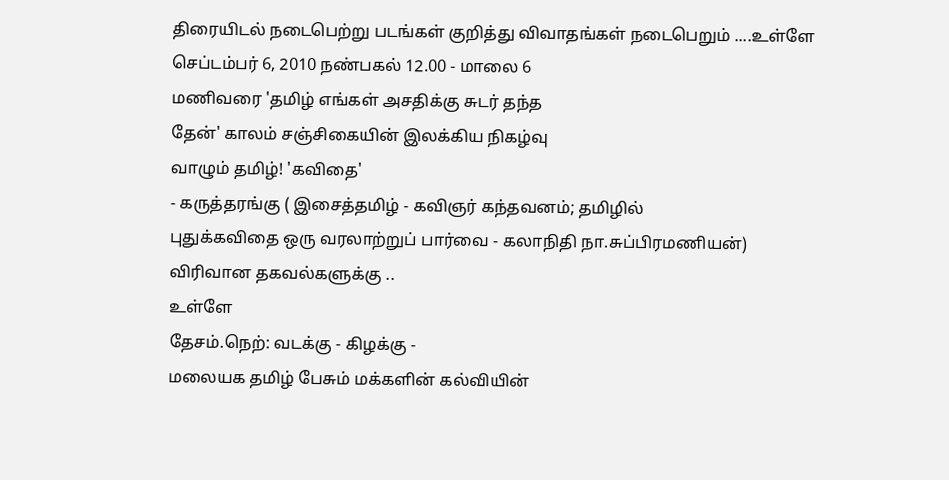திரையிடல் நடைபெற்று படங்கள் குறித்து விவாதங்கள் நடைபெறும் ....உள்ளே
செப்டம்பர் 6, 2010 நண்பகல் 12.00 - மாலை 6
மணிவரை 'தமிழ் எங்கள் அசதிக்கு சுடர் தந்த
தேன்' காலம் சஞ்சிகையின் இலக்கிய நிகழ்வு
வாழும் தமிழ்! 'கவிதை'
- கருத்தரங்கு ( இசைத்தமிழ் - கவிஞர் கந்தவனம்; தமிழில்
புதுக்கவிதை ஒரு வரலாற்றுப் பார்வை - கலாநிதி நா.சுப்பிரமணியன்)
விரிவான தகவல்களுக்கு ..
உள்ளே
தேசம்.நெற்: வடக்கு - கிழக்கு -
மலையக தமிழ் பேசும் மக்களின் கல்வியின்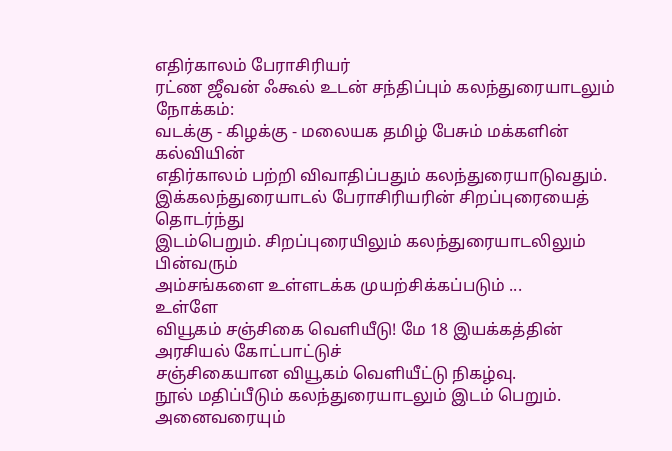எதிர்காலம் பேராசிரியர்
ரட்ண ஜீவன் ஃகூல் உடன் சந்திப்பும் கலந்துரையாடலும் நோக்கம்:
வடக்கு - கிழக்கு - மலையக தமிழ் பேசும் மக்களின் கல்வியின்
எதிர்காலம் பற்றி விவாதிப்பதும் கலந்துரையாடுவதும்.
இக்கலந்துரையாடல் பேராசிரியரின் சிறப்புரையைத் தொடர்ந்து
இடம்பெறும். சிறப்புரையிலும் கலந்துரையாடலிலும் பின்வரும்
அம்சங்களை உள்ளடக்க முயற்சிக்கப்படும் ...
உள்ளே
வியூகம் சஞ்சிகை வெளியீடு! மே 18 இயக்கத்தின் அரசியல் கோட்பாட்டுச்
சஞ்சிகையான வியூகம் வெளியீட்டு நிகழ்வு.
நூல் மதிப்பீடும் கலந்துரையாடலும் இடம் பெறும்.
அனைவரையும்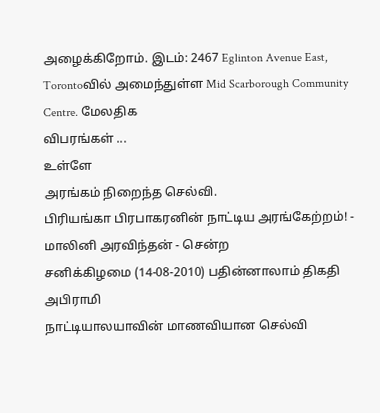அழைக்கிறோம். இடம்: 2467 Eglinton Avenue East,
Torontoவில் அமைந்துள்ள Mid Scarborough Community Centre. மேலதிக
விபரங்கள் ...
உள்ளே
அரங்கம் நிறைந்த செல்வி.
பிரியங்கா பிரபாகரனின் நாட்டிய அரங்கேற்றம்! -
மாலினி அரவிந்தன் - சென்ற
சனிக்கிழமை (14-08-2010) பதின்னாலாம் திகதி அபிராமி
நாட்டியாலயாவின் மாணவியான செல்வி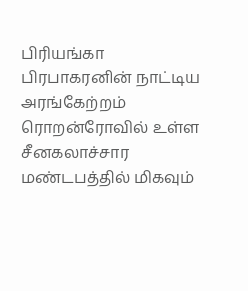பிரியங்கா பிரபாகரனின் நாட்டிய
அரங்கேற்றம் ரொறன்ரோவில் உள்ள சீனகலாச்சார மண்டபத்தில் மிகவும்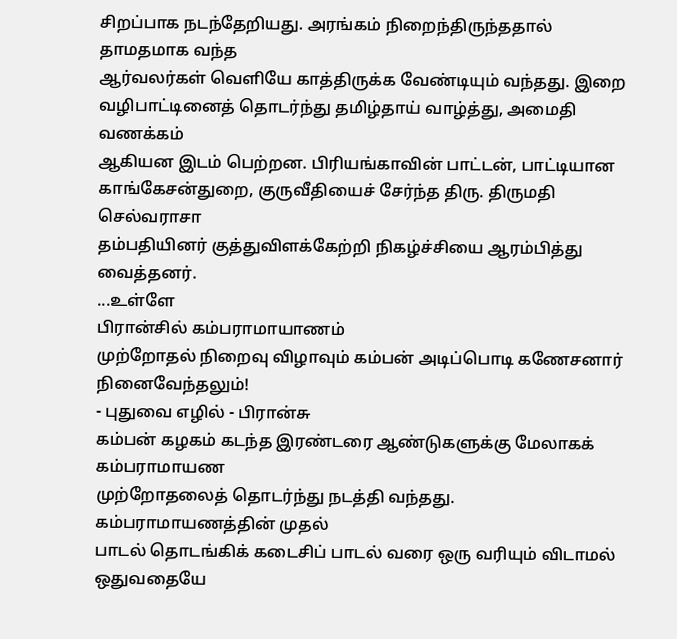சிறப்பாக நடந்தேறியது. அரங்கம் நிறைந்திருந்ததால் தாமதமாக வந்த
ஆர்வலர்கள் வெளியே காத்திருக்க வேண்டியும் வந்தது. இறை
வழிபாட்டினைத் தொடர்ந்து தமிழ்தாய் வாழ்த்து, அமைதி வணக்கம்
ஆகியன இடம் பெற்றன. பிரியங்காவின் பாட்டன், பாட்டியான
காங்கேசன்துறை, குருவீதியைச் சேர்ந்த திரு. திருமதி செல்வராசா
தம்பதியினர் குத்துவிளக்கேற்றி நிகழ்ச்சியை ஆரம்பித்து வைத்தனர்.
...உள்ளே
பிரான்சில் கம்பராமாயாணம்
முற்றோதல் நிறைவு விழாவும் கம்பன் அடிப்பொடி கணேசனார்
நினைவேந்தலும்!
- புதுவை எழில் - பிரான்சு
கம்பன் கழகம் கடந்த இரண்டரை ஆண்டுகளுக்கு மேலாகக் கம்பராமாயண
முற்றோதலைத் தொடர்ந்து நடத்தி வந்தது. கம்பராமாயணத்தின் முதல்
பாடல் தொடங்கிக் கடைசிப் பாடல் வரை ஒரு வரியும் விடாமல் ஒதுவதையே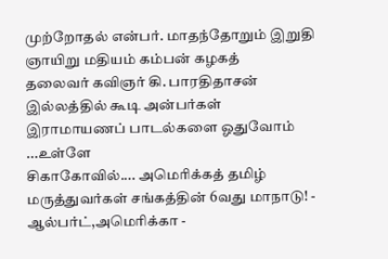முற்றோதல் என்பர். மாதந்தோறும் இறுதி ஞாயிறு மதியம் கம்பன் கழகத்
தலைவர் கவிஞர் கி. பாரதிதாசன் இல்லத்தில் கூடி அன்பர்கள்
இராமாயணப் பாடல்களை ஓதுவோம் ...உள்ளே
சிகாகோவில்.... அமெரிக்கத் தமிழ்
மருத்துவர்கள் சங்கத்தின் 6வது மாநாடு! - ஆல்பர்ட்,அமெரிக்கா -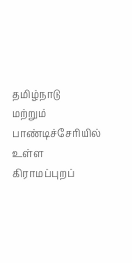தமிழ்நாடு
மற்றும் பாண்டிச்சேரியில் உள்ள கிராமப்புறப்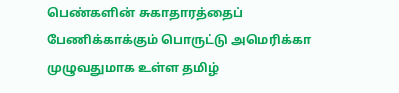பெண்களின் சுகாதாரத்தைப்
பேணிக்காக்கும் பொருட்டு அமெரிக்கா முழுவதுமாக உள்ள தமிழ்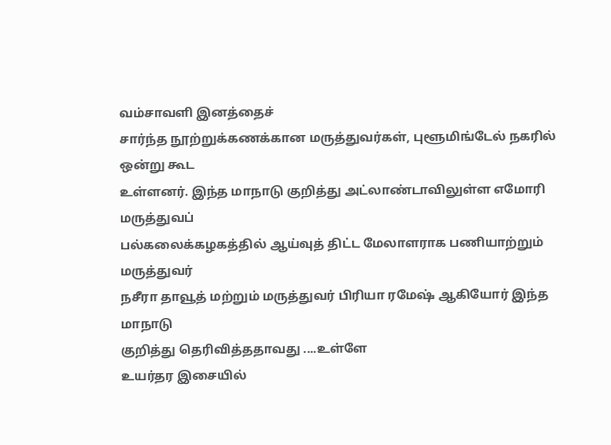வம்சாவளி இனத்தைச்
சார்ந்த நூற்றுக்கணக்கான மருத்துவர்கள், புளூமிங்டேல் நகரில் ஒன்று கூட
உள்ளனர். இந்த மாநாடு குறித்து அட்லாண்டாவிலுள்ள எமோரி மருத்துவப்
பல்கலைக்கழகத்தில் ஆய்வுத் திட்ட மேலாளராக பணியாற்றும் மருத்துவர்
நசீரா தாவூத் மற்றும் மருத்துவர் பிரியா ரமேஷ் ஆகியோர் இந்த மாநாடு
குறித்து தெரிவித்ததாவது ....உள்ளே
உயர்தர இசையில்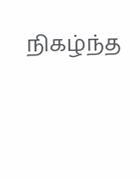நிகழ்ந்த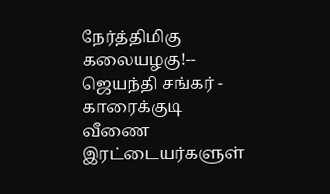நேர்த்திமிகு கலையழகு!-- ஜெயந்தி சங்கர் - காரைக்குடி
வீணை இரட்டையர்களுள்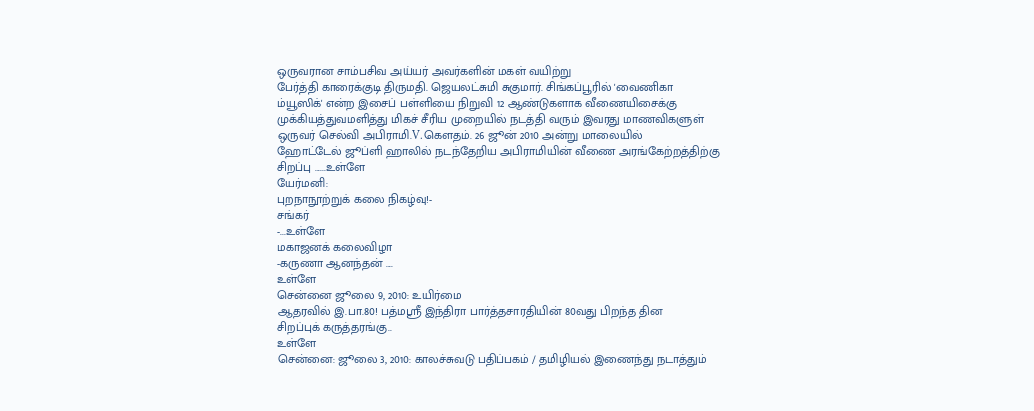ஒருவரான சாம்பசிவ அய்யர் அவர்களின் மகள் வயிற்று
பேர்த்தி காரைக்குடி திருமதி. ஜெயலட்சுமி சுகுமார். சிங்கப்பூரில் 'வைணிகா
ம்யூஸிக்' என்ற இசைப் பள்ளியை நிறுவி 12 ஆண்டுகளாக வீணையிசைக்கு
முக்கியத்துவமளித்து மிகச் சீரிய முறையில் நடத்தி வரும் இவரது மாணவிகளுள்
ஒருவர் செல்வி அபிராமி.V.கௌதம். 26 ஜூன் 2010 அன்று மாலையில்
ஹோட்டேல் ஜூப்ளி ஹாலில் நடந்தேறிய அபிராமியின் வீணை அரங்கேற்றத்திற்கு
சிறப்பு ......உள்ளே
யேர்மனி:
புறநாநூற்றுக் கலை நிகழ்வு!-
சங்கர்
-...உள்ளே
மகாஜனக் கலைவிழா
-கருணா ஆனந்தன் ....
உள்ளே
சென்னை ஜூலை 9, 2010: உயிர்மை
ஆதரவில் இ.பா.80! பத்மஸ்ரீ இந்திரா பார்த்தசாரதியின் 80வது பிறந்த தின
சிறப்புக் கருத்தரங்கு..
உள்ளே
சென்னை: ஜூலை 3, 2010: காலச்சுவடு பதிப்பகம் / தமிழியல் இணைந்து நடாத்தும்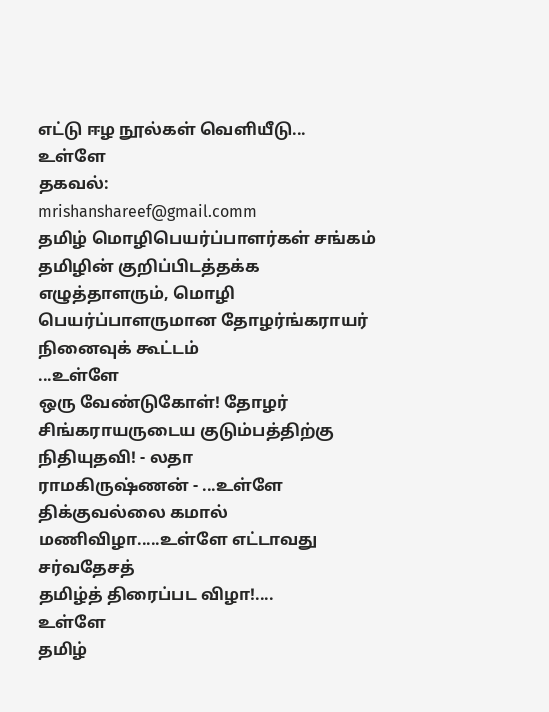எட்டு ஈழ நூல்கள் வெளியீடு...
உள்ளே
தகவல்:
mrishanshareef@gmail.comm
தமிழ் மொழிபெயர்ப்பாளர்கள் சங்கம் தமிழின் குறிப்பிடத்தக்க
எழுத்தாளரும், மொழி பெயர்ப்பாளருமான தோழர்ங்கராயர்
நினைவுக் கூட்டம்
...உள்ளே
ஒரு வேண்டுகோள்! தோழர் சிங்கராயருடைய குடும்பத்திற்கு நிதியுதவி! - லதா
ராமகிருஷ்ணன் - ...உள்ளே
திக்குவல்லை கமால் மணிவிழா.....உள்ளே எட்டாவது சர்வதேசத்
தமிழ்த் திரைப்பட விழா!....
உள்ளே
தமிழ்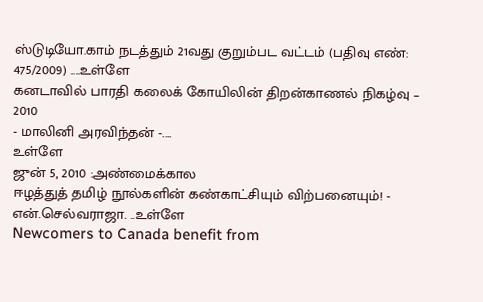ஸ்டுடியோ.காம் நடத்தும் 21வது குறும்பட வட்டம் (பதிவு எண்:
475/2009) ....உள்ளே
கனடாவில் பாரதி கலைக் கோயிலின் திறன்காணல் நிகழ்வு – 2010
- மாலினி அரவிந்தன் -....
உள்ளே
ஜுன் 5, 2010 :அண்மைக்கால
ஈழத்துத் தமிழ் நூல்களின் கண்காட்சியும் விற்பனையும்! - என்.செல்வராஜா. ..உள்ளே
Newcomers to Canada benefit from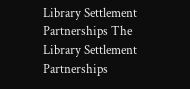Library Settlement
Partnerships The
Library Settlement Partnerships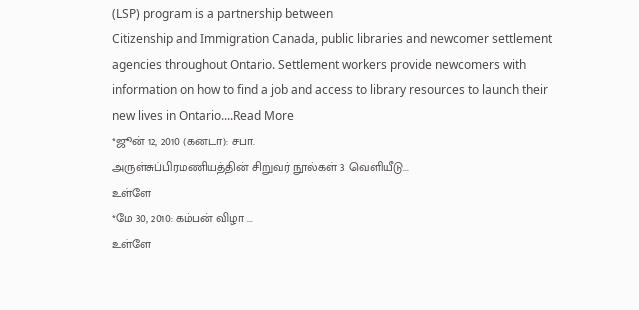(LSP) program is a partnership between
Citizenship and Immigration Canada, public libraries and newcomer settlement
agencies throughout Ontario. Settlement workers provide newcomers with
information on how to find a job and access to library resources to launch their
new lives in Ontario....Read More
*ஜூன் 12, 2010 (கனடா): சபா.
அருள்சுப்பிரமணியத்தின் சிறுவர் நூல்கள் 3 வெளியீடு...
உள்ளே
*மே 30, 2010: கம்பன் விழா ...
உள்ளே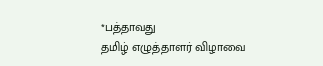*பத்தாவது
தமிழ் எழுத்தாளர் விழாவை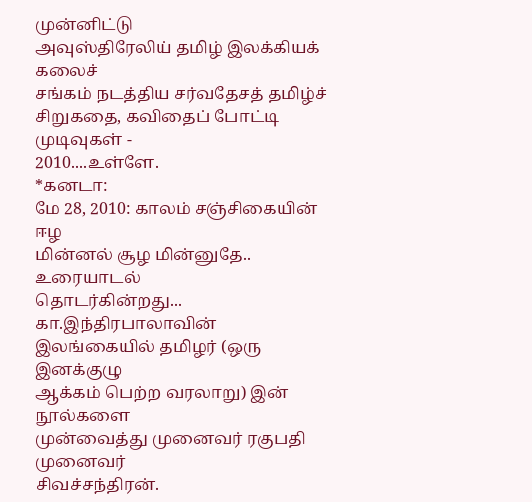முன்னிட்டு
அவுஸ்திரேலிய் தமிழ் இலக்கியக் கலைச்
சங்கம் நடத்திய சர்வதேசத் தமிழ்ச்
சிறுகதை, கவிதைப் போட்டி முடிவுகள் -
2010....உள்ளே.
*கனடா:
மே 28, 2010: காலம் சஞ்சிகையின் ஈழ
மின்னல் சூழ மின்னுதே.. உரையாடல்
தொடர்கின்றது... கா.இந்திரபாலாவின்
இலங்கையில் தமிழர் (ஒரு இனக்குழு
ஆக்கம் பெற்ற வரலாறு) இன் நூல்களை
முன்வைத்து முனைவர் ரகுபதி முனைவர்
சிவச்சந்திரன்.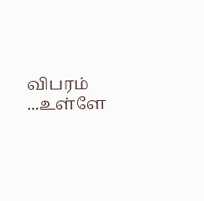விபரம் ...உள்ளே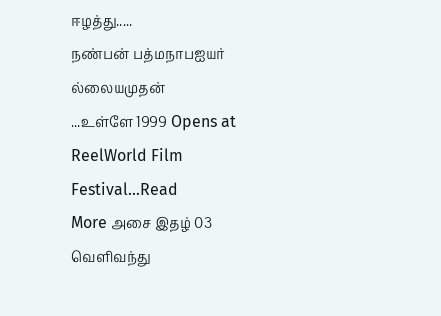ஈழத்து.....
நண்பன் பத்மநாபஐயர் ல்லையமுதன்
...உள்ளே 1999 Opens at ReelWorld Film
Festival...Read
More அசை இதழ் 03 வெளிவந்து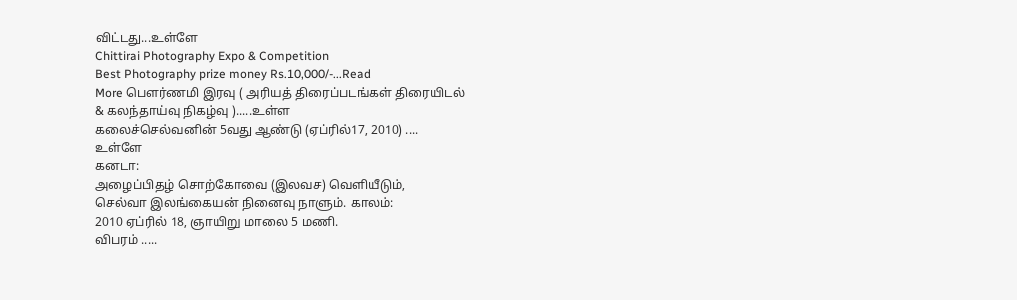விட்டது...உள்ளே
Chittirai Photography Expo & Competition
Best Photography prize money Rs.10,000/-...Read
More பௌர்ணமி இரவு ( அரியத் திரைப்படங்கள் திரையிடல்
& கலந்தாய்வு நிகழ்வு ).....உள்ள
கலைச்செல்வனின் 5வது ஆண்டு (ஏப்ரில்17, 2010) ....
உள்ளே
கனடா:
அழைப்பிதழ் சொற்கோவை (இலவச) வெளியீடும்,
செல்வா இலங்கையன் நினைவு நாளும். காலம்:
2010 ஏப்ரில் 18, ஞாயிறு மாலை 5 மணி.
விபரம் .....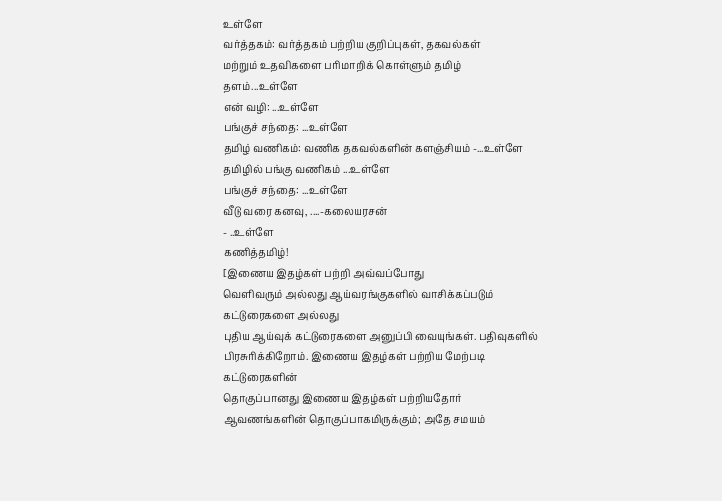உள்ளே
வர்த்தகம்: வர்த்தகம் பற்றிய குறிப்புகள், தகவல்கள்
மற்றும் உதவிகளை பரிமாறிக் கொள்ளும் தமிழ் தளம்...உள்ளே
என் வழி: ...உள்ளே
பங்குச் சந்தை: ...உள்ளே
தமிழ் வணிகம்: வணிக தகவல்களின் களஞ்சியம் -...உள்ளே
தமிழில் பங்கு வணிகம் ...உள்ளே
பங்குச் சந்தை: ...உள்ளே
வீடு வரை கனவு, ....-கலையரசன்
- ..உள்ளே
கணித்தமிழ்!
[இணைய இதழ்கள் பற்றி அவ்வப்போது
வெளிவரும் அல்லது ஆய்வரங்குகளில் வாசிக்கப்படும் கட்டுரைகளை அல்லது
புதிய ஆய்வுக் கட்டுரைகளை அனுப்பி வையுங்கள். பதிவுகளில்
பிரசுரிக்கிறோம். இணைய இதழ்கள் பற்றிய மேற்படி கட்டுரைகளின்
தொகுப்பானது இணைய இதழ்கள் பற்றியதோர் ஆவணங்களின் தொகுப்பாகமிருக்கும்; அதே சமயம்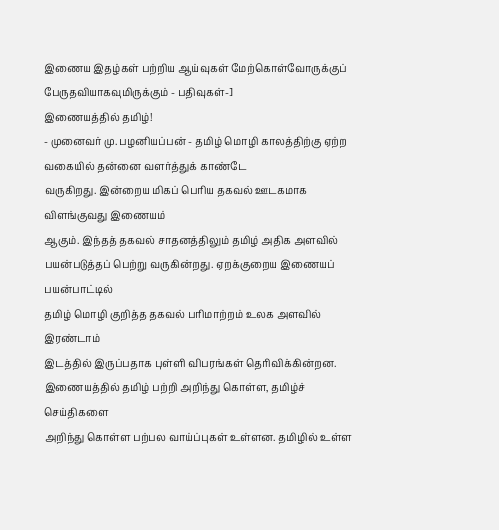இணைய இதழ்கள் பற்றிய ஆய்வுகள் மேற்கொள்வோருக்குப் பேருதவியாகவுமிருக்கும் - பதிவுகள்-]
இணையத்தில் தமிழ்!
- முனைவர் மு. பழனியப்பன் - தமிழ் மொழி காலத்திற்கு ஏற்ற வகையில் தன்னை வளர்த்துக் காண்டே
வருகிறது. இன்றைய மிகப் பெரிய தகவல் ஊடகமாக விளங்குவது இணையம்
ஆகும். இந்தத் தகவல் சாதனத்திலும் தமிழ் அதிக அளவில்
பயன்படுத்தப் பெற்று வருகின்றது. ஏறக்குறைய இணையப் பயன்பாட்டில்
தமிழ் மொழி குறித்த தகவல் பரிமாற்றம் உலக அளவில் இரண்டாம்
இடத்தில் இருப்பதாக புள்ளி விபரங்கள் தெரிவிக்கின்றன.
இணையத்தில் தமிழ் பற்றி அறிந்து கொள்ள, தமிழ்ச் செய்திகளை
அறிந்து கொள்ள பற்பல வாய்ப்புகள் உள்ளன. தமிழில் உள்ள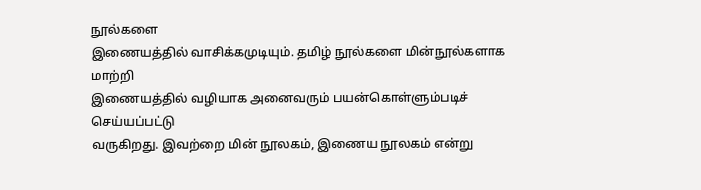நூல்களை
இணையத்தில் வாசிக்கமுடியும். தமிழ் நூல்களை மின்நூல்களாக மாற்றி
இணையத்தில் வழியாக அனைவரும் பயன்கொள்ளும்படிச் செய்யப்பட்டு
வருகிறது. இவற்றை மின் நூலகம், இணைய நூலகம் என்று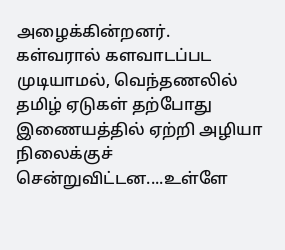அழைக்கின்றனர்.
கள்வரால் களவாடப்பட முடியாமல், வெந்தணலில் தமிழ் ஏடுகள் தற்போது
இணையத்தில் ஏற்றி அழியா நிலைக்குச் சென்றுவிட்டன....உள்ளே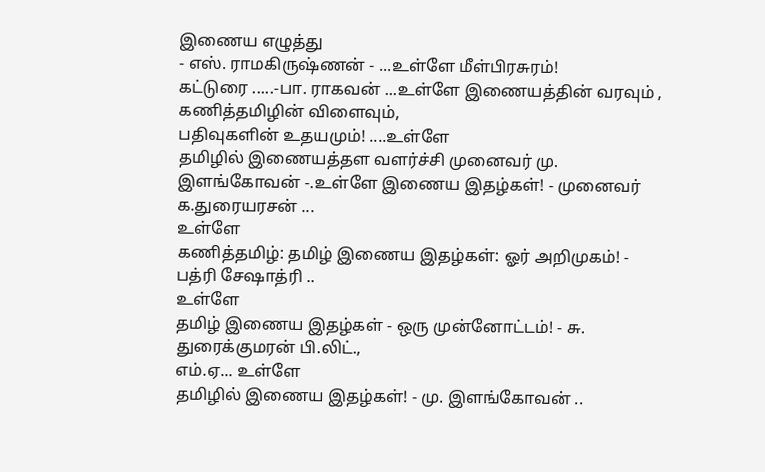இணைய எழுத்து
- எஸ். ராமகிருஷ்ணன் - ...உள்ளே மீள்பிரசுரம்!
கட்டுரை .....-பா. ராகவன் ...உள்ளே இணையத்தின் வரவும் , கணித்தமிழின் விளைவும்,
பதிவுகளின் உதயமும்! ....உள்ளே
தமிழில் இணையத்தள வளர்ச்சி முனைவர் மு. இளங்கோவன் -.உள்ளே இணைய இதழ்கள்! - முனைவர் க.துரையரசன் ...
உள்ளே
கணித்தமிழ்: தமிழ் இணைய இதழ்கள்: ஓர் அறிமுகம்! - பத்ரி சேஷாத்ரி ..
உள்ளே
தமிழ் இணைய இதழ்கள் - ஒரு முன்னோட்டம்! - சு. துரைக்குமரன் பி.லிட்.,
எம்.ஏ... உள்ளே
தமிழில் இணைய இதழ்கள்! - மு. இளங்கோவன் ..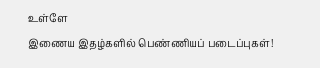உள்ளே
இணைய இதழ்களில் பெண்ணியப் படைப்புகள்!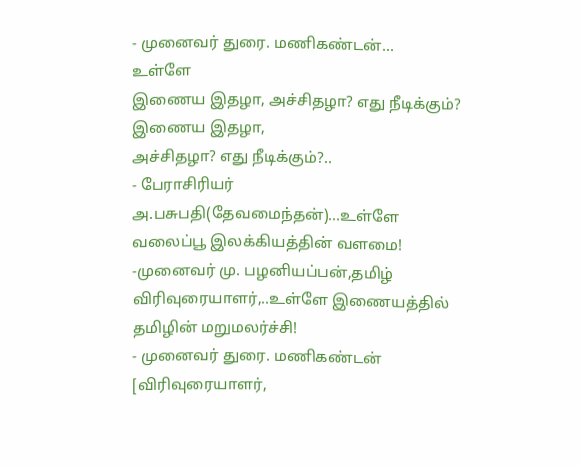- முனைவர் துரை. மணிகண்டன்...
உள்ளே
இணைய இதழா, அச்சிதழா? எது நீடிக்கும்? இணைய இதழா,
அச்சிதழா? எது நீடிக்கும்?..
- பேராசிரியர் அ.பசுபதி(தேவமைந்தன்)...உள்ளே
வலைப்பூ இலக்கியத்தின் வளமை! -முனைவர் மு. பழனியப்பன்,தமிழ்
விரிவுரையாளர்,..உள்ளே இணையத்தில் தமிழின் மறுமலர்ச்சி!
- முனைவர் துரை. மணிகண்டன் [விரிவுரையாளர்,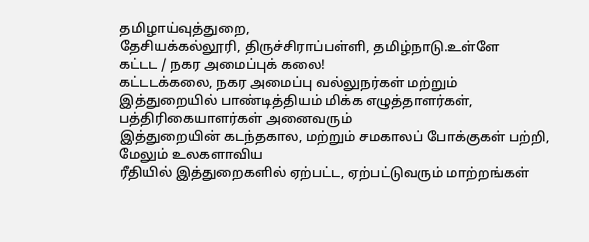தமிழாய்வுத்துறை,
தேசியக்கல்லூரி, திருச்சிராப்பள்ளி, தமிழ்நாடு.உள்ளே
கட்டட / நகர அமைப்புக் கலை!
கட்டடக்கலை, நகர அமைப்பு வல்லுநர்கள் மற்றும்
இத்துறையில் பாண்டித்தியம் மிக்க எழுத்தாளர்கள், பத்திரிகையாளர்கள் அனைவரும்
இத்துறையின் கடந்தகால, மற்றும் சமகாலப் போக்குகள் பற்றி, மேலும் உலகளாவிய
ரீதியில் இத்துறைகளில் ஏற்பட்ட, ஏற்பட்டுவரும் மாற்றங்கள்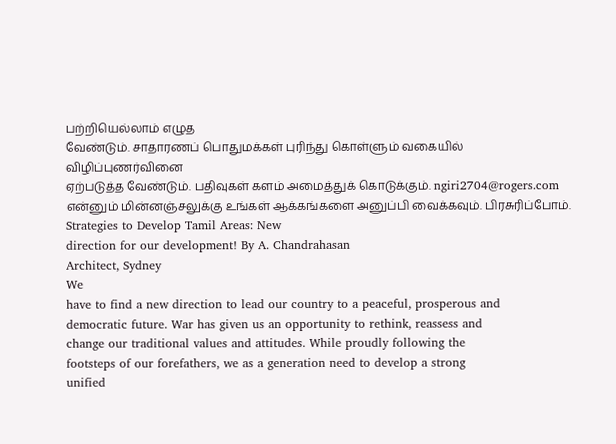பற்றியெல்லாம் எழுத
வேண்டும். சாதாரணப் பொதுமக்கள் புரிந்து கொள்ளும் வகையில் விழிப்புணர்வினை
ஏற்படுத்த வேண்டும். பதிவுகள் களம் அமைத்துக் கொடுக்கும். ngiri2704@rogers.com
என்னும் மின்னஞ்சலுக்கு உங்கள் ஆக்கங்களை அனுப்பி வைக்கவும். பிரசுரிப்போம்.
Strategies to Develop Tamil Areas: New
direction for our development! By A. Chandrahasan
Architect, Sydney
We
have to find a new direction to lead our country to a peaceful, prosperous and
democratic future. War has given us an opportunity to rethink, reassess and
change our traditional values and attitudes. While proudly following the
footsteps of our forefathers, we as a generation need to develop a strong
unified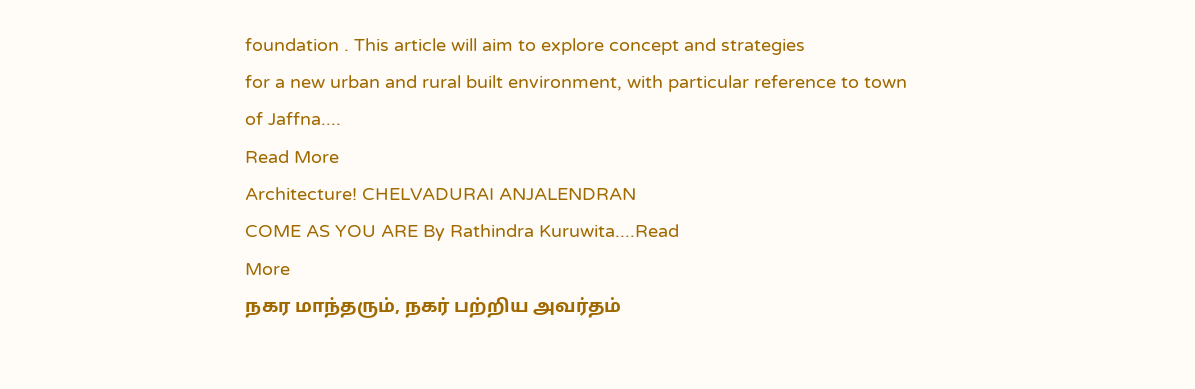foundation . This article will aim to explore concept and strategies
for a new urban and rural built environment, with particular reference to town
of Jaffna....
Read More
Architecture! CHELVADURAI ANJALENDRAN
COME AS YOU ARE By Rathindra Kuruwita....Read
More
நகர மாந்தரும், நகர் பற்றிய அவர்தம்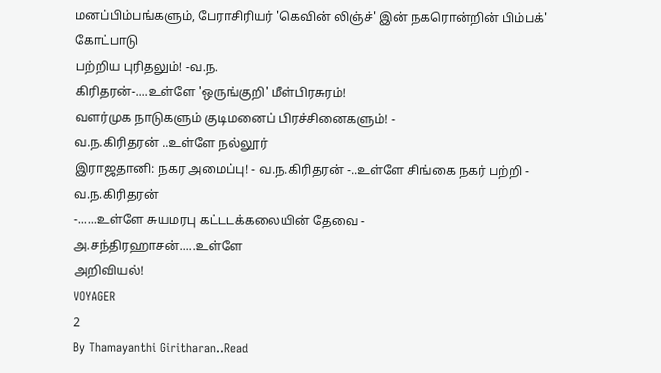மனப்பிம்பங்களும், பேராசிரியர் 'கெவின் லிஞ்ச்' இன் நகரொன்றின் பிம்பக்' கோட்பாடு
பற்றிய புரிதலும்! -வ.ந.
கிரிதரன்-....உள்ளே 'ஒருங்குறி' மீள்பிரசுரம்!
வளர்முக நாடுகளும் குடிமனைப் பிரச்சினைகளும்! -
வ.ந.கிரிதரன் ..உள்ளே நல்லூர்
இராஜதானி: நகர அமைப்பு! - வ.ந.கிரிதரன் -..உள்ளே சிங்கை நகர் பற்றி - வ.ந.கிரிதரன்
-......உள்ளே சுயமரபு கட்டடக்கலையின் தேவை -
அ.சந்திரஹாசன்.....உள்ளே
அறிவியல்!
VOYAGER
2
By Thamayanthi Giritharan..Read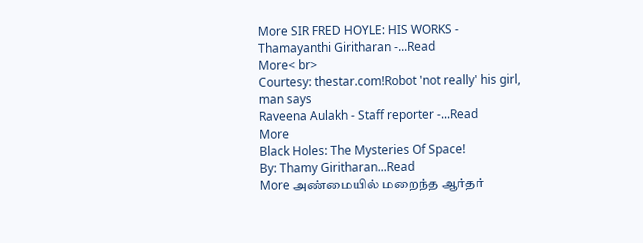More SIR FRED HOYLE: HIS WORKS - Thamayanthi Giritharan -...Read
More< br>
Courtesy: thestar.com!Robot 'not really' his girl, man says
Raveena Aulakh - Staff reporter -...Read
More
Black Holes: The Mysteries Of Space!
By: Thamy Giritharan...Read
More அண்மையில் மறைந்த ஆர்தர்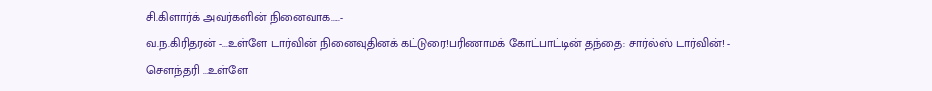சி.கிளார்க் அவர்களின் நினைவாக.....-
வ.ந.கிரிதரன் -...உள்ளே டார்வின் நினைவுதினக் கட்டுரை!பரிணாமக் கோட்பாட்டின் தந்தை: சார்ல்ஸ் டார்வின்! -
செளந்தரி ...உள்ளே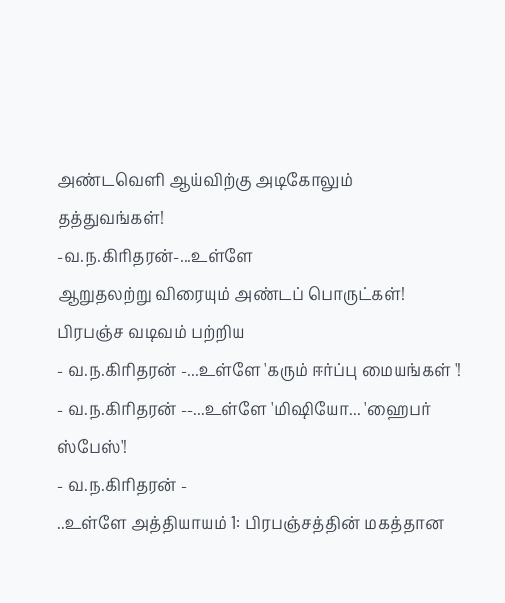அண்டவெளி ஆய்விற்கு அடிகோலும் தத்துவங்கள்!
-வ.ந.கிரிதரன்-...உள்ளே
ஆறுதலற்று விரையும் அண்டப் பொருட்கள்!
பிரபஞ்ச வடிவம் பற்றிய
- வ.ந.கிரிதரன் -...உள்ளே 'கரும் ஈர்ப்பு மையங்கள் '!
- வ.ந.கிரிதரன் --...உள்ளே 'மிஷியோ... 'ஹைபர் ஸ்பேஸ்'!
- வ.ந.கிரிதரன் -
..உள்ளே அத்தியாயம் 1: பிரபஞ்சத்தின் மகத்தான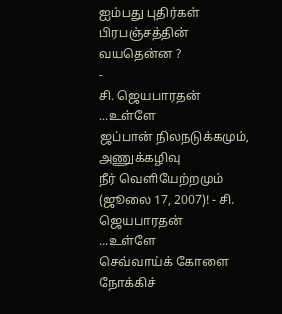ஐம்பது புதிர்கள் பிரபஞ்சத்தின் வயதென்ன ?
-
சி. ஜெயபாரதன் ...உள்ளே
ஜப்பான் நிலநடுக்கமும், அணுக்கழிவு
நீர் வெளியேற்றமும் (ஜூலை 17, 2007)! - சி. ஜெயபாரதன்
...உள்ளே
செவ்வாய்க் கோளை நோக்கிச்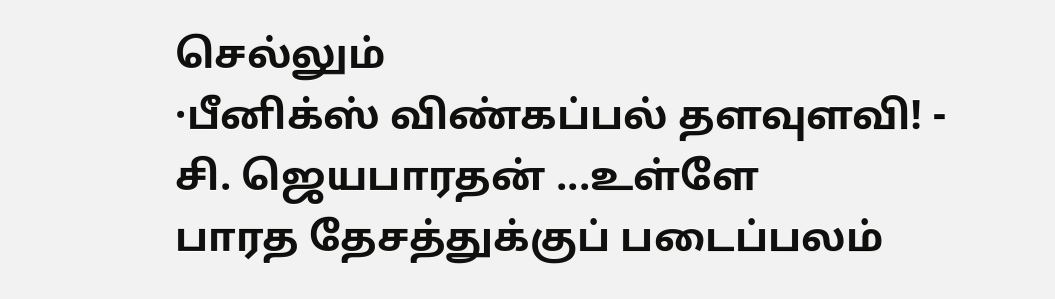செல்லும்
·பீனிக்ஸ் விண்கப்பல் தளவுளவி! - சி. ஜெயபாரதன் ...உள்ளே
பாரத தேசத்துக்குப் படைப்பலம்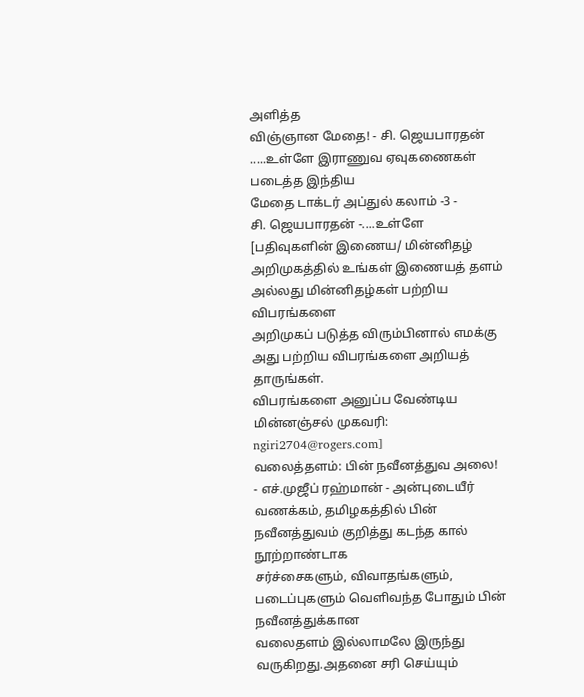அளித்த
விஞ்ஞான மேதை! - சி. ஜெயபாரதன்
.....உள்ளே இராணுவ ஏவுகணைகள் படைத்த இந்திய
மேதை டாக்டர் அப்துல் கலாம் -3 -
சி. ஜெயபாரதன் -....உள்ளே
[பதிவுகளின் இணைய/ மின்னிதழ்
அறிமுகத்தில் உங்கள் இணையத் தளம் அல்லது மின்னிதழ்கள் பற்றிய விபரங்களை
அறிமுகப் படுத்த விரும்பினால் எமக்கு அது பற்றிய விபரங்களை அறியத் தாருங்கள்.
விபரங்களை அனுப்ப வேண்டிய மின்னஞ்சல் முகவரி:
ngiri2704@rogers.com]
வலைத்தளம்: பின் நவீனத்துவ அலை!
- எச்.முஜீப் ரஹ்மான் - அன்புடையீர்
வணக்கம், தமிழகத்தில் பின் நவீனத்துவம் குறித்து கடந்த கால் நூற்றாண்டாக
சர்ச்சைகளும், விவாதங்களும், படைப்புகளும் வெளிவந்த போதும் பின் நவீனத்துக்கான
வலைதளம் இல்லாமலே இருந்து வருகிறது.அதனை சரி செய்யும்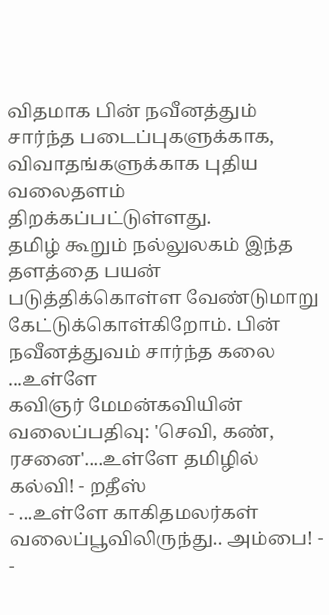விதமாக பின் நவீனத்தும்
சார்ந்த படைப்புகளுக்காக, விவாதங்களுக்காக புதிய வலைதளம் திறக்கப்பட்டுள்ளது.
தமிழ் கூறும் நல்லுலகம் இந்த தளத்தை பயன் படுத்திக்கொள்ள வேண்டுமாறு
கேட்டுக்கொள்கிறோம். பின் நவீனத்துவம் சார்ந்த கலை ...உள்ளே
கவிஞர் மேமன்கவியின் வலைப்பதிவு: 'செவி, கண், ரசனை'....உள்ளே தமிழில் கல்வி! - றதீஸ்
- ...உள்ளே காகிதமலர்கள் வலைப்பூவிலிருந்து.. அம்பை! -
-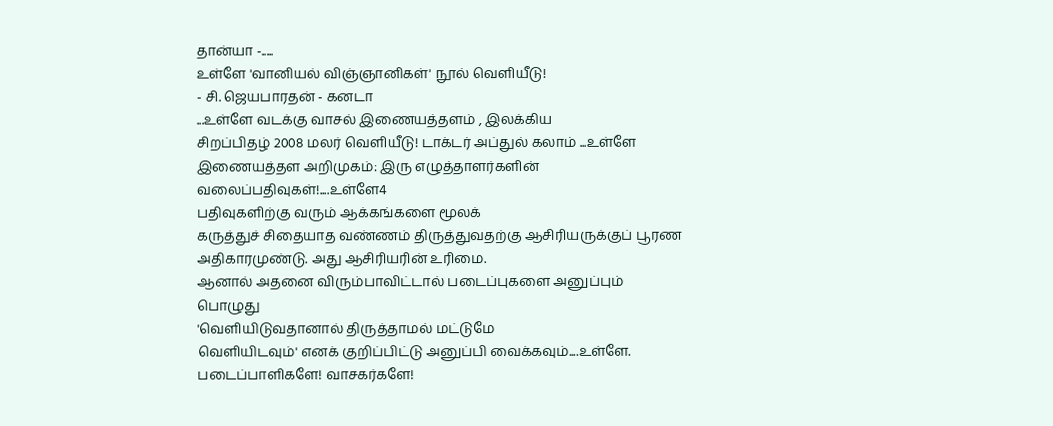தான்யா -.....
உள்ளே 'வானியல் விஞ்ஞானிகள்' நூல் வெளியீடு!
- சி. ஜெயபாரதன் - கனடா
...உள்ளே வடக்கு வாசல் இணையத்தளம் , இலக்கிய
சிறப்பிதழ் 2008 மலர் வெளியீடு! டாக்டர் அப்துல் கலாம் ...உள்ளே இணையத்தள அறிமுகம்: இரு எழுத்தாளர்களின்
வலைப்பதிவுகள்!....உள்ளே4
பதிவுகளிற்கு வரும் ஆக்கங்களை மூலக்
கருத்துச் சிதையாத வண்ணம் திருத்துவதற்கு ஆசிரியருக்குப் பூரண
அதிகாரமுண்டு. அது ஆசிரியரின் உரிமை.
ஆனால் அதனை விரும்பாவிட்டால் படைப்புகளை அனுப்பும் பொழுது
'வெளியிடுவதானால் திருத்தாமல் மட்டுமே
வெளியிடவும்' எனக் குறிப்பிட்டு அனுப்பி வைக்கவும்....உள்ளே.
படைப்பாளிகளே! வாசகர்களே!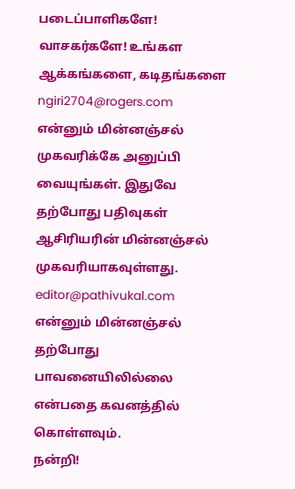படைப்பாளிகளே! வாசகர்களே! உங்கள
ஆக்கங்களை, கடிதங்களை
ngiri2704@rogers.com
என்னும் மின்னஞ்சல் முகவரிக்கே அனுப்பி
வையுங்கள். இதுவே தற்போது பதிவுகள் ஆசிரியரின் மின்னஞ்சல்
முகவரியாகவுள்ளது.
editor@pathivukal.com
என்னும் மின்னஞ்சல் தற்போது பாவனையிலில்லை என்பதை கவனத்தில் கொள்ளவும்.
நன்றி!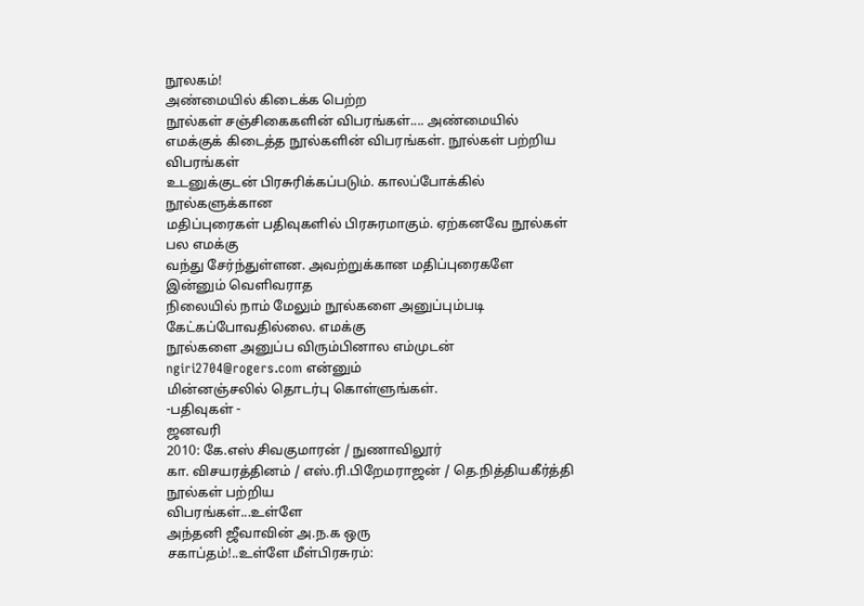நூலகம்!
அண்மையில் கிடைக்க பெற்ற
நூல்கள் சஞ்சிகைகளின் விபரங்கள்.... அண்மையில்
எமக்குக் கிடைத்த நூல்களின் விபரங்கள். நூல்கள் பற்றிய விபரங்கள்
உடனுக்குடன் பிரசுரிக்கப்படும். காலப்போக்கில் நூல்களுக்கான
மதிப்புரைகள் பதிவுகளில் பிரசுரமாகும். ஏற்கனவே நூல்கள் பல எமக்கு
வந்து சேர்ந்துள்ளன. அவற்றுக்கான மதிப்புரைகளே இன்னும் வெளிவராத
நிலையில் நாம் மேலும் நூல்களை அனுப்பும்படி கேட்கப்போவதில்லை. எமக்கு
நூல்களை அனுப்ப விரும்பினால எம்முடன்
ngiri2704@rogers.com என்னும்
மின்னஞ்சலில் தொடர்பு கொள்ளுங்கள்.
-பதிவுகள் -
ஜனவரி
2010: கே.எஸ் சிவகுமாரன் / நுணாவிலூர்
கா. விசயரத்தினம் / எஸ்.ரி.பிறேமராஜன் / தெ.நித்தியகீர்த்தி நூல்கள் பற்றிய
விபரங்கள்...உள்ளே
அந்தனி ஜீவாவின் அ.ந.க ஒரு
சகாப்தம்!..உள்ளே மீள்பிரசுரம்: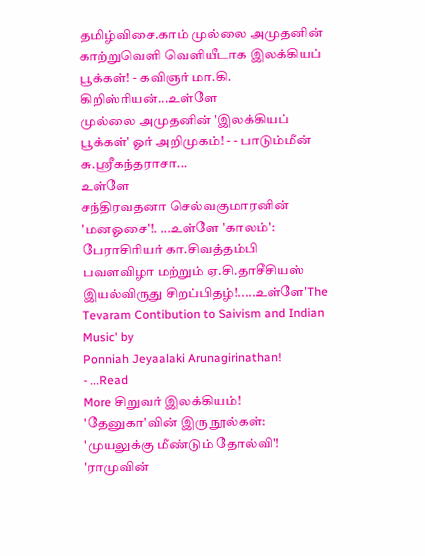தமிழ்விசை.காம் முல்லை அமுதனின் காற்றுவெளி வெளியீடாக இலக்கியப்
பூக்கள்! - கவிஞர் மா.கி. கிறிஸ்ரியன்...உள்ளே
முல்லை அமுதனின் 'இலக்கியப்
பூக்கள்' ஓர் அறிமுகம்! - - பாடும்மீன் சு.ஸ்ரீகந்தராசா...
உள்ளே
சந்திரவதனா செல்வகுமாரனின் 'மனஓசை'!. ...உள்ளே 'காலம்':
பேராசிரியர் கா.சிவத்தம்பி பவளவிழா மற்றும் ஏ.சி.தாசீசியஸ் இயல்விருது சிறப்பிதழ்!.....உள்ளே'The Tevaram Contibution to Saivism and Indian Music' by
Ponniah Jeyaalaki Arunagirinathan!
- ...Read
More சிறுவர் இலக்கியம்!
'தேனுகா'வின் இரு நூல்கள்: 'முயலுக்கு மீண்டும் தோல்வி'! 'ராமுவின்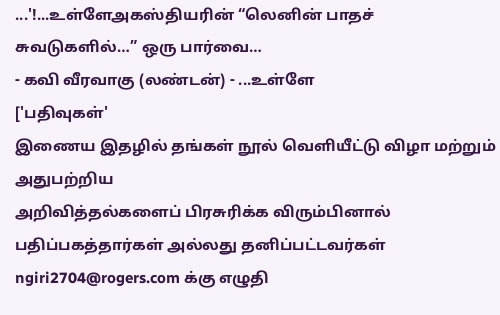...'!...உள்ளேஅகஸ்தியரின் “லெனின் பாதச்
சுவடுகளில்…” ஒரு பார்வை…
- கவி வீரவாகு (லண்டன்) - ...உள்ளே
['பதிவுகள்'
இணைய இதழில் தங்கள் நூல் வெளியீட்டு விழா மற்றும் அதுபற்றிய
அறிவித்தல்களைப் பிரசுரிக்க விரும்பினால்
பதிப்பகத்தார்கள் அல்லது தனிப்பட்டவர்கள் ngiri2704@rogers.com க்கு எழுதி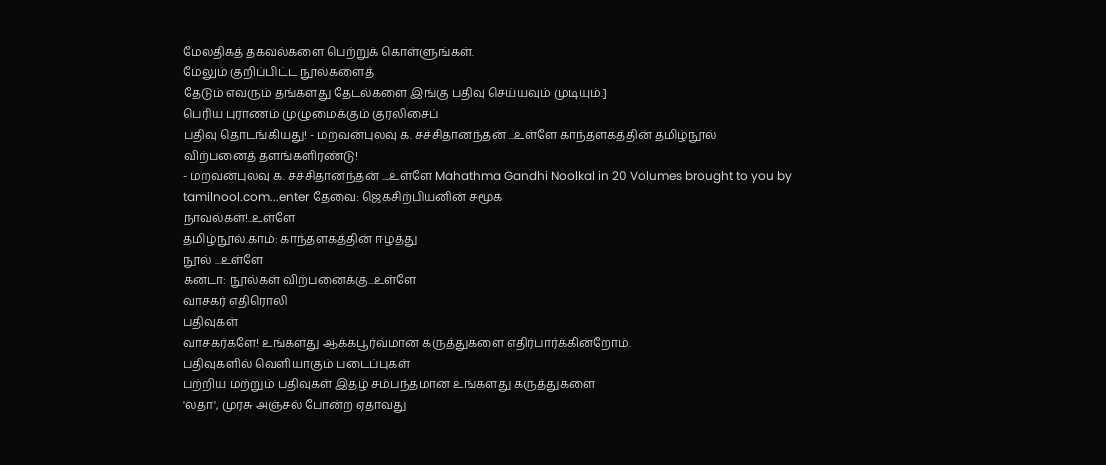மேலதிகத் தகவல்களை பெற்றுக் கொள்ளுங்கள்.
மேலும் குறிப்பிட்ட நூல்களைத்
தேடும் எவரும் தங்களது தேடல்களை இங்கு பதிவு செய்யவும் முடியும்.]
பெரிய புராணம் முழுமைக்கும் குரலிசைப்
பதிவு தொடங்கியது! - மறவன்புலவு க. சச்சிதானந்தன் ...உள்ளே காந்தளகத்தின் தமிழ்நூல்
விற்பனைத் தளங்களிரண்டு!
- மறவன்புலவு க. சச்சிதானந்தன் ....உள்ளே Mahathma Gandhi Noolkal in 20 Volumes brought to you by
tamilnool.com...enter தேவை: ஜெகசிற்பியனின் சமூக
நாவல்கள்!..உள்ளே
தமிழ்நூல்.காம்: காந்தளகத்தின் ஈழத்து
நூல் ...உள்ளே
கனடா: நூல்கள் விற்பனைக்கு...உள்ளே
வாசகர் எதிரொலி
பதிவுகள்
வாசகர்களே! உங்களது ஆக்கபூர்வ்மான கருத்துகளை எதிர்பார்க்கின்றோம்.
பதிவுகளில் வெளியாகும் படைப்புகள்
பற்றிய மற்றும் பதிவுகள் இதழ் சம்பந்தமான உங்களது கருத்துகளை
'லதா', முரசு அஞ்சல் போன்ற ஏதாவது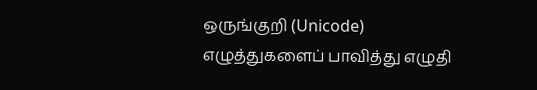ஒருங்குறி (Unicode)
எழுத்துகளைப் பாவித்து எழுதி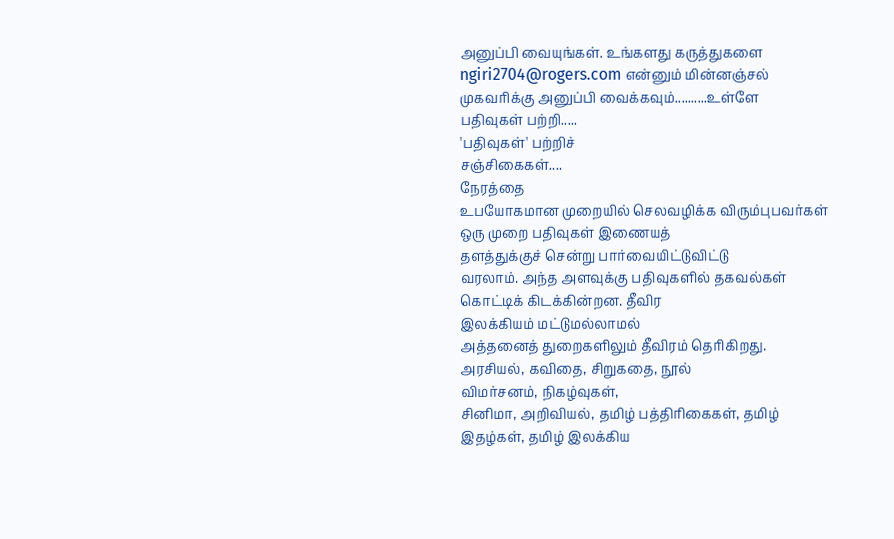அனுப்பி வையுங்கள். உங்களது கருத்துகளை
ngiri2704@rogers.com என்னும் மின்னஞ்சல் முகவரிக்கு அனுப்பி வைக்கவும்..........உள்ளே
பதிவுகள் பற்றி.....
'பதிவுகள்' பற்றிச்
சஞ்சிகைகள்....
நேரத்தை
உபயோகமான முறையில் செலவழிக்க விரும்புபவர்கள் ஒரு முறை பதிவுகள் இணையத்
தளத்துக்குச் சென்று பார்வையிட்டுவிட்டு
வரலாம். அந்த அளவுக்கு பதிவுகளில் தகவல்கள் கொட்டிக் கிடக்கின்றன. தீவிர
இலக்கியம் மட்டுமல்லாமல்
அத்தனைத் துறைகளிலும் தீவிரம் தெரிகிறது. அரசியல், கவிதை, சிறுகதை, நூல்
விமர்சனம், நிகழ்வுகள்,
சினிமா, அறிவியல், தமிழ் பத்திரிகைகள், தமிழ் இதழ்கள், தமிழ் இலக்கிய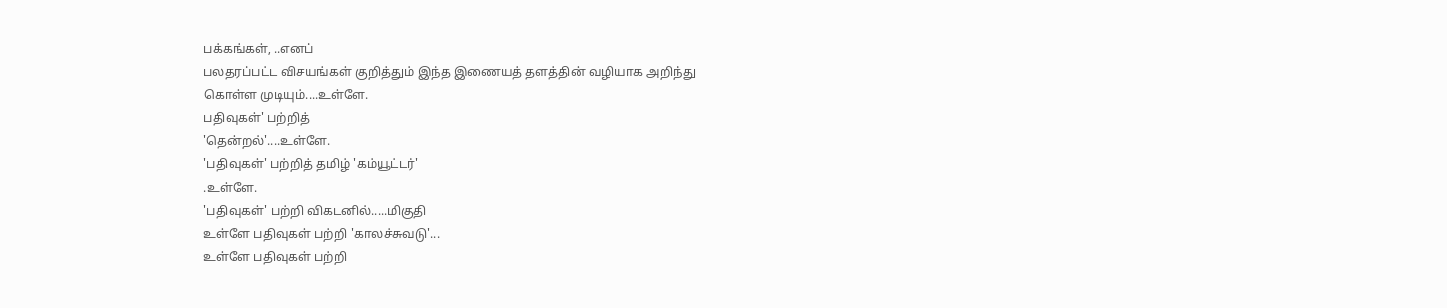பக்கங்கள், ..எனப்
பலதரப்பட்ட விசயங்கள் குறித்தும் இந்த இணையத் தளத்தின் வழியாக அறிந்து
கொள்ள முடியும்....உள்ளே.
பதிவுகள்' பற்றித்
'தென்றல்'....உள்ளே.
'பதிவுகள்' பற்றித் தமிழ் 'கம்யூட்டர்'
.உள்ளே.
'பதிவுகள்' பற்றி விகடனில்.....மிகுதி
உள்ளே பதிவுகள் பற்றி 'காலச்சுவடு'...
உள்ளே பதிவுகள் பற்றி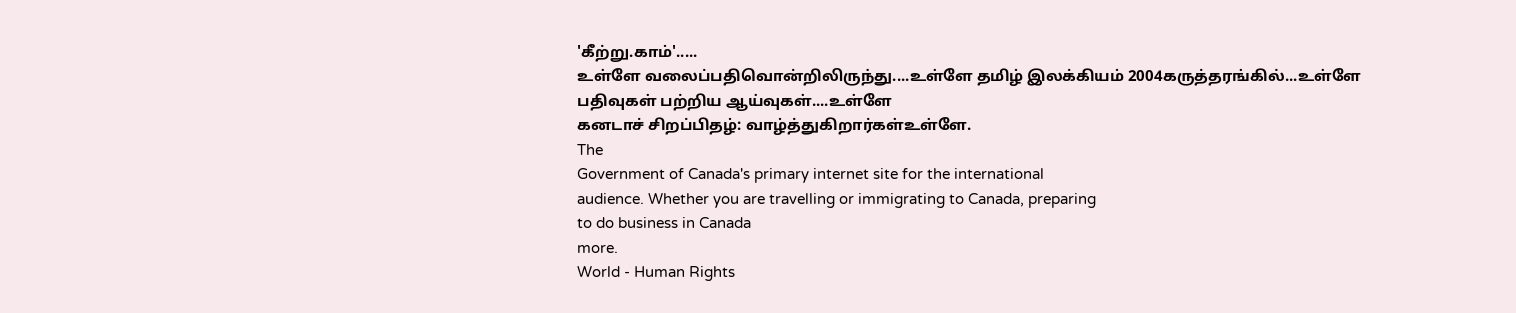'கீற்று.காம்'.....
உள்ளே வலைப்பதிவொன்றிலிருந்து....உள்ளே தமிழ் இலக்கியம் 2004கருத்தரங்கில்...உள்ளே
பதிவுகள் பற்றிய ஆய்வுகள்....உள்ளே
கனடாச் சிறப்பிதழ்: வாழ்த்துகிறார்கள்உள்ளே.
The
Government of Canada's primary internet site for the international
audience. Whether you are travelling or immigrating to Canada, preparing
to do business in Canada
more.
World - Human Rights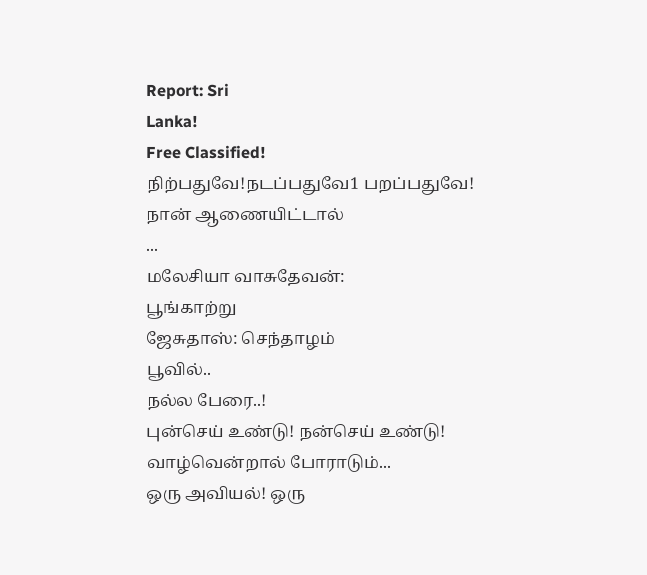Report: Sri
Lanka!
Free Classified!
நிற்பதுவே!நடப்பதுவே1 பறப்பதுவே!
நான் ஆணையிட்டால்
...
மலேசியா வாசுதேவன்:
பூங்காற்று
ஜேசுதாஸ்: செந்தாழம்
பூவில்..
நல்ல பேரை..!
புன்செய் உண்டு! நன்செய் உண்டு!
வாழ்வென்றால் போராடும்...
ஒரு அவியல்! ஒரு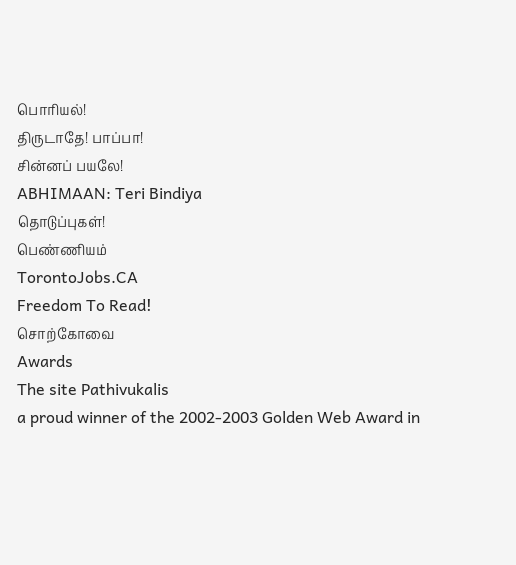பொரியல்!
திருடாதே! பாப்பா!
சின்னப் பயலே!
ABHIMAAN: Teri Bindiya
தொடுப்புகள்!
பெண்ணியம்
TorontoJobs.CA
Freedom To Read!
சொற்கோவை
Awards
The site Pathivukalis
a proud winner of the 2002-2003 Golden Web Award in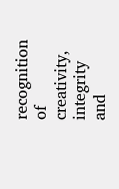recognition of
creativity,
integrity and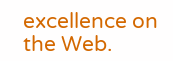excellence on the Web.